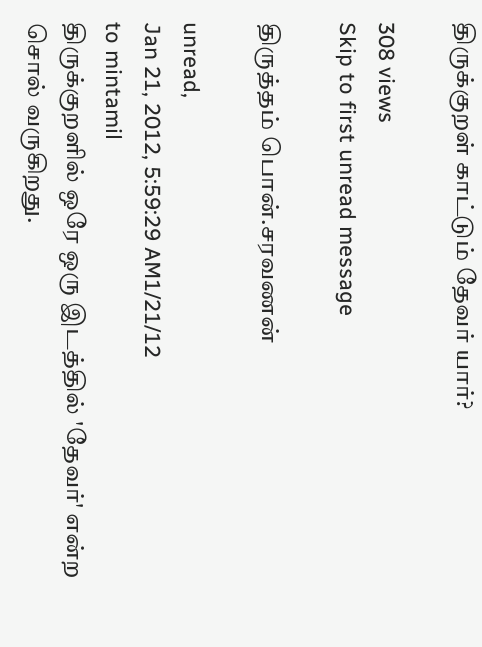திருக்குறள் காட்டும் தேவர் யார்?

308 views
Skip to first unread message

திருத்தம் பொன்.சரவணன்

unread,
Jan 21, 2012, 5:59:29 AM1/21/12
to mintamil
திருக்குறளில் ஒரே ஒரு இடத்தில் 'தேவர்' என்ற சொல் வருகிறது.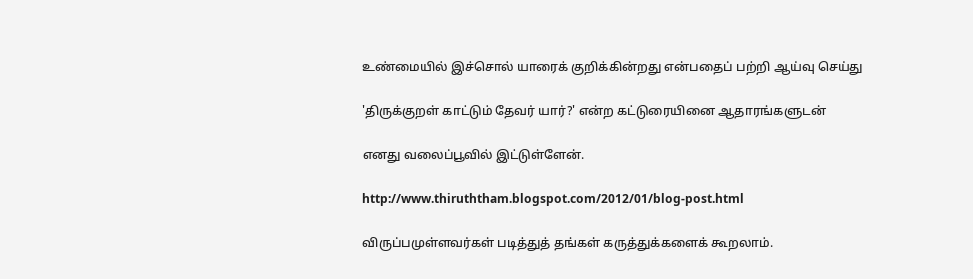உண்மையில் இச்சொல் யாரைக் குறிக்கின்றது என்பதைப் பற்றி ஆய்வு செய்து

'திருக்குறள் காட்டும் தேவர் யார்?' என்ற கட்டுரையினை ஆதாரங்களுடன்

எனது வலைப்பூவில் இட்டுள்ளேன்.

http://www.thiruththam.blogspot.com/2012/01/blog-post.html

விருப்பமுள்ளவர்கள் படித்துத் தங்கள் கருத்துக்களைக் கூறலாம்.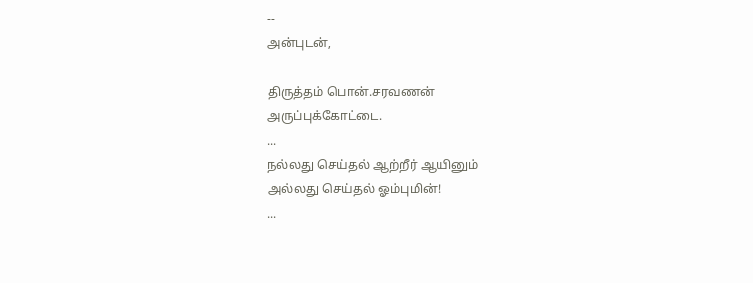--
அன்புடன்,

திருத்தம் பொன்.சரவணன்
அருப்புக்கோட்டை.
...
நல்லது செய்தல் ஆற்றீர் ஆயினும்
அல்லது செய்தல் ஓம்புமின்!
...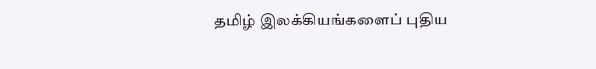தமிழ் இலக்கியங்களைப் புதிய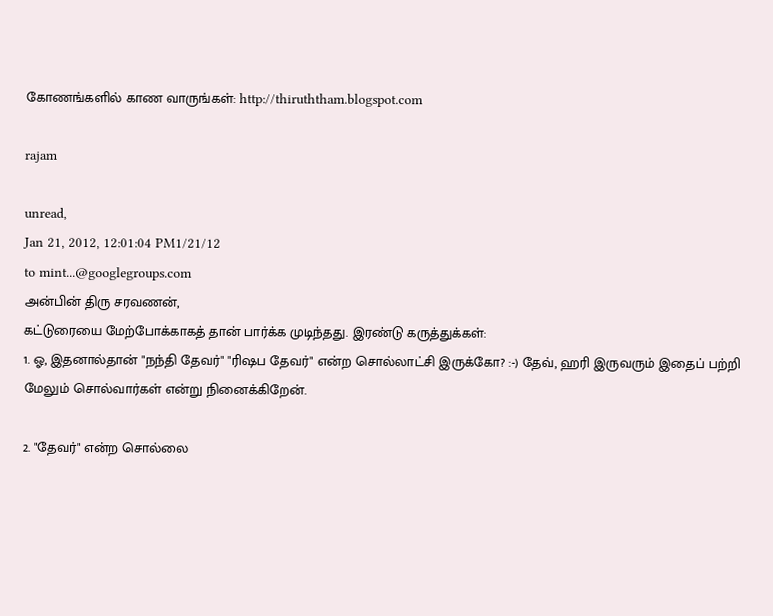கோணங்களில் காண வாருங்கள்: http://thiruththam.blogspot.com

rajam

unread,
Jan 21, 2012, 12:01:04 PM1/21/12
to mint...@googlegroups.com
அன்பின் திரு சரவணன்,
கட்டுரையை மேற்போக்காகத் தான் பார்க்க முடிந்தது. இரண்டு கருத்துக்கள்:
1. ஓ, இதனால்தான் "நந்தி தேவர்" "ரிஷப தேவர்" என்ற சொல்லாட்சி இருக்கோ? :-) தேவ், ஹரி இருவரும் இதைப் பற்றி மேலும் சொல்வார்கள் என்று நினைக்கிறேன்.

2. "தேவர்" என்ற சொல்லை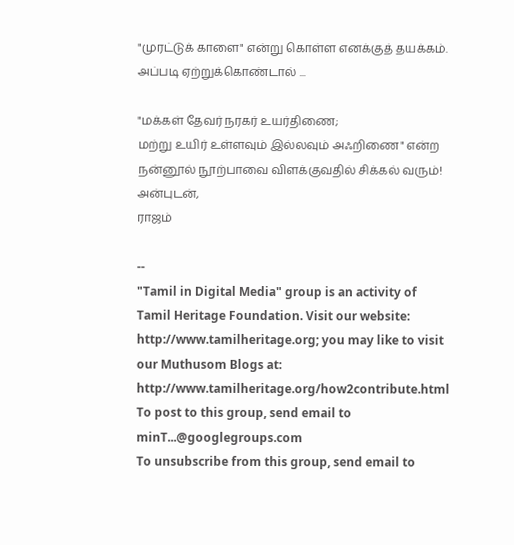"முரட்டுக் காளை" என்று கொள்ள எனக்குத் தயக்கம். அப்படி ஏற்றுக்கொண்டால் ...

"மக்கள் தேவர் நரகர் உயர்திணை;
மற்று உயிர் உள்ளவும் இல்லவும் அஃறிணை" என்ற நன்னூல் நூற்பாவை விளக்குவதில் சிக்கல் வரும்!
அன்புடன்,
ராஜம்

--
"Tamil in Digital Media" group is an activity of Tamil Heritage Foundation. Visit our website: http://www.tamilheritage.org; you may like to visit our Muthusom Blogs at: http://www.tamilheritage.org/how2contribute.html To post to this group, send email to minT...@googlegroups.com
To unsubscribe from this group, send email to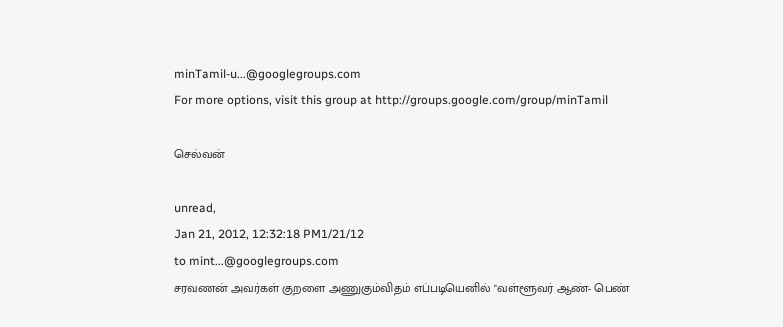minTamil-u...@googlegroups.com
For more options, visit this group at http://groups.google.com/group/minTamil

செல்வன்

unread,
Jan 21, 2012, 12:32:18 PM1/21/12
to mint...@googlegroups.com
சரவணன் அவர்கள் குறளை அணுகும்விதம் எப்படியெனில் "வள்ளூவர் ஆண்- பெண்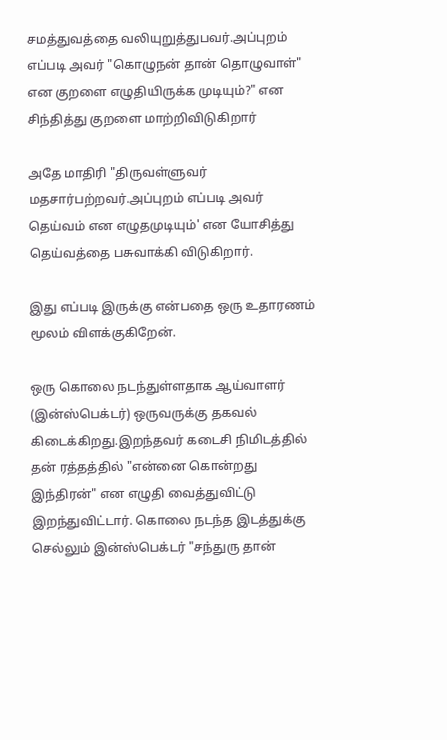சமத்துவத்தை வலியுறுத்துபவர்.அப்புறம் எப்படி அவர் "கொழுநன் தான் தொழுவாள்" என குறளை எழுதியிருக்க முடியும்?" என சிந்தித்து குறளை மாற்றிவிடுகிறார்

அதே மாதிரி "திருவள்ளுவர் மதசார்பற்றவர்.அப்புறம் எப்படி அவர் தெய்வம் என எழுதமுடியும்' என யோசித்து தெய்வத்தை பசுவாக்கி விடுகிறார்.

இது எப்படி இருக்கு என்பதை ஒரு உதாரணம் மூலம் விளக்குகிறேன்.

ஒரு கொலை நடந்துள்ளதாக ஆய்வாளர் (இன்ஸ்பெக்டர்) ஒருவருக்கு தகவல் கிடைக்கிறது.இறந்தவர் கடைசி நிமிடத்தில் தன் ரத்தத்தில் "என்னை கொன்றது இந்திரன்" என எழுதி வைத்துவிட்டு இறந்துவிட்டார். கொலை நடந்த இடத்துக்கு செல்லும் இன்ஸ்பெக்டர் "சந்துரு தான்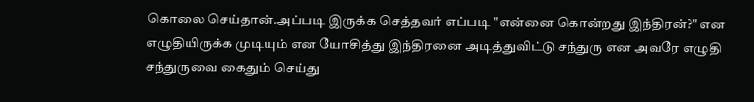கொலை செய்தான்.அப்படி இருக்க செத்தவர் எப்படி "என்னை கொன்றது இந்திரன்?" என எழுதியிருக்க முடியும் என யோசித்து இந்திரனை அடித்துவிட்டு சந்துரு என அவரே எழுதி சந்துருவை கைதும் செய்து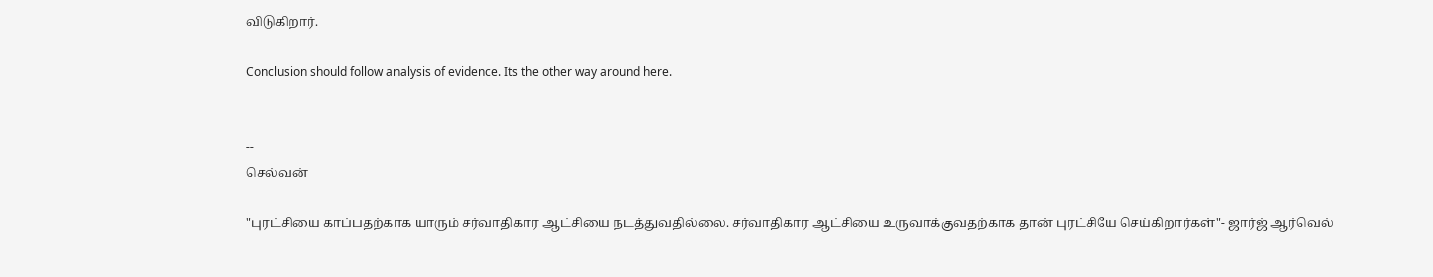விடுகிறார்.

Conclusion should follow analysis of evidence. Its the other way around here.


--
செல்வன்

"புரட்சியை காப்பதற்காக யாரும் சர்வாதிகார ஆட்சியை நடத்துவதில்லை. சர்வாதிகார ஆட்சியை உருவாக்குவதற்காக தான் புரட்சியே செய்கிறார்கள்"- ஜார்ஜ் ஆர்வெல்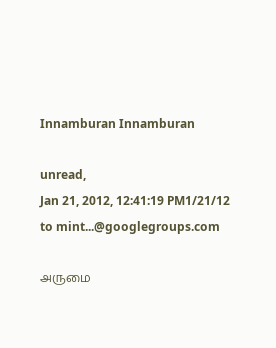Innamburan Innamburan

unread,
Jan 21, 2012, 12:41:19 PM1/21/12
to mint...@googlegroups.com

அருமை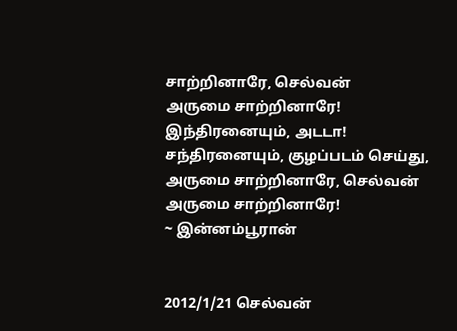சாற்றினாரே, செல்வன்
அருமை சாற்றினாரே!
இந்திரனையும், அடடா!
சந்திரனையும், குழப்படம் செய்து,
அருமை சாற்றினாரே, செல்வன்
அருமை சாற்றினாரே!
~ இன்னம்பூரான்


2012/1/21 செல்வன்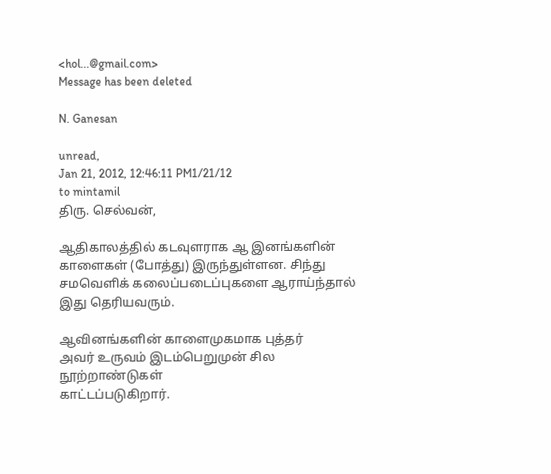<hol...@gmail.com>
Message has been deleted

N. Ganesan

unread,
Jan 21, 2012, 12:46:11 PM1/21/12
to mintamil
திரு. செல்வன்,

ஆதிகாலத்தில் கடவுளராக ஆ இனங்களின்
காளைகள் (போத்து) இருந்துள்ளன. சிந்து
சமவெளிக் கலைப்படைப்புகளை ஆராய்ந்தால்
இது தெரியவரும்.

ஆவினங்களின் காளைமுகமாக புத்தர்
அவர் உருவம் இடம்பெறுமுன் சில நூற்றாண்டுகள்
காட்டப்படுகிறார்.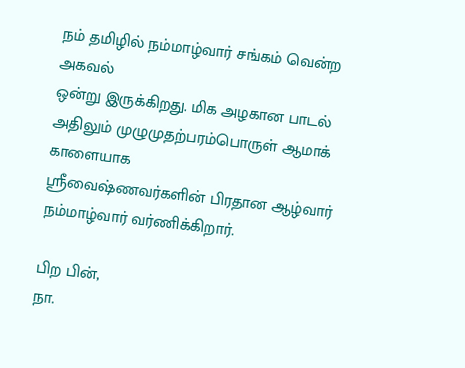நம் தமிழில் நம்மாழ்வார் சங்கம் வென்ற அகவல்
ஒன்று இருக்கிறது. மிக அழகான பாடல்
அதிலும் முழுமுதற்பரம்பொருள் ஆமாக் காளையாக
ஸ்ரீவைஷ்ணவர்களின் பிரதான ஆழ்வார்
நம்மாழ்வார் வர்ணிக்கிறார்.

பிற பின்,
நா.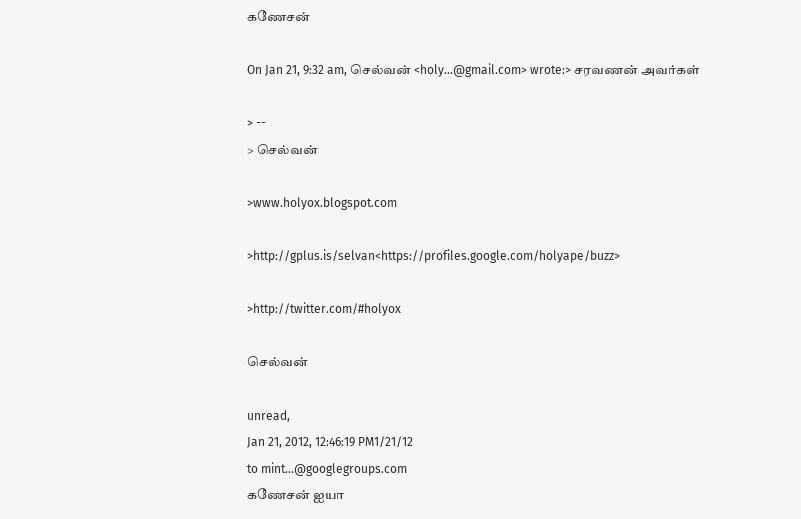கணேசன்

On Jan 21, 9:32 am, செல்வன் <holy...@gmail.com> wrote:> சரவணன் அவர்கள்

> --
> செல்வன்

>www.holyox.blogspot.com

>http://gplus.is/selvan<https://profiles.google.com/holyape/buzz>

>http://twitter.com/#holyox

செல்வன்

unread,
Jan 21, 2012, 12:46:19 PM1/21/12
to mint...@googlegroups.com
கணேசன் ஐயா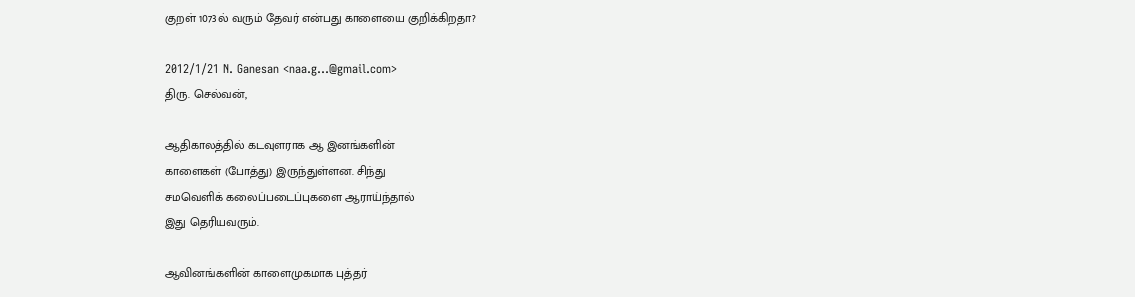குறள் 1073ல் வரும் தேவர் என்பது காளையை குறிக்கிறதா?

2012/1/21 N. Ganesan <naa.g...@gmail.com>
திரு. செல்வன்,

ஆதிகாலத்தில் கடவுளராக ஆ இனங்களின்
காளைகள் (போத்து) இருந்துள்ளன. சிந்து
சமவெளிக் கலைப்படைப்புகளை ஆராய்ந்தால்
இது தெரியவரும்.

ஆவினங்களின் காளைமுகமாக புத்தர்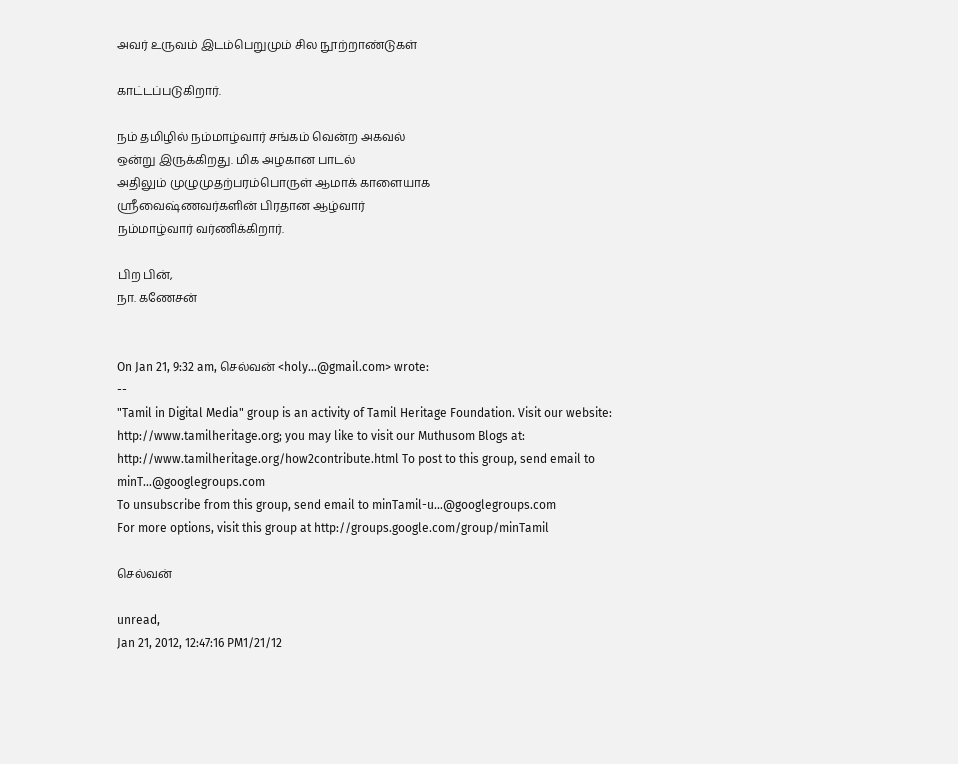அவர் உருவம் இடம்பெறுமும் சில நூற்றாண்டுகள்

காட்டப்படுகிறார்.

நம் தமிழில் நம்மாழ்வார் சங்கம் வென்ற அகவல்
ஒன்று இருக்கிறது. மிக அழகான பாடல்
அதிலும் முழுமுதற்பரம்பொருள் ஆமாக் காளையாக
ஸ்ரீவைஷ்ணவர்களின் பிரதான ஆழ்வார்
நம்மாழ்வார் வர்ணிக்கிறார்.

பிற பின்,
நா. கணேசன்


On Jan 21, 9:32 am, செல்வன் <holy...@gmail.com> wrote:
--
"Tamil in Digital Media" group is an activity of Tamil Heritage Foundation. Visit our website: http://www.tamilheritage.org; you may like to visit our Muthusom Blogs at: http://www.tamilheritage.org/how2contribute.html To post to this group, send email to minT...@googlegroups.com
To unsubscribe from this group, send email to minTamil-u...@googlegroups.com
For more options, visit this group at http://groups.google.com/group/minTamil

செல்வன்

unread,
Jan 21, 2012, 12:47:16 PM1/21/12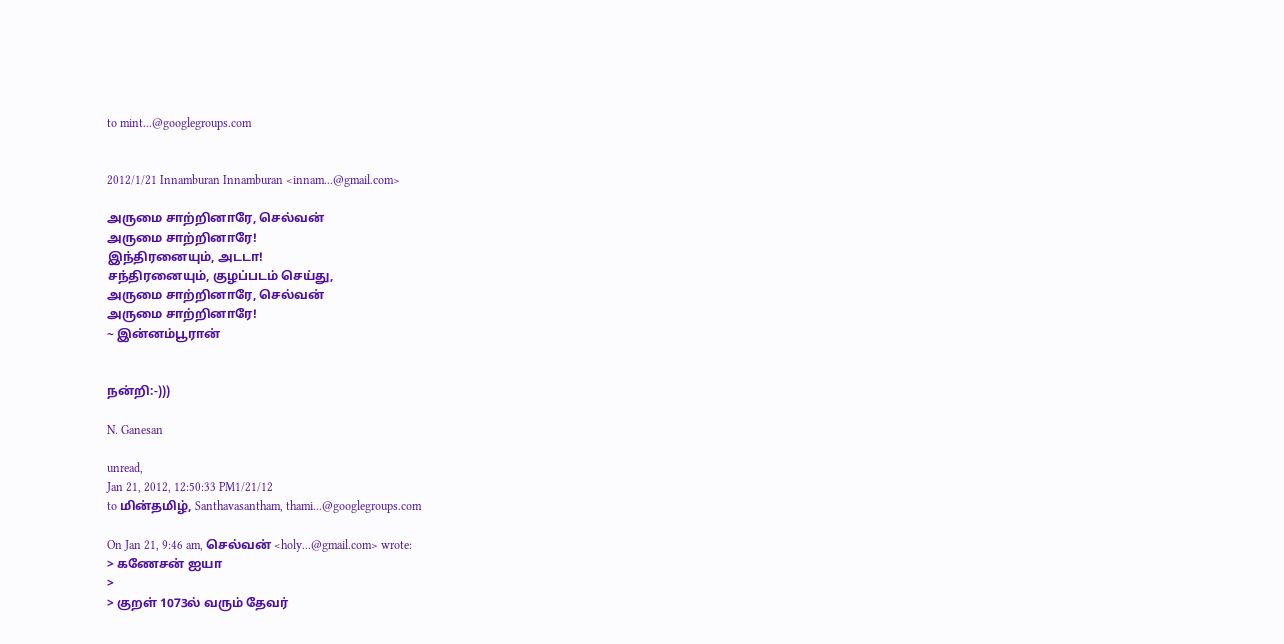to mint...@googlegroups.com


2012/1/21 Innamburan Innamburan <innam...@gmail.com>

அருமை சாற்றினாரே, செல்வன்
அருமை சாற்றினாரே!
இந்திரனையும், அடடா!
சந்திரனையும், குழப்படம் செய்து,
அருமை சாற்றினாரே, செல்வன்
அருமை சாற்றினாரே!
~ இன்னம்பூரான்


நன்றி:-)))

N. Ganesan

unread,
Jan 21, 2012, 12:50:33 PM1/21/12
to மின்தமிழ், Santhavasantham, thami...@googlegroups.com

On Jan 21, 9:46 am, செல்வன் <holy...@gmail.com> wrote:
> கணேசன் ஐயா
>
> குறள் 1073ல் வரும் தேவர்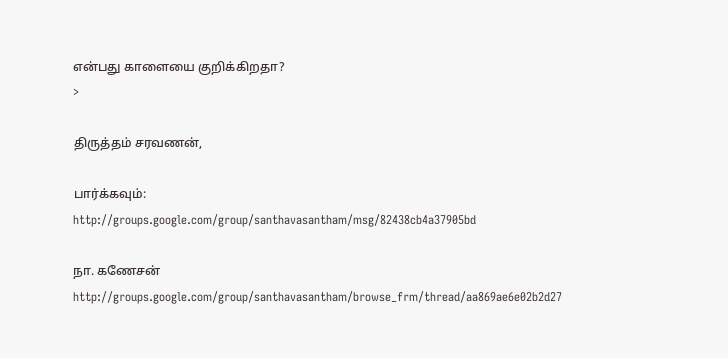என்பது காளையை குறிக்கிறதா?
>

திருத்தம் சரவணன்,

பார்க்கவும்:
http://groups.google.com/group/santhavasantham/msg/82438cb4a37905bd

நா. கணேசன்
http://groups.google.com/group/santhavasantham/browse_frm/thread/aa869ae6e02b2d27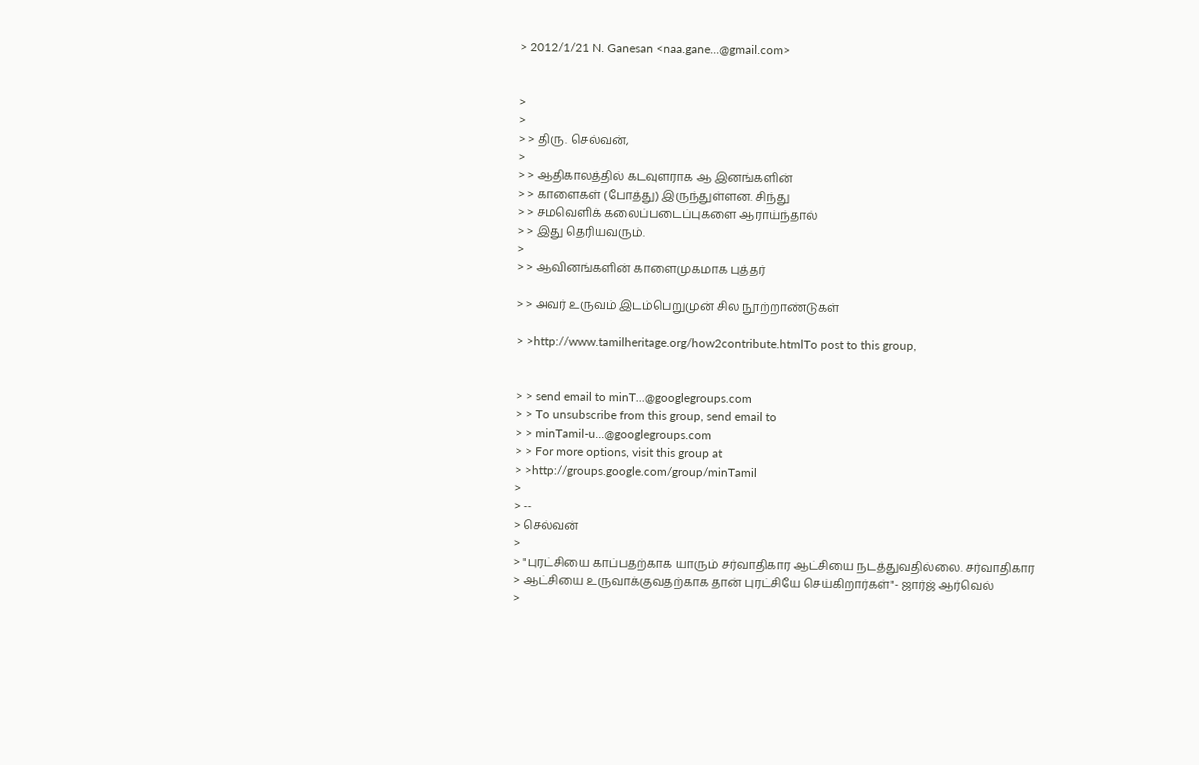> 2012/1/21 N. Ganesan <naa.gane...@gmail.com>


>
>
> > திரு. செல்வன்,
>
> > ஆதிகாலத்தில் கடவுளராக ஆ இனங்களின்
> > காளைகள் (போத்து) இருந்துள்ளன. சிந்து
> > சமவெளிக் கலைப்படைப்புகளை ஆராய்ந்தால்
> > இது தெரியவரும்.
>
> > ஆவினங்களின் காளைமுகமாக புத்தர்

> > அவர் உருவம் இடம்பெறுமுன் சில நூற்றாண்டுகள்

> >http://www.tamilheritage.org/how2contribute.htmlTo post to this group,


> > send email to minT...@googlegroups.com
> > To unsubscribe from this group, send email to
> > minTamil-u...@googlegroups.com
> > For more options, visit this group at
> >http://groups.google.com/group/minTamil
>
> --
> செல்வன்
>
> "புரட்சியை காப்பதற்காக யாரும் சர்வாதிகார ஆட்சியை நடத்துவதில்லை. சர்வாதிகார
> ஆட்சியை உருவாக்குவதற்காக தான் புரட்சியே செய்கிறார்கள்"- ஜார்ஜ் ஆர்வெல்
>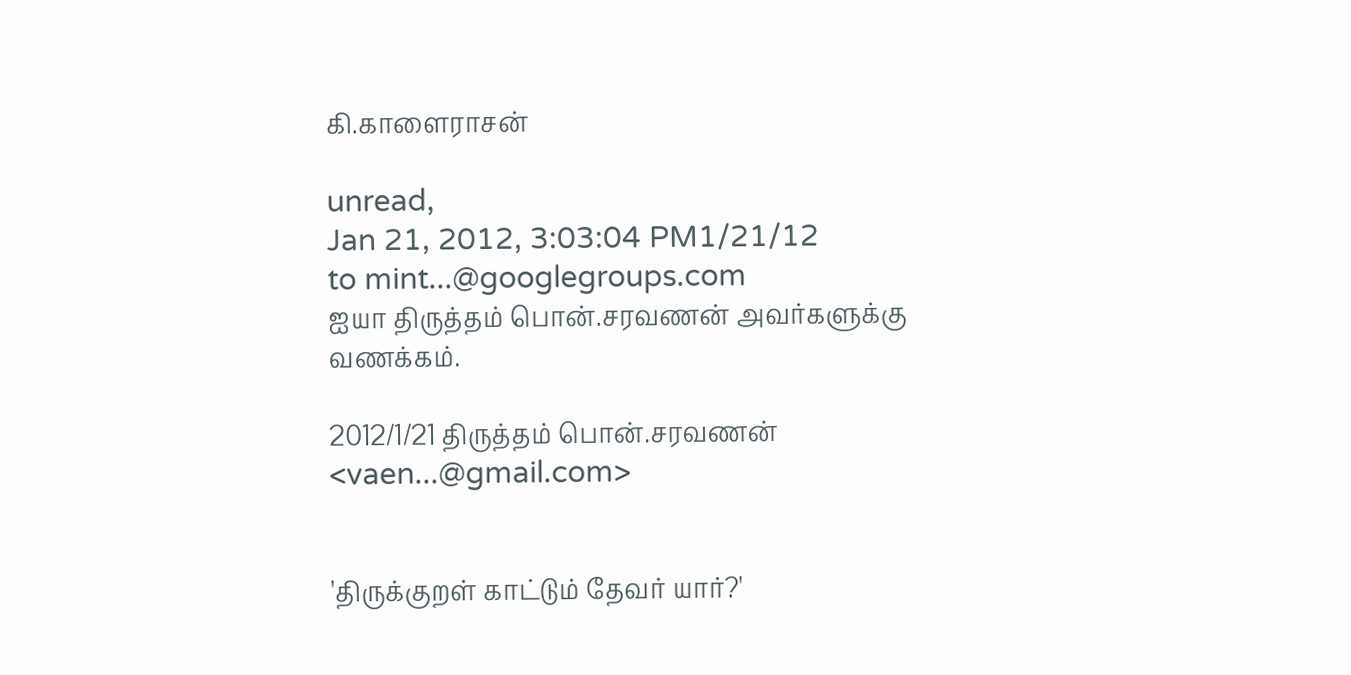கி.காளைராசன்

unread,
Jan 21, 2012, 3:03:04 PM1/21/12
to mint...@googlegroups.com
ஐயா திருத்தம் பொன்.சரவணன் அவர்களுக்கு வணக்கம்.

2012/1/21 திருத்தம் பொன்.சரவணன் <vaen...@gmail.com>


'திருக்குறள் காட்டும் தேவர் யார்?'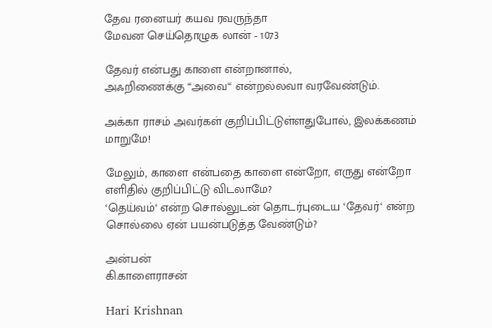தேவ ரனையர் கயவ ரவருந்தா
மேவன செய்தொழுக லான் - 1073

தேவர் என்பது காளை என்றானால்,
அஃறிணைக்கு “அவை“ என்றல்லவா வரவேண்டும்.

அக்கா ராசம் அவர்கள் குறிப்பிட்டுள்ளதுபோல், இலக்கணம் மாறுமே!

மேலும், காளை என்பதை காளை என்றோ, எருது என்றோ எளிதில் குறிப்பிட்டு விடலாமே?
‘தெய்வம்‘ என்ற சொல்லுடன் தொடர்புடைய ‘தேவர்‘ என்ற சொல்லை ஏன் பயன்படுத்த வேண்டும்?

அன்பன்
கி.காளைராசன்

Hari Krishnan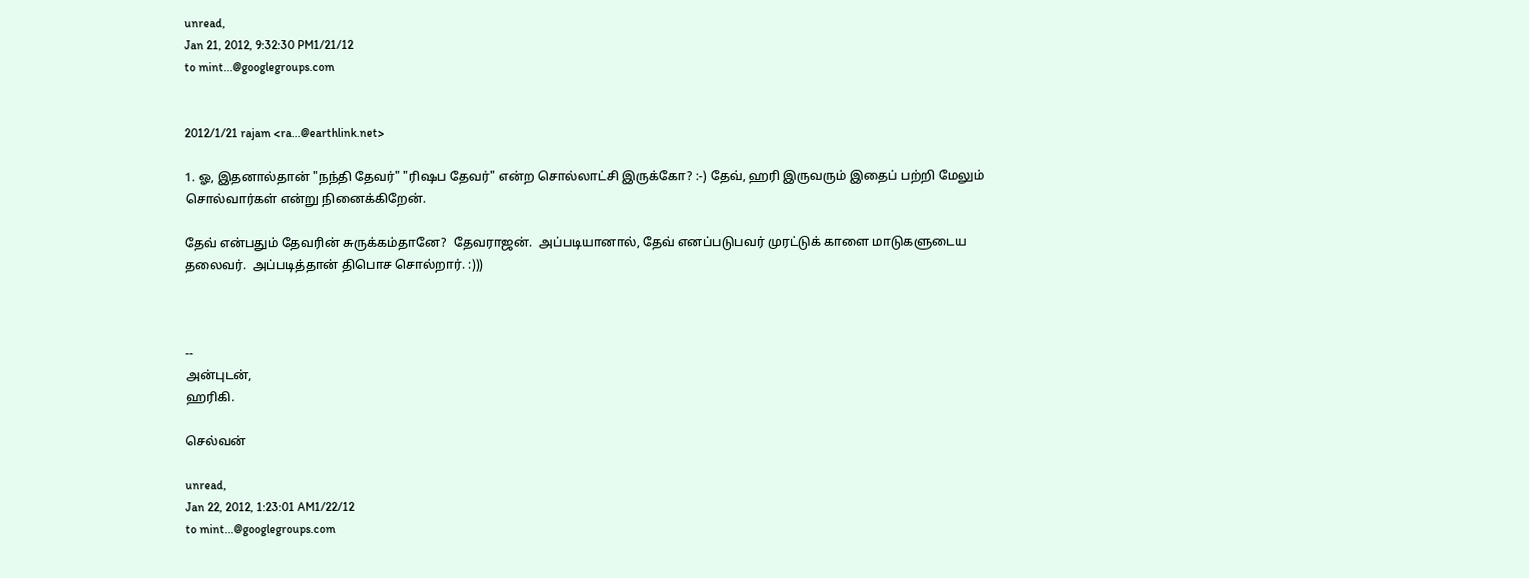unread,
Jan 21, 2012, 9:32:30 PM1/21/12
to mint...@googlegroups.com


2012/1/21 rajam <ra...@earthlink.net>

1. ஓ, இதனால்தான் "நந்தி தேவர்" "ரிஷப தேவர்" என்ற சொல்லாட்சி இருக்கோ? :-) தேவ், ஹரி இருவரும் இதைப் பற்றி மேலும் சொல்வார்கள் என்று நினைக்கிறேன்.

தேவ் என்பதும் தேவரின் சுருக்கம்தானே?  தேவராஜன்.  அப்படியானால், தேவ் எனப்படுபவர் முரட்டுக் காளை மாடுகளுடைய தலைவர்.  அப்படித்தான் திபொச சொல்றார். :)))



--
அன்புடன்,
ஹரிகி.

செல்வன்

unread,
Jan 22, 2012, 1:23:01 AM1/22/12
to mint...@googlegroups.com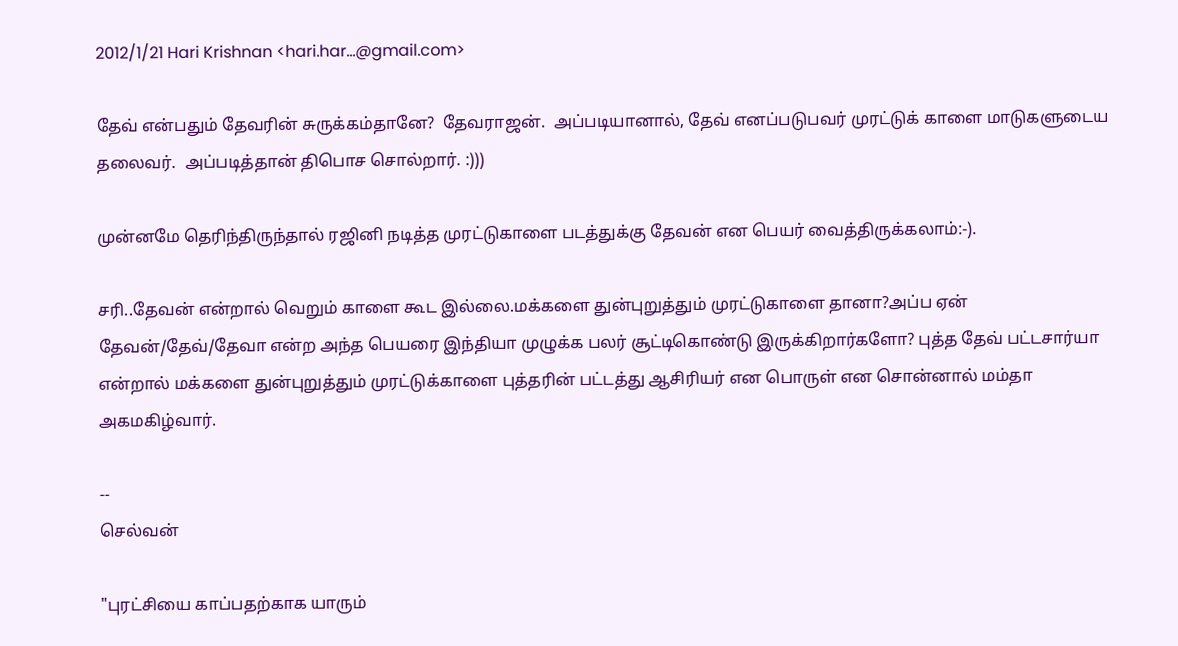2012/1/21 Hari Krishnan <hari.har...@gmail.com>

தேவ் என்பதும் தேவரின் சுருக்கம்தானே?  தேவராஜன்.  அப்படியானால், தேவ் எனப்படுபவர் முரட்டுக் காளை மாடுகளுடைய தலைவர்.  அப்படித்தான் திபொச சொல்றார். :)))

முன்னமே தெரிந்திருந்தால் ரஜினி நடித்த முரட்டுகாளை படத்துக்கு தேவன் என பெயர் வைத்திருக்கலாம்:-).

சரி..தேவன் என்றால் வெறும் காளை கூட இல்லை.மக்களை துன்புறுத்தும் முரட்டுகாளை தானா?அப்ப ஏன் தேவன்/தேவ்/தேவா என்ற அந்த பெயரை இந்தியா முழுக்க பலர் சூட்டிகொண்டு இருக்கிறார்களோ? புத்த தேவ் பட்டசார்யா என்றால் மக்களை துன்புறுத்தும் முரட்டுக்காளை புத்தரின் பட்டத்து ஆசிரியர் என பொருள் என சொன்னால் மம்தா அகமகிழ்வார்.

--
செல்வன்

"புரட்சியை காப்பதற்காக யாரும்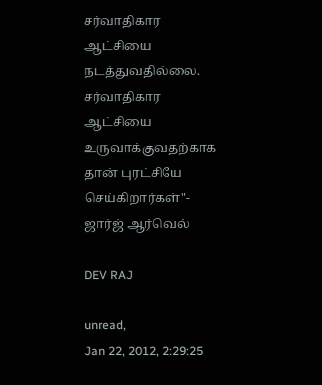சர்வாதிகார ஆட்சியை நடத்துவதில்லை. சர்வாதிகார ஆட்சியை உருவாக்குவதற்காக தான் புரட்சியே செய்கிறார்கள்"- ஜார்ஜ் ஆர்வெல்

DEV RAJ

unread,
Jan 22, 2012, 2:29:25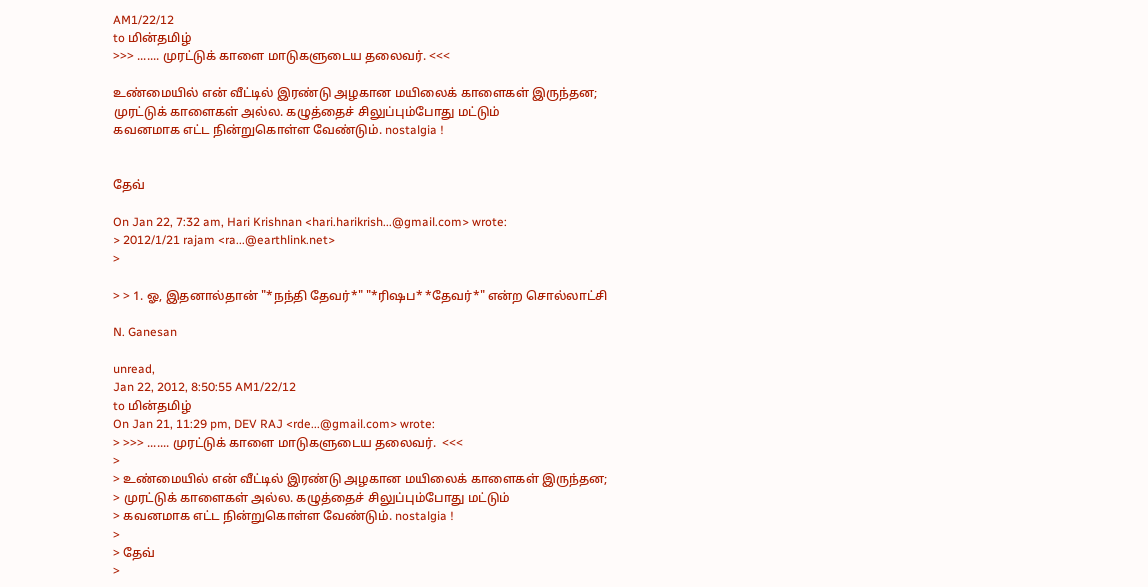AM1/22/12
to மின்தமிழ்
>>> ....... முரட்டுக் காளை மாடுகளுடைய தலைவர். <<<

உண்மையில் என் வீட்டில் இரண்டு அழகான மயிலைக் காளைகள் இருந்தன;
முரட்டுக் காளைகள் அல்ல. கழுத்தைச் சிலுப்பும்போது மட்டும்
கவனமாக எட்ட நின்றுகொள்ள வேண்டும். nostalgia !


தேவ்

On Jan 22, 7:32 am, Hari Krishnan <hari.harikrish...@gmail.com> wrote:
> 2012/1/21 rajam <ra...@earthlink.net>
>

> > 1. ஓ, இதனால்தான் "*நந்தி தேவர்*" "*ரிஷப* *தேவர்*" என்ற சொல்லாட்சி

N. Ganesan

unread,
Jan 22, 2012, 8:50:55 AM1/22/12
to மின்தமிழ்
On Jan 21, 11:29 pm, DEV RAJ <rde...@gmail.com> wrote:
> >>> ....... முரட்டுக் காளை மாடுகளுடைய தலைவர்.  <<<
>
> உண்மையில் என் வீட்டில் இரண்டு அழகான மயிலைக் காளைகள் இருந்தன;
> முரட்டுக் காளைகள் அல்ல. கழுத்தைச் சிலுப்பும்போது மட்டும்
> கவனமாக எட்ட நின்றுகொள்ள வேண்டும். nostalgia !
>
> தேவ்
>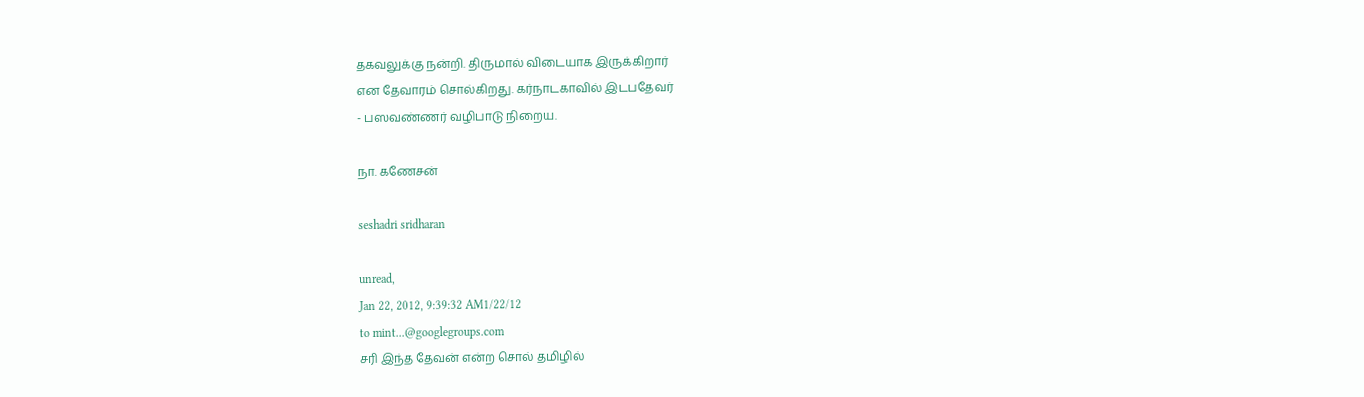தகவலுக்கு நன்றி. திருமால் விடையாக இருக்கிறார்
என தேவாரம் சொல்கிறது. கர்நாடகாவில் இடபதேவர்
- பஸவண்ணர் வழிபாடு நிறைய.

நா. கணேசன்

seshadri sridharan

unread,
Jan 22, 2012, 9:39:32 AM1/22/12
to mint...@googlegroups.com
சரி இந்த தேவன் என்ற சொல் தமிழில்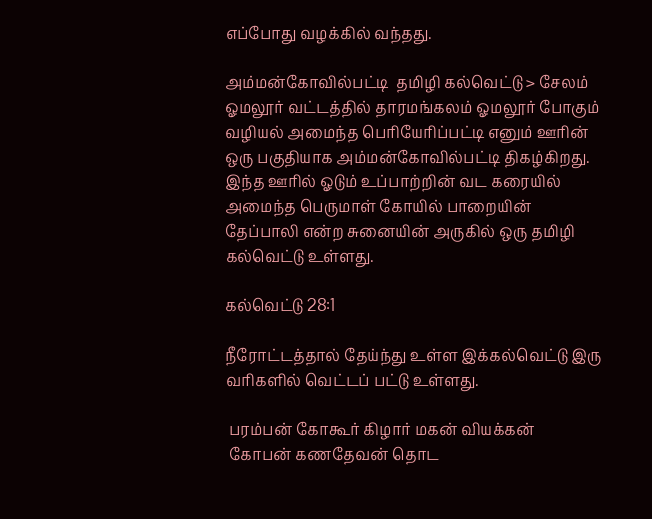எப்போது வழக்கில் வந்தது.

அம்மன்கோவில்பட்டி  தமிழி கல்வெட்டு > சேலம் ஓமலூர் வட்டத்தில் தாரமங்கலம் ஓமலூர் போகும் வழியல் அமைந்த பெரியேரிப்பட்டி எனும் ஊரின் ஒரு பகுதியாக அம்மன்கோவில்பட்டி திகழ்கிறது. இந்த ஊரில் ஓடும் உப்பாற்றின் வட கரையில் அமைந்த பெருமாள் கோயில் பாறையின்  தேப்பாலி என்ற சுனையின் அருகில் ஒரு தமிழி கல்வெட்டு உள்ளது.

கல்வெட்டு 28:1

நீரோட்டத்தால் தேய்ந்து உள்ள இக்கல்வெட்டு இரு வரிகளில் வெட்டப் பட்டு உள்ளது.

 பரம்பன் கோகூர் கிழார் மகன் வியக்கன்
 கோபன் கணதேவன் தொட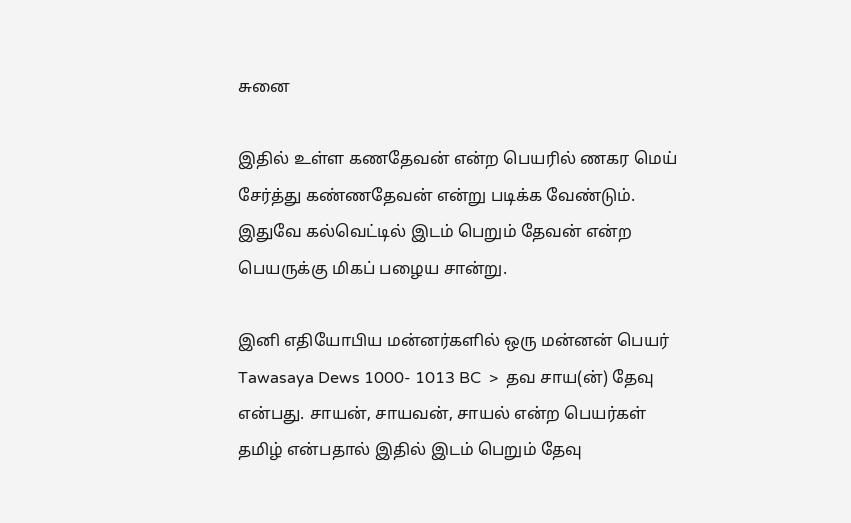சுனை

இதில் உள்ள கணதேவன் என்ற பெயரில் ணகர மெய் சேர்த்து கண்ணதேவன் என்று படிக்க வேண்டும். இதுவே கல்வெட்டில் இடம் பெறும் தேவன் என்ற பெயருக்கு மிகப் பழைய சான்று.

இனி எதியோபிய மன்னர்களில் ஒரு மன்னன் பெயர்  Tawasaya Dews 1000- 1013 BC  >  தவ சாய(ன்) தேவு என்பது. சாயன், சாயவன், சாயல் என்ற பெயர்கள் தமிழ் என்பதால் இதில் இடம் பெறும் தேவு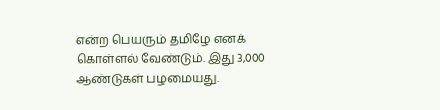என்ற பெயரும் தமிழே எனக் கொள்ளல் வேண்டும். இது 3,000 ஆண்டுகள் பழமையது.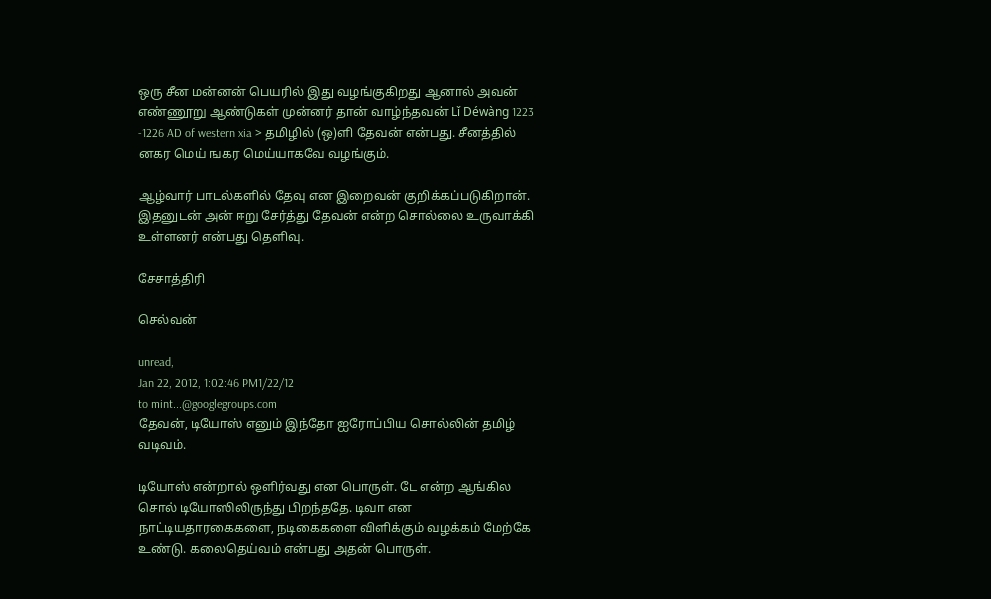ஒரு சீன மன்னன் பெயரில் இது வழங்குகிறது ஆனால் அவன் எண்ணூறு ஆண்டுகள் முன்னர் தான் வாழ்ந்தவன் Lǐ Déwàng 1223 -1226 AD of western xia > தமிழில் (ஒ)ளி தேவன் என்பது. சீனத்தில் னகர மெய் ஙகர மெய்யாகவே வழங்கும்.

ஆழ்வார் பாடல்களில் தேவு என இறைவன் குறிக்கப்படுகிறான். இதனுடன் அன் ஈறு சேர்த்து தேவன் என்ற சொல்லை உருவாக்கி உள்ளனர் என்பது தெளிவு.

சேசாத்திரி

செல்வன்

unread,
Jan 22, 2012, 1:02:46 PM1/22/12
to mint...@googlegroups.com
தேவன், டியோஸ் எனும் இந்தோ ஐரோப்பிய சொல்லின் தமிழ் வடிவம்.

டியோஸ் என்றால் ஒளிர்வது என பொருள். டே என்ற ஆங்கில சொல் டியோஸிலிருந்து பிறந்ததே. டிவா என நாட்டியதாரகைகளை, நடிகைகளை விளிக்கும் வழக்கம் மேற்கே உண்டு. கலைதெய்வம் என்பது அதன் பொருள்.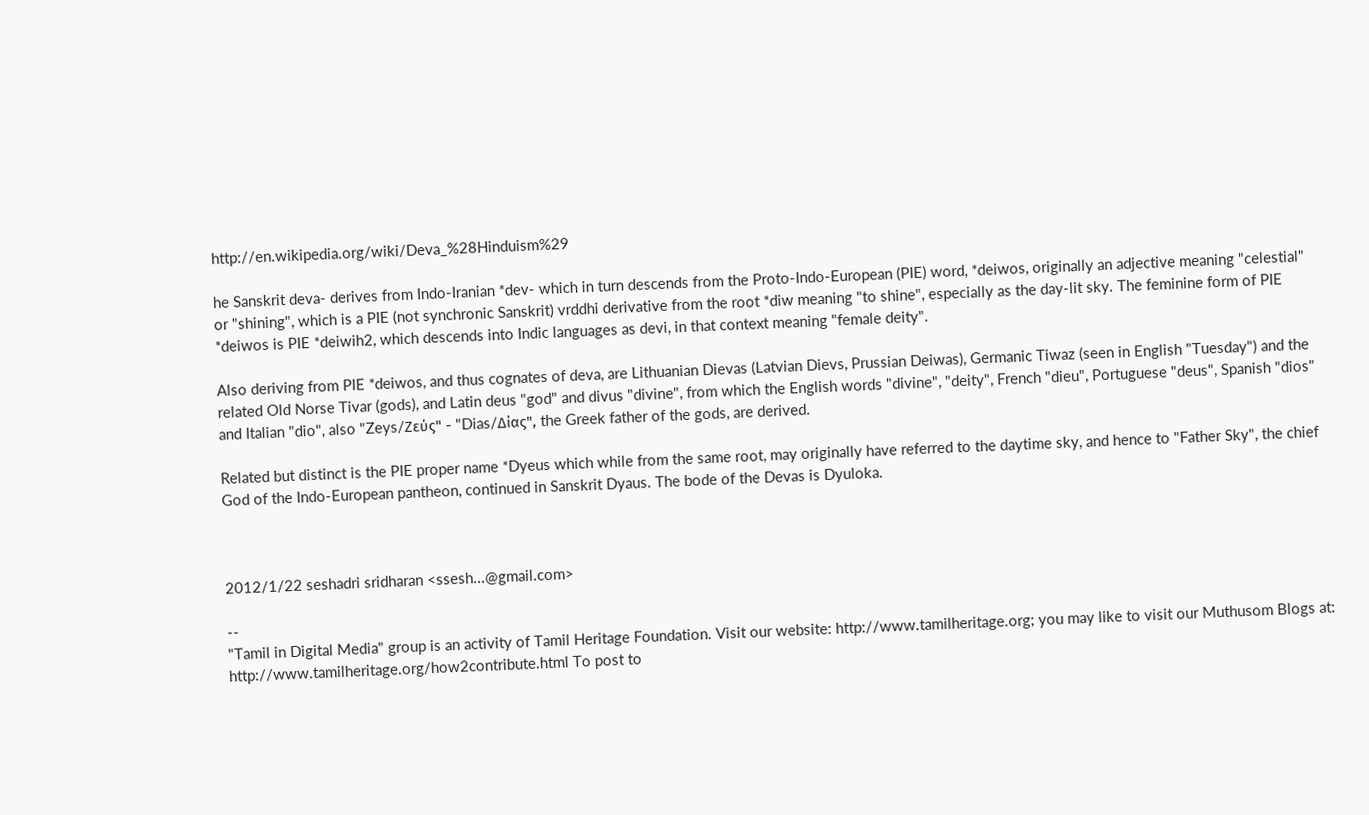http://en.wikipedia.org/wiki/Deva_%28Hinduism%29

he Sanskrit deva- derives from Indo-Iranian *dev- which in turn descends from the Proto-Indo-European (PIE) word, *deiwos, originally an adjective meaning "celestial" or "shining", which is a PIE (not synchronic Sanskrit) vrddhi derivative from the root *diw meaning "to shine", especially as the day-lit sky. The feminine form of PIE *deiwos is PIE *deiwih2, which descends into Indic languages as devi, in that context meaning "female deity".

Also deriving from PIE *deiwos, and thus cognates of deva, are Lithuanian Dievas (Latvian Dievs, Prussian Deiwas), Germanic Tiwaz (seen in English "Tuesday") and the related Old Norse Tivar (gods), and Latin deus "god" and divus "divine", from which the English words "divine", "deity", French "dieu", Portuguese "deus", Spanish "dios" and Italian "dio", also "Zeys/Ζεύς" - "Dias/Δίας", the Greek father of the gods, are derived.

Related but distinct is the PIE proper name *Dyeus which while from the same root, may originally have referred to the daytime sky, and hence to "Father Sky", the chief God of the Indo-European pantheon, continued in Sanskrit Dyaus. The bode of the Devas is Dyuloka.



2012/1/22 seshadri sridharan <ssesh...@gmail.com>

--
"Tamil in Digital Media" group is an activity of Tamil Heritage Foundation. Visit our website: http://www.tamilheritage.org; you may like to visit our Muthusom Blogs at: http://www.tamilheritage.org/how2contribute.html To post to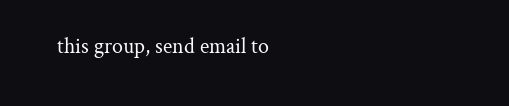this group, send email to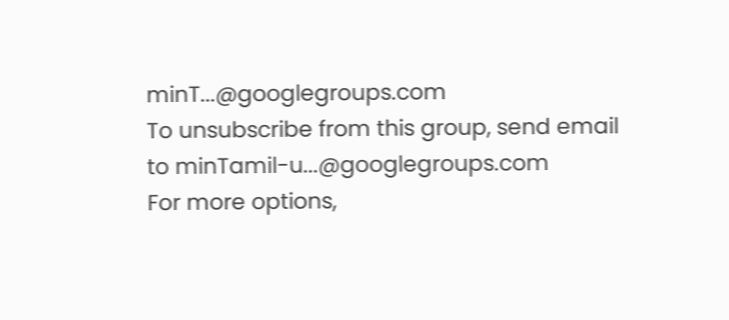minT...@googlegroups.com
To unsubscribe from this group, send email to minTamil-u...@googlegroups.com
For more options,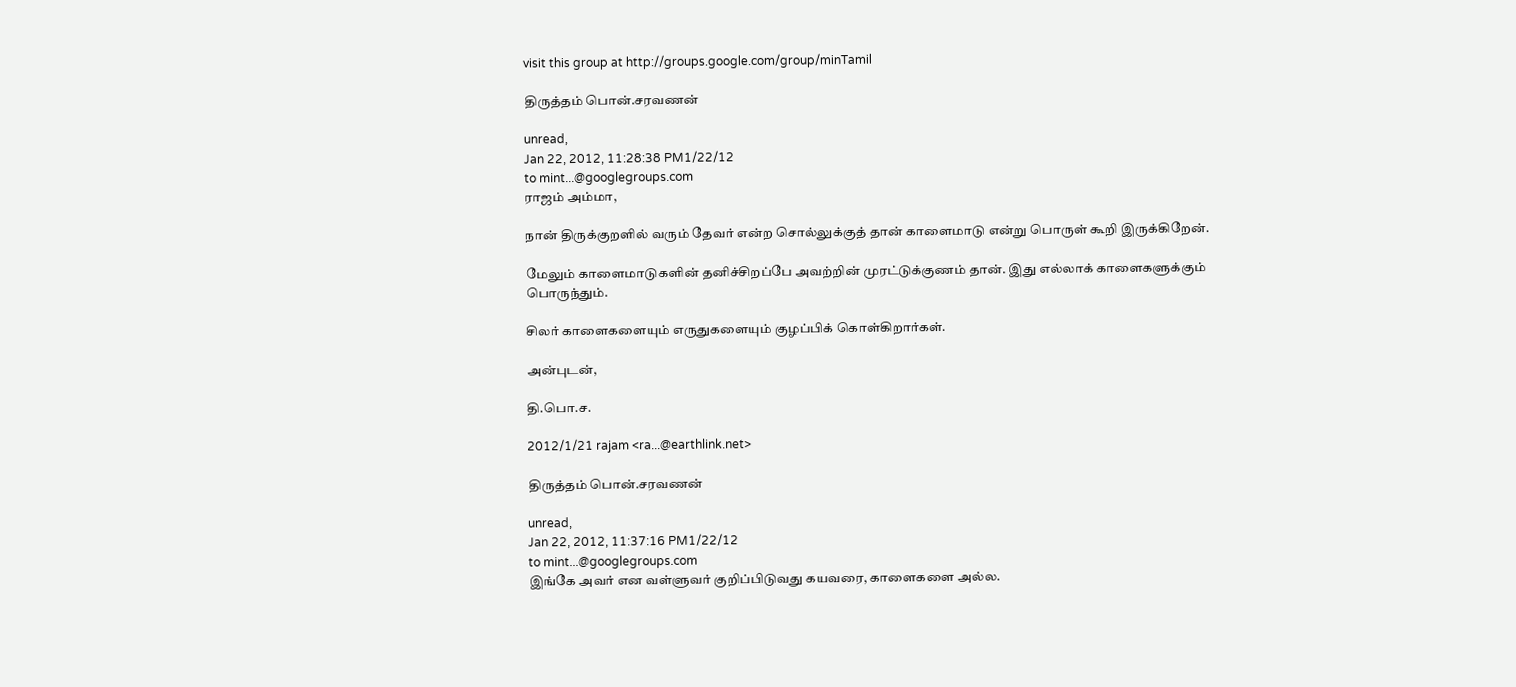visit this group at http://groups.google.com/group/minTamil

திருத்தம் பொன்.சரவணன்

unread,
Jan 22, 2012, 11:28:38 PM1/22/12
to mint...@googlegroups.com
ராஜம் அம்மா,

நான் திருக்குறளில் வரும் தேவர் என்ற சொல்லுக்குத் தான் காளைமாடு என்று பொருள் கூறி இருக்கிறேன்.

மேலும் காளைமாடுகளின் தனிச்சிறப்பே அவற்றின் முரட்டுக்குணம் தான். இது எல்லாக் காளைகளுக்கும் பொருந்தும்.

சிலர் காளைகளையும் எருதுகளையும் குழப்பிக் கொள்கிறார்கள்.

அன்புடன்,

தி.பொ.ச.

2012/1/21 rajam <ra...@earthlink.net>

திருத்தம் பொன்.சரவணன்

unread,
Jan 22, 2012, 11:37:16 PM1/22/12
to mint...@googlegroups.com
இங்கே அவர் என வள்ளுவர் குறிப்பிடுவது கயவரை, காளைகளை அல்ல.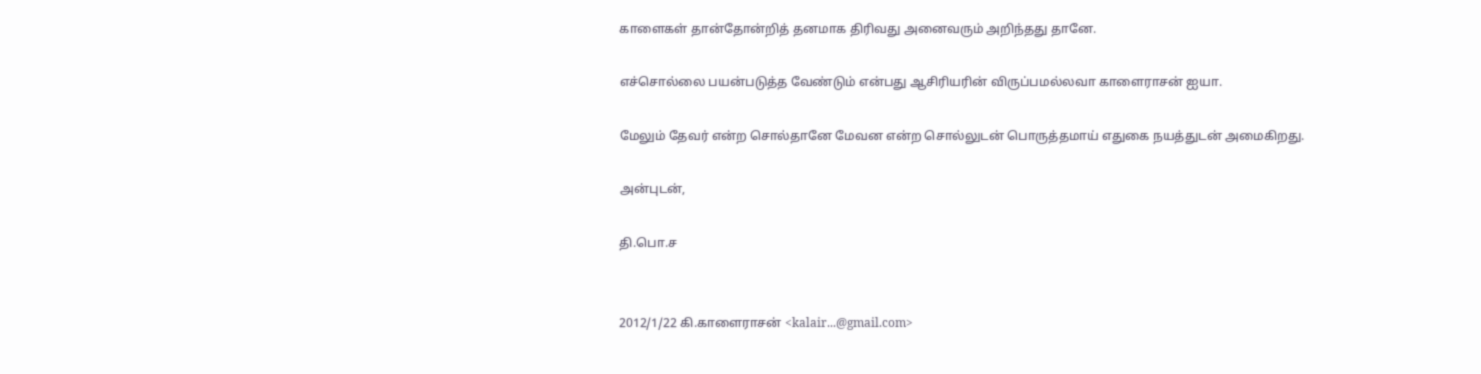காளைகள் தான்தோன்றித் தனமாக திரிவது அனைவரும் அறிந்தது தானே.

எச்சொல்லை பயன்படுத்த வேண்டும் என்பது ஆசிரியரின் விருப்பமல்லவா காளைராசன் ஐயா.

மேலும் தேவர் என்ற சொல்தானே மேவன என்ற சொல்லுடன் பொருத்தமாய் எதுகை நயத்துடன் அமைகிறது.

அன்புடன்,

தி.பொ.ச


2012/1/22 கி.காளைராசன் <kalair...@gmail.com>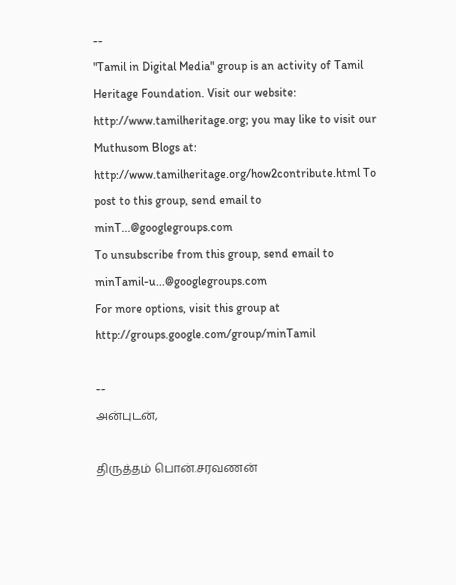--
"Tamil in Digital Media" group is an activity of Tamil Heritage Foundation. Visit our website: http://www.tamilheritage.org; you may like to visit our Muthusom Blogs at: http://www.tamilheritage.org/how2contribute.html To post to this group, send email to minT...@googlegroups.com
To unsubscribe from this group, send email to minTamil-u...@googlegroups.com
For more options, visit this group at http://groups.google.com/group/minTamil

--
அன்புடன்,

திருத்தம் பொன்.சரவணன்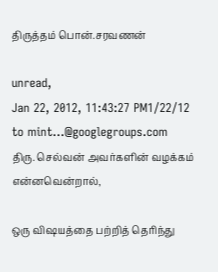திருத்தம் பொன்.சரவணன்

unread,
Jan 22, 2012, 11:43:27 PM1/22/12
to mint...@googlegroups.com
திரு. செல்வன் அவர்களின் வழக்கம் என்னவென்றால்,

ஒரு விஷயத்தை பற்றித் தெரிந்து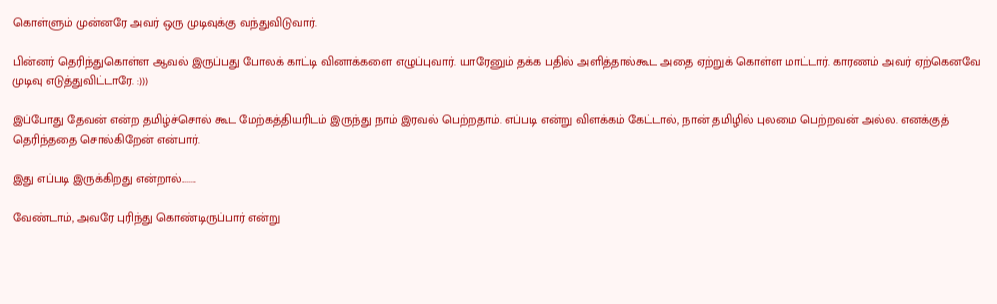கொள்ளும் முன்னரே அவர் ஒரு முடிவுக்கு வந்துவிடுவார்.

பின்னர் தெரிந்துகொள்ள ஆவல் இருப்பது போலக் காட்டி வினாக்களை எழுப்புவார். யாரேனும் தக்க பதில் அளித்தால்கூட அதை ஏற்றுக் கொள்ள மாட்டார். காரணம் அவர் ஏற்கெனவே முடிவு எடுத்துவிட்டாரே. :)))

இப்போது தேவன் என்ற தமிழ்ச்சொல் கூட மேற்கத்தியரிடம் இருந்து நாம் இரவல் பெற்றதாம். எப்படி என்று விளக்கம் கேட்டால், நான் தமிழில் புலமை பெற்றவன் அல்ல. எனக்குத் தெரிந்ததை சொல்கிறேன் என்பார்.

இது எப்படி இருக்கிறது என்றால்........

வேண்டாம், அவரே புரிந்து கொண்டிருப்பார் என்று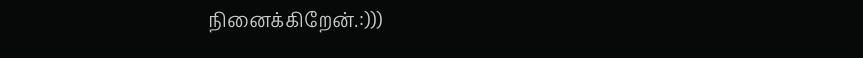நினைக்கிறேன்.:)))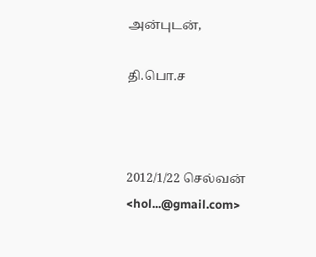அன்புடன்,

தி.பொ.ச



2012/1/22 செல்வன் <hol...@gmail.com>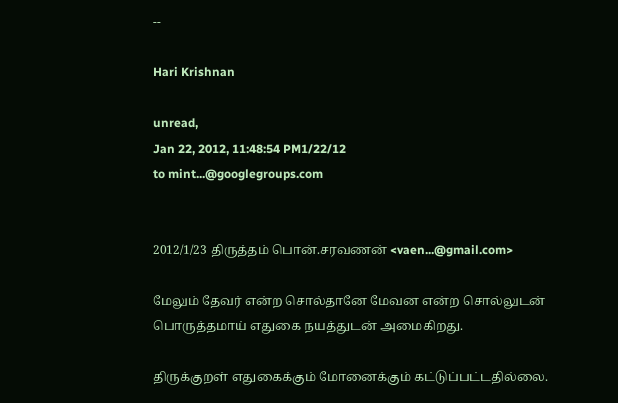--

Hari Krishnan

unread,
Jan 22, 2012, 11:48:54 PM1/22/12
to mint...@googlegroups.com


2012/1/23 திருத்தம் பொன்.சரவணன் <vaen...@gmail.com>

மேலும் தேவர் என்ற சொல்தானே மேவன என்ற சொல்லுடன் பொருத்தமாய் எதுகை நயத்துடன் அமைகிறது.

திருக்குறள் எதுகைக்கும் மோனைக்கும் கட்டுப்பட்டதில்லை.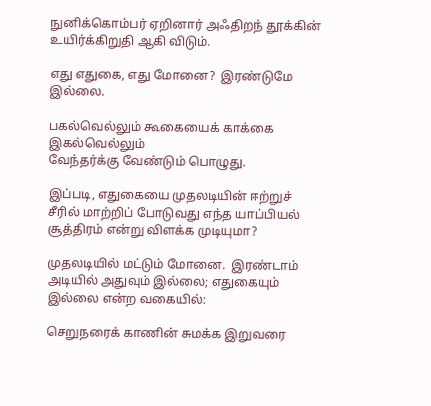நுனிக்கொம்பர் ஏறினார் அஃதிறந் தூக்கின்
உயிர்க்கிறுதி ஆகி விடும்.

எது எதுகை, எது மோனை?  இரண்டுமே இல்லை.

பகல்வெல்லும் கூகையைக் காக்கை இகல்வெல்லும்
வேந்தர்க்கு வேண்டும் பொழுது.

இப்படி, எதுகையை முதலடியின் ஈற்றுச் சீரில் மாற்றிப் போடுவது எந்த யாப்பியல் சூத்திரம் என்று விளக்க முடியுமா?

முதலடியில் மட்டும் மோனை.  இரண்டாம் அடியில் அதுவும் இல்லை; எதுகையும் இல்லை என்ற வகையில்:

செறுநரைக் காணின் சுமக்க இறுவரை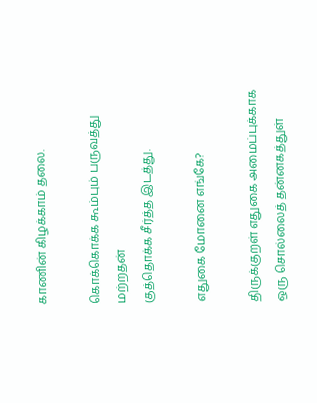காணின் கிழக்காம் தலை.

கொக்கொக்க கூம்பும் பருவத்து மற்றதன்
குத்தொக்க சீர்த்த இடத்து.

எதுகை மோனை எங்கே?

திருக்குறள் எதுகை அமைப்புக்காக ஒரு சொல்லைத் தன்னகத்துள்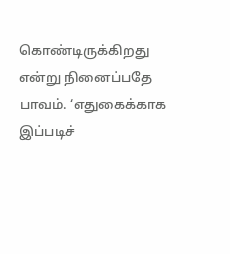கொண்டிருக்கிறது என்று நினைப்பதே பாவம். ‘எதுகைக்காக இப்படிச்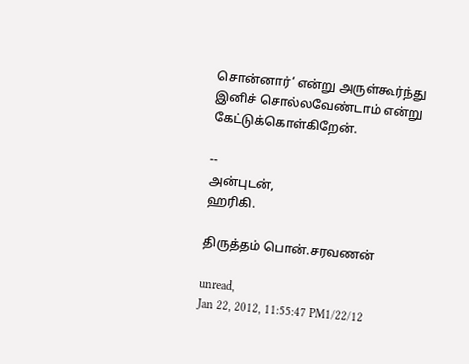சொன்னார்’ என்று அருள்கூர்ந்து இனிச் சொல்லவேண்டாம் என்று கேட்டுக்கொள்கிறேன்.

--
அன்புடன்,
ஹரிகி.

திருத்தம் பொன்.சரவணன்

unread,
Jan 22, 2012, 11:55:47 PM1/22/12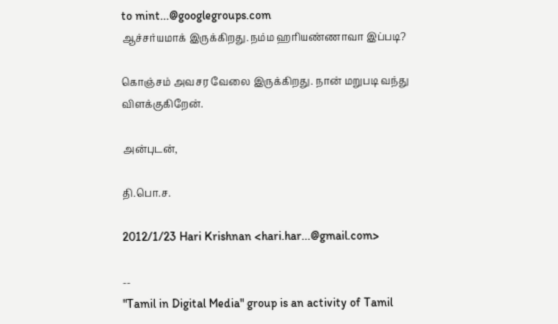to mint...@googlegroups.com
ஆச்சர்யமாக் இருக்கிறது.நம்ம ஹரியண்ணாவா இப்படி?

கொஞ்சம் அவசர வேலை இருக்கிறது. நான் மறுபடி வந்து விளக்குகிறேன்.

அன்புடன்,

தி.பொ.ச.

2012/1/23 Hari Krishnan <hari.har...@gmail.com>

--
"Tamil in Digital Media" group is an activity of Tamil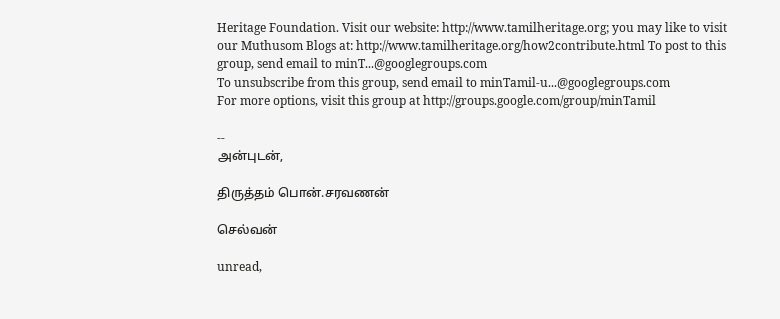Heritage Foundation. Visit our website: http://www.tamilheritage.org; you may like to visit our Muthusom Blogs at: http://www.tamilheritage.org/how2contribute.html To post to this group, send email to minT...@googlegroups.com
To unsubscribe from this group, send email to minTamil-u...@googlegroups.com
For more options, visit this group at http://groups.google.com/group/minTamil

--
அன்புடன்,

திருத்தம் பொன்.சரவணன்

செல்வன்

unread,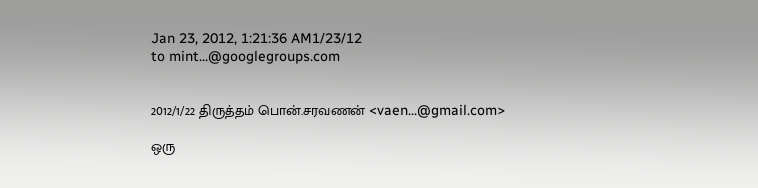Jan 23, 2012, 1:21:36 AM1/23/12
to mint...@googlegroups.com


2012/1/22 திருத்தம் பொன்.சரவணன் <vaen...@gmail.com>

ஒரு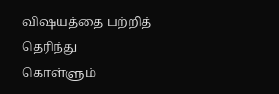விஷயத்தை பற்றித் தெரிந்து கொள்ளும்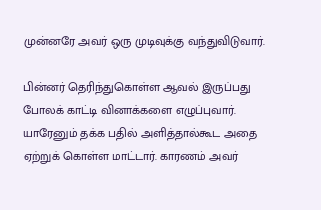முன்னரே அவர் ஒரு முடிவுக்கு வந்துவிடுவார்.

பின்னர் தெரிந்துகொள்ள ஆவல் இருப்பது போலக் காட்டி வினாக்களை எழுப்புவார். யாரேனும் தக்க பதில் அளித்தால்கூட அதை ஏற்றுக் கொள்ள மாட்டார். காரணம் அவர்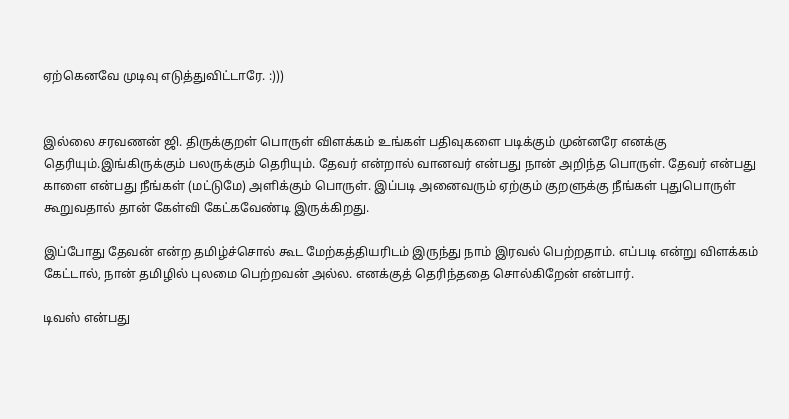ஏற்கெனவே முடிவு எடுத்துவிட்டாரே. :)))


இல்லை சரவணன் ஜி. திருக்குறள் பொருள் விளக்கம் உங்கள் பதிவுகளை படிக்கும் முன்னரே எனக்கு தெரியும்.இங்கிருக்கும் பலருக்கும் தெரியும். தேவர் என்றால் வானவர் என்பது நான் அறிந்த பொருள். தேவர் என்பது காளை என்பது நீங்கள் (மட்டுமே) அளிக்கும் பொருள். இப்படி அனைவரும் ஏற்கும் குறளுக்கு நீங்கள் புதுபொருள் கூறுவதால் தான் கேள்வி கேட்கவேண்டி இருக்கிறது.

இப்போது தேவன் என்ற தமிழ்ச்சொல் கூட மேற்கத்தியரிடம் இருந்து நாம் இரவல் பெற்றதாம். எப்படி என்று விளக்கம் கேட்டால், நான் தமிழில் புலமை பெற்றவன் அல்ல. எனக்குத் தெரிந்ததை சொல்கிறேன் என்பார்.

டிவஸ் என்பது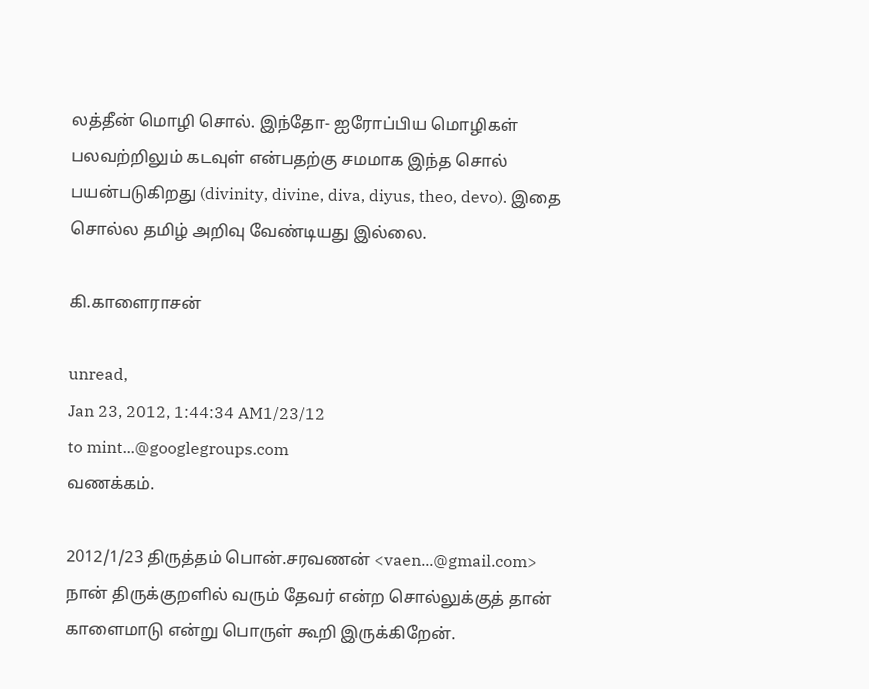லத்தீன் மொழி சொல். இந்தோ- ஐரோப்பிய மொழிகள் பலவற்றிலும் கடவுள் என்பதற்கு சமமாக இந்த சொல் பயன்படுகிறது (divinity, divine, diva, diyus, theo, devo). இதை சொல்ல தமிழ் அறிவு வேண்டியது இல்லை.

கி.காளைராசன்

unread,
Jan 23, 2012, 1:44:34 AM1/23/12
to mint...@googlegroups.com
வணக்கம்.

2012/1/23 திருத்தம் பொன்.சரவணன் <vaen...@gmail.com>
நான் திருக்குறளில் வரும் தேவர் என்ற சொல்லுக்குத் தான் காளைமாடு என்று பொருள் கூறி இருக்கிறேன்.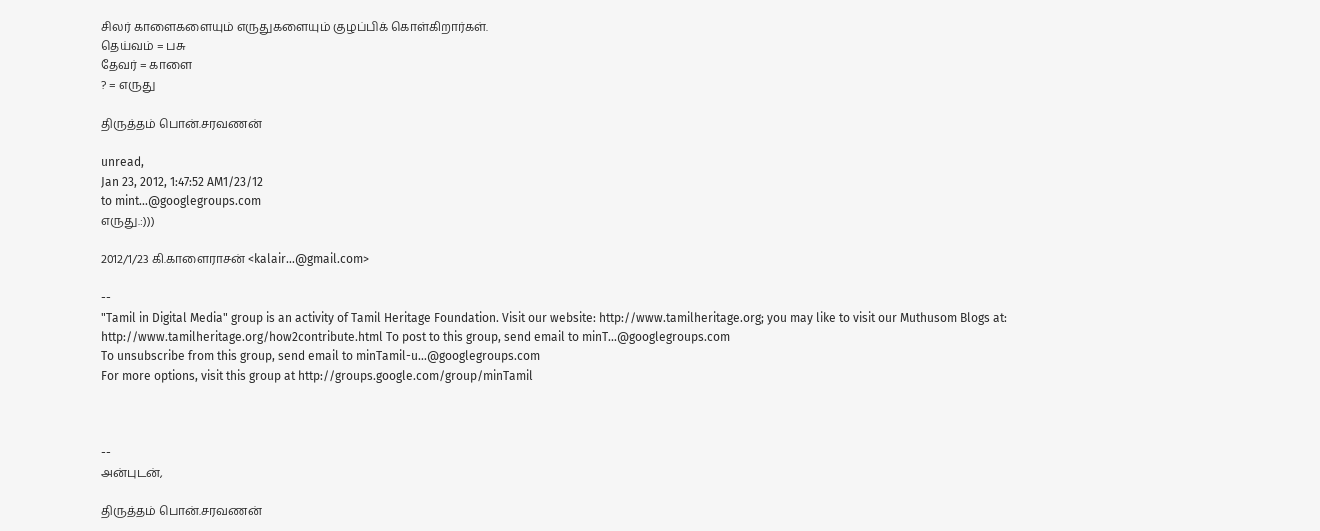சிலர் காளைகளையும் எருதுகளையும் குழப்பிக் கொள்கிறார்கள்.
தெய்வம் = பசு
தேவர் = காளை
? = எருது

திருத்தம் பொன்.சரவணன்

unread,
Jan 23, 2012, 1:47:52 AM1/23/12
to mint...@googlegroups.com
எருது.:)))

2012/1/23 கி.காளைராசன் <kalair...@gmail.com>

--
"Tamil in Digital Media" group is an activity of Tamil Heritage Foundation. Visit our website: http://www.tamilheritage.org; you may like to visit our Muthusom Blogs at: http://www.tamilheritage.org/how2contribute.html To post to this group, send email to minT...@googlegroups.com
To unsubscribe from this group, send email to minTamil-u...@googlegroups.com
For more options, visit this group at http://groups.google.com/group/minTamil



--
அன்புடன்,

திருத்தம் பொன்.சரவணன்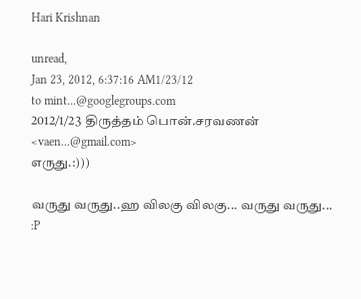Hari Krishnan

unread,
Jan 23, 2012, 6:37:16 AM1/23/12
to mint...@googlegroups.com
2012/1/23 திருத்தம் பொன்.சரவணன் <vaen...@gmail.com>
எருது.:)))

வருது வருது..ஹ விலகு விலகு... வருது வருது... :P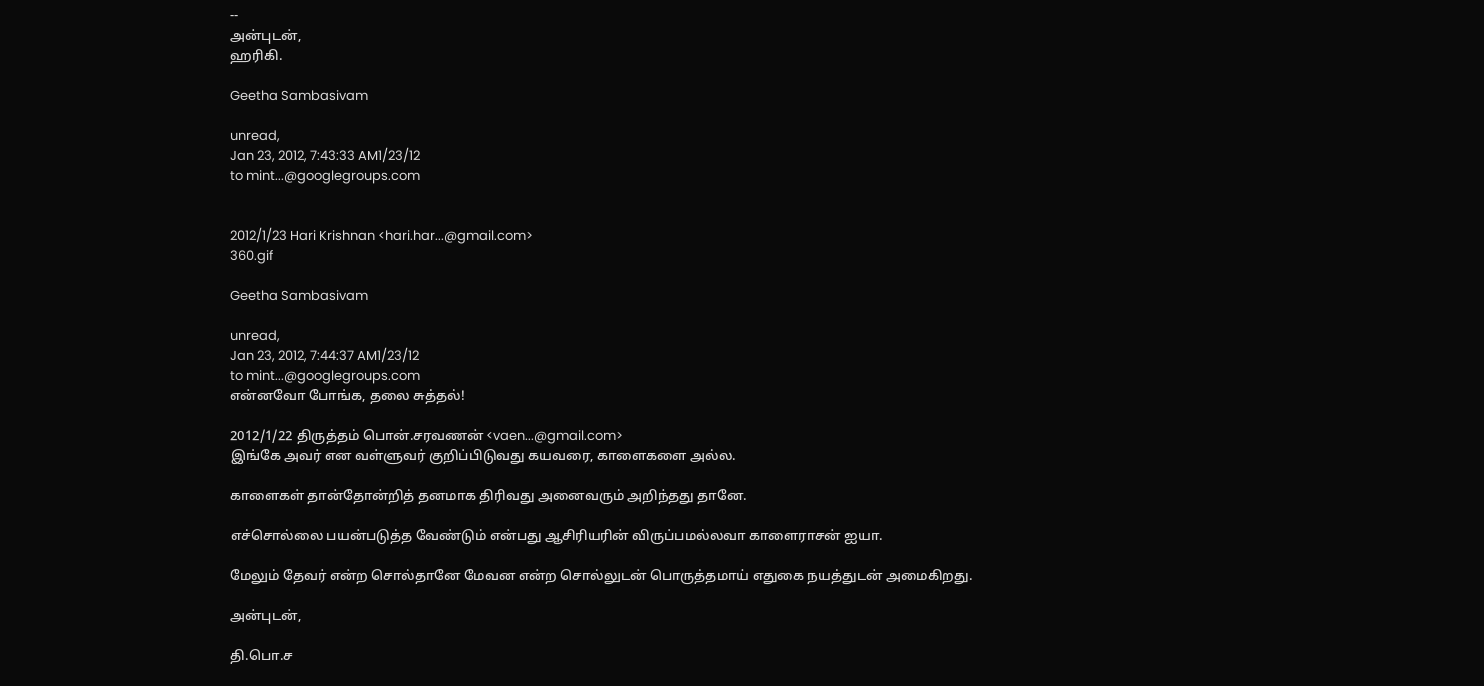--
அன்புடன்,
ஹரிகி.

Geetha Sambasivam

unread,
Jan 23, 2012, 7:43:33 AM1/23/12
to mint...@googlegroups.com


2012/1/23 Hari Krishnan <hari.har...@gmail.com>
360.gif

Geetha Sambasivam

unread,
Jan 23, 2012, 7:44:37 AM1/23/12
to mint...@googlegroups.com
என்னவோ போங்க, தலை சுத்தல்!

2012/1/22 திருத்தம் பொன்.சரவணன் <vaen...@gmail.com>
இங்கே அவர் என வள்ளுவர் குறிப்பிடுவது கயவரை, காளைகளை அல்ல.

காளைகள் தான்தோன்றித் தனமாக திரிவது அனைவரும் அறிந்தது தானே.

எச்சொல்லை பயன்படுத்த வேண்டும் என்பது ஆசிரியரின் விருப்பமல்லவா காளைராசன் ஐயா.

மேலும் தேவர் என்ற சொல்தானே மேவன என்ற சொல்லுடன் பொருத்தமாய் எதுகை நயத்துடன் அமைகிறது.

அன்புடன்,

தி.பொ.ச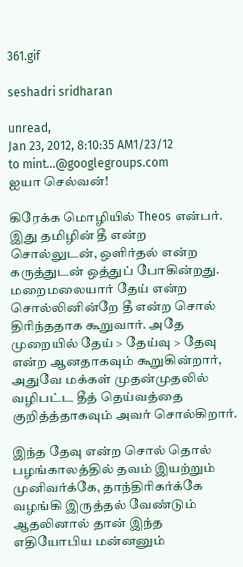361.gif

seshadri sridharan

unread,
Jan 23, 2012, 8:10:35 AM1/23/12
to mint...@googlegroups.com
ஐயா செல்வன்!

கிரேக்க மொழியில் Theos என்பர். இது தமிழின் தீ என்ற சொல்லுடன், ஒளிர்தல் என்ற கருத்துடன் ஒத்துப் போகின்றது. மறைமலையார் தேய் என்ற சொல்லினின்றே தீ என்ற சொல் திரிந்ததாக கூறுவார். அதே முறையில் தேய் > தேய்வு > தேவு என்ற ஆனதாகவும் கூறுகின்றார், அதுவே மக்கள் முதன்முதலில் வழிபட்ட தீத் தெய்வத்தை குறித்த்தாகவும் அவர் சொல்கிறார்.

இந்த தேவு என்ற சொல் தொல் பழங்காலத்தில் தவம் இயற்றும் முனிவர்க்கே, தாந்திரிகர்க்கே வழங்கி இருத்தல் வேண்டும் ஆதலினால் தான் இந்த எதியோபிய மன்னனும்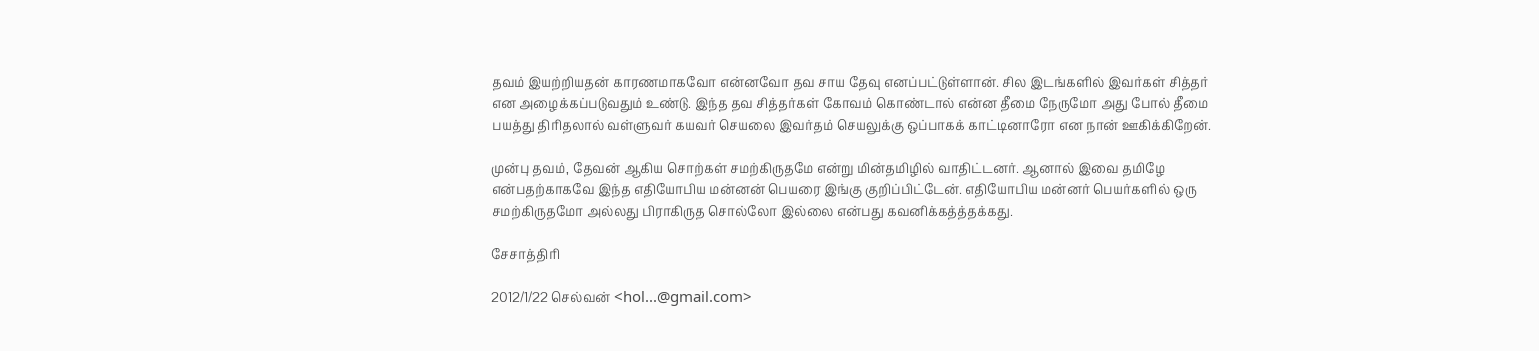தவம் இயற்றியதன் காரணமாகவோ என்னவோ தவ சாய தேவு எனப்பட்டுள்ளான். சில இடங்களில் இவர்கள் சித்தர் என அழைக்கப்படுவதும் உண்டு. இந்த தவ சித்தர்கள் கோவம் கொண்டால் என்ன தீமை நேருமோ அது போல் தீமை பயத்து திரிதலால் வள்ளுவர் கயவர் செயலை இவர்தம் செயலுக்கு ஒப்பாகக் காட்டினாரோ என நான் ஊகிக்கிறேன்.

முன்பு தவம், தேவன் ஆகிய சொற்கள் சமற்கிருதமே என்று மின்தமிழில் வாதிட்டனர். ஆனால் இவை தமிழே என்பதற்காகவே இந்த எதியோபிய மன்னன் பெயரை இங்கு குறிப்பிட்டேன். எதியோபிய மன்னர் பெயர்களில் ஒரு சமற்கிருதமோ அல்லது பிராகிருத சொல்லோ இல்லை என்பது கவனிக்கத்த்தக்கது.

சேசாத்திரி

2012/1/22 செல்வன் <hol...@gmail.com>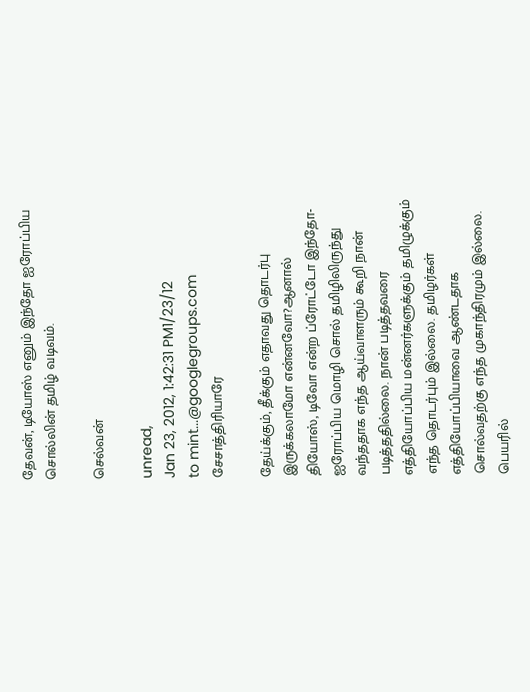தேவன், டியோஸ் எனும் இந்தோ ஐரோப்பிய சொல்லின் தமிழ் வடிவம்.

செல்வன்

unread,
Jan 23, 2012, 1:42:31 PM1/23/12
to mint...@googlegroups.com
சேசாத்திரியாரே

தேய்க்கும், தீக்கும் எதாவது தொடர்பு இருக்கலாமோ என்னவோ?ஆனால் தியோஸ், டிவோ என்ற ப்ரோட்டோ இந்தோ-ஐரோப்பிய மொழி சொல் தமிழிலிருந்து வந்ததாக எந்த ஆய்வாளரும் கூறி நான் படித்ததில்லை. நான் படித்தவரை எத்தியோப்பிய மன்னர்களுக்கும் தமிழுக்கும் எந்த தொடர்பும் இல்லை. தமிழர்கள் எத்தியோப்பியாவை ஆண்டதாக சொல்வதற்கு எந்த முகாந்திரமும் இல்லை. பெயரில்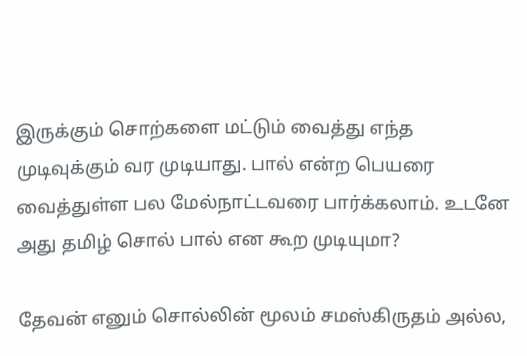இருக்கும் சொற்களை மட்டும் வைத்து எந்த முடிவுக்கும் வர முடியாது. பால் என்ற பெயரை வைத்துள்ள பல மேல்நாட்டவரை பார்க்கலாம். உடனே அது தமிழ் சொல் பால் என கூற முடியுமா?

தேவன் எனும் சொல்லின் மூலம் சமஸ்கிருதம் அல்ல,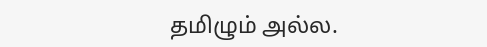தமிழும் அல்ல.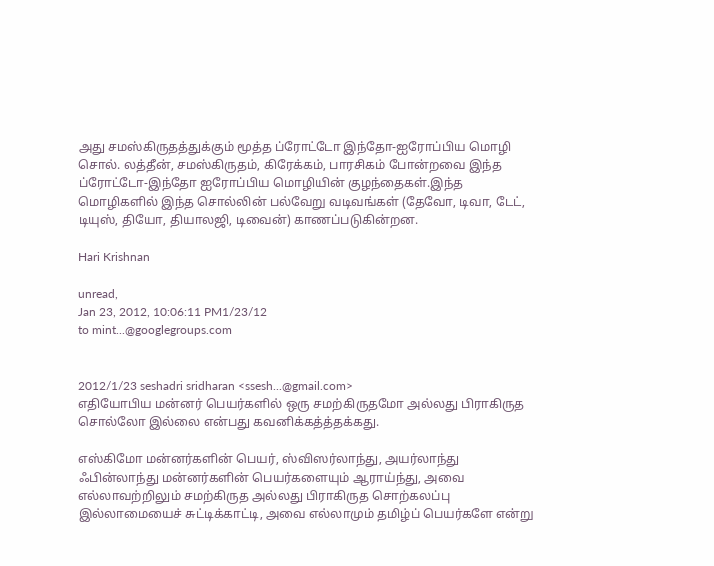அது சமஸ்கிருதத்துக்கும் மூத்த ப்ரோட்டோ இந்தோ-ஐரோப்பிய மொழி சொல். லத்தீன், சமஸ்கிருதம், கிரேக்கம், பாரசிகம் போன்றவை இந்த ப்ரோட்டோ-இந்தோ ஐரோப்பிய மொழியின் குழந்தைகள்.இந்த மொழிகளில் இந்த சொல்லின் பல்வேறு வடிவங்கள் (தேவோ, டிவா, டேட், டியுஸ், தியோ, தியாலஜி, டிவைன்) காணப்படுகின்றன.

Hari Krishnan

unread,
Jan 23, 2012, 10:06:11 PM1/23/12
to mint...@googlegroups.com


2012/1/23 seshadri sridharan <ssesh...@gmail.com>
எதியோபிய மன்னர் பெயர்களில் ஒரு சமற்கிருதமோ அல்லது பிராகிருத சொல்லோ இல்லை என்பது கவனிக்கத்த்தக்கது.

எஸ்கிமோ மன்னர்களின் பெயர், ஸ்விஸர்லாந்து, அயர்லாந்து ஃபின்லாந்து மன்னர்களின் பெயர்களையும் ஆராய்ந்து, அவை எல்லாவற்றிலும் சமற்கிருத அல்லது பிராகிருத சொற்கலப்பு இல்லாமையைச் சுட்டிக்காட்டி, அவை எல்லாமும் தமிழ்ப் பெயர்களே என்று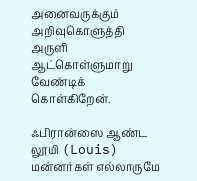அனைவருக்கும் அறிவுகொளுத்தி அருளி ஆட்கொள்ளுமாறு வேண்டிக் கொள்கிறேன்.

ஃபிரான்ஸை ஆண்ட லூயி (Louis) மன்னர்கள் எல்லாருமே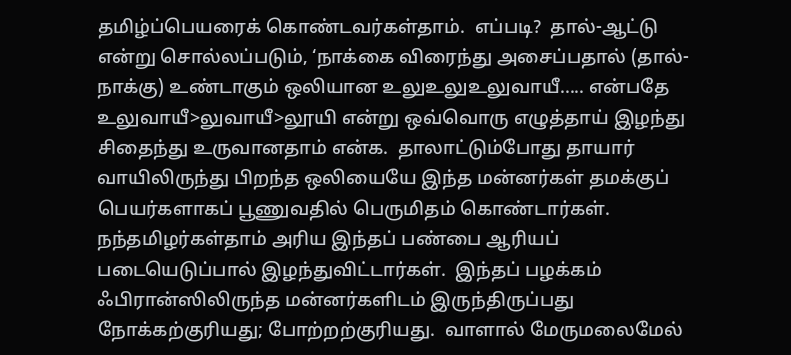தமிழ்ப்பெயரைக் கொண்டவர்கள்தாம்.  எப்படி?  தால்-ஆட்டு என்று சொல்லப்படும், ‘நாக்கை விரைந்து அசைப்பதால் (தால்-நாக்கு) உண்டாகும் ஒலியான உலுஉலுஉலுவாயீ..... என்பதே உலுவாயீ>லுவாயீ>லூயி என்று ஒவ்வொரு எழுத்தாய் இழந்து சிதைந்து உருவானதாம் என்க.  தாலாட்டும்போது தாயார் வாயிலிருந்து பிறந்த ஒலியையே இந்த மன்னர்கள் தமக்குப் பெயர்களாகப் பூணுவதில் பெருமிதம் கொண்டார்கள்.  நந்தமிழர்கள்தாம் அரிய இந்தப் பண்பை ஆரியப் படையெடுப்பால் இழந்துவிட்டார்கள்.  இந்தப் பழக்கம் ஃபிரான்ஸிலிருந்த மன்னர்களிடம் இருந்திருப்பது நோக்கற்குரியது; போற்றற்குரியது.  வாளால் மேருமலைமேல்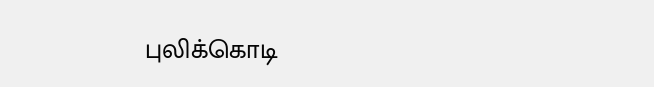புலிக்கொடி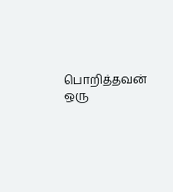பொறித்தவன் ஒரு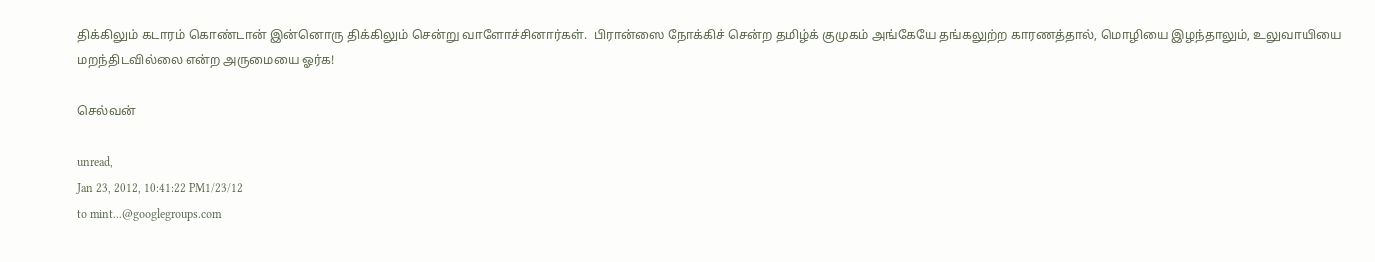திக்கிலும் கடாரம் கொண்டான் இன்னொரு திக்கிலும் சென்று வாளோச்சினார்கள்.  பிரான்ஸை நோக்கிச் சென்ற தமிழ்க் குமுகம் அங்கேயே தங்கலுற்ற காரணத்தால், மொழியை இழந்தாலும், உலுவாயியை மறந்திடவில்லை என்ற அருமையை ஓர்க!

செல்வன்

unread,
Jan 23, 2012, 10:41:22 PM1/23/12
to mint...@googlegroups.com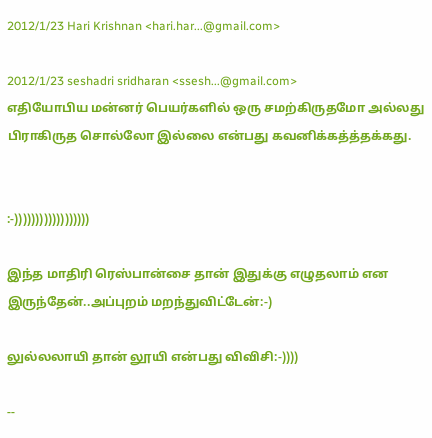2012/1/23 Hari Krishnan <hari.har...@gmail.com>

2012/1/23 seshadri sridharan <ssesh...@gmail.com>
எதியோபிய மன்னர் பெயர்களில் ஒரு சமற்கிருதமோ அல்லது பிராகிருத சொல்லோ இல்லை என்பது கவனிக்கத்த்தக்கது.


:-))))))))))))))))))

இந்த மாதிரி ரெஸ்பான்சை தான் இதுக்கு எழுதலாம் என இருந்தேன்..அப்புறம் மறந்துவிட்டேன்:-)

லுல்லலாயி தான் லூயி என்பது விவிசி:-))))

--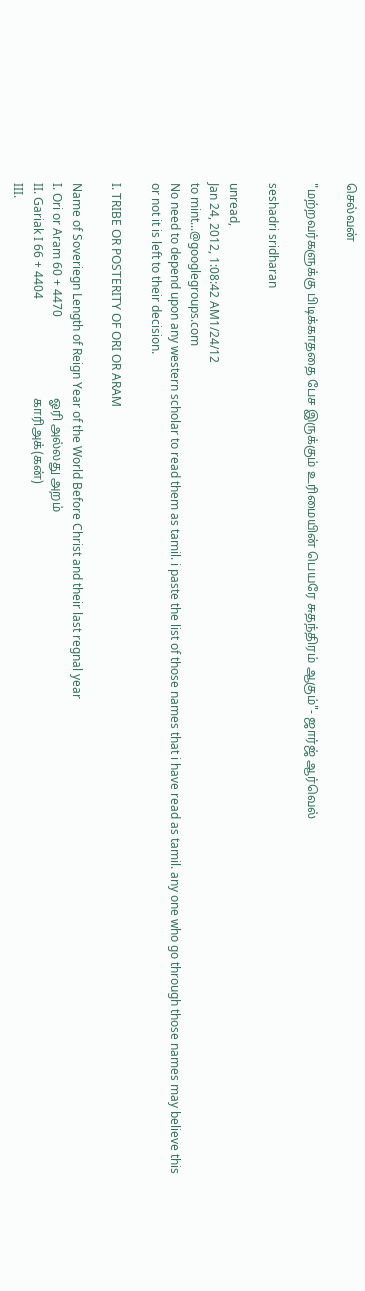செல்வன்

"மற்றவர்களுக்கு பிடிக்காததை பேச இருக்கும் உரிமையின் பெயரே சுதந்திரம் ஆகும்"- ஜார்ஜ் ஆர்வெல்

seshadri sridharan

unread,
Jan 24, 2012, 1:08:42 AM1/24/12
to mint...@googlegroups.com
No need to depend upon any western scholar to read them as tamil. i paste the list of those names that i have read as tamil. any one who go through those names may believe this or not it is left to their decision.

I. TRIBE OR POSTERITY OF ORI OR ARAM

Name of Soveriegn Length of Reign Year of the World Before Christ and their last regnal year
I. Ori or Aram 60 + 4470                           ஓரி அல்லது அறம்
II. Gariak I 66 + 4404                                 காரிஅக்(கன்)
III.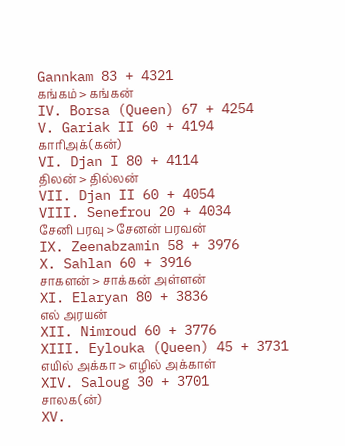Gannkam 83 + 4321                             கங்கம் > கங்கன்
IV. Borsa (Queen) 67 + 4254
V. Gariak II 60 + 4194                                காரிஅக்(கன்)
VI. Djan I 80 + 4114                                   திலன் > தில்லன்
VII. Djan II 60 + 4054
VIII. Senefrou 20 + 4034                             சேனி பரவு > சேனன் பரவன்
IX. Zeenabzamin 58 + 3976
X. Sahlan 60 + 3916                                   சாகளன் > சாக்கன் அள்ளன்
XI. Elaryan 80 + 3836                                 எல் அரயன்
XII. Nimroud 60 + 3776
XIII. Eylouka (Queen) 45 + 3731                 எயில் அக்கா > எழில் அக்காள்
XIV. Saloug 30 + 3701                                சாலக(ன்)
XV.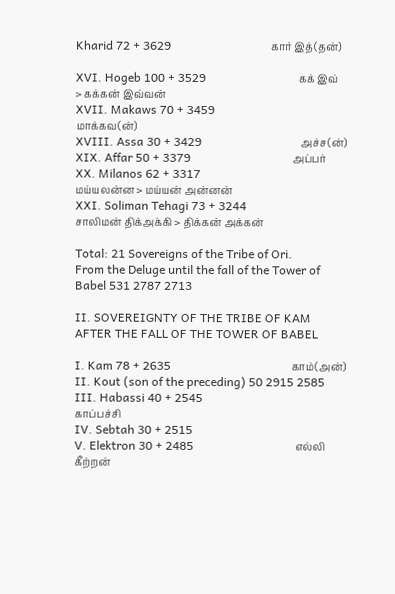Kharid 72 + 3629                                 கார் இத்(தன்)

XVI. Hogeb 100 + 3529                               கக் இவ் > கக்கன் இவ்வன்
XVII. Makaws 70 + 3459                             மாக்கவ(ன்)
XVIII. Assa 30 + 3429                                 அச்ச(ன்)
XIX. Affar 50 + 3379                                  அப்பர்
XX. Milanos 62 + 3317                               மய்யலன்ன > மய்யன் அன்னன்
XXI. Soliman Tehagi 73 + 3244                   சாலிமன் திக்அக்கி > திக்கன் அக்கன்

Total: 21 Sovereigns of the Tribe of Ori.
From the Deluge until the fall of the Tower of Babel 531 2787 2713

II. SOVEREIGNTY OF THE TRIBE OF KAM AFTER THE FALL OF THE TOWER OF BABEL

I. Kam 78 + 2635                                        காம்(அன்)
II. Kout (son of the preceding) 50 2915 2585
III. Habassi 40 + 2545                                  காப்பச்சி
IV. Sebtah 30 + 2515
V. Elektron 30 + 2485                                  எல்லி கீற்றன்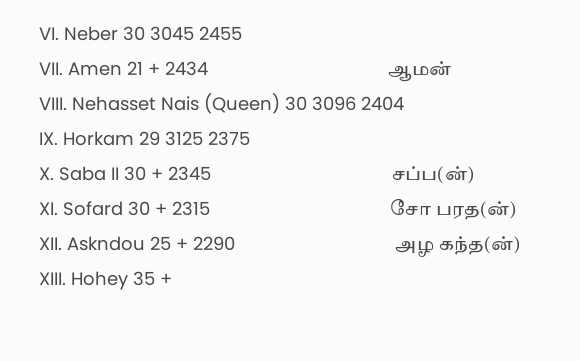VI. Neber 30 3045 2455
VII. Amen 21 + 2434                                    ஆமன்
VIII. Nehasset Nais (Queen) 30 3096 2404
IX. Horkam 29 3125 2375
X. Saba II 30 + 2345                                    சப்ப(ன்)
XI. Sofard 30 + 2315                                    சோ பரத(ன்)
XII. Askndou 25 + 2290                                அழ கந்த(ன்)
XIII. Hohey 35 +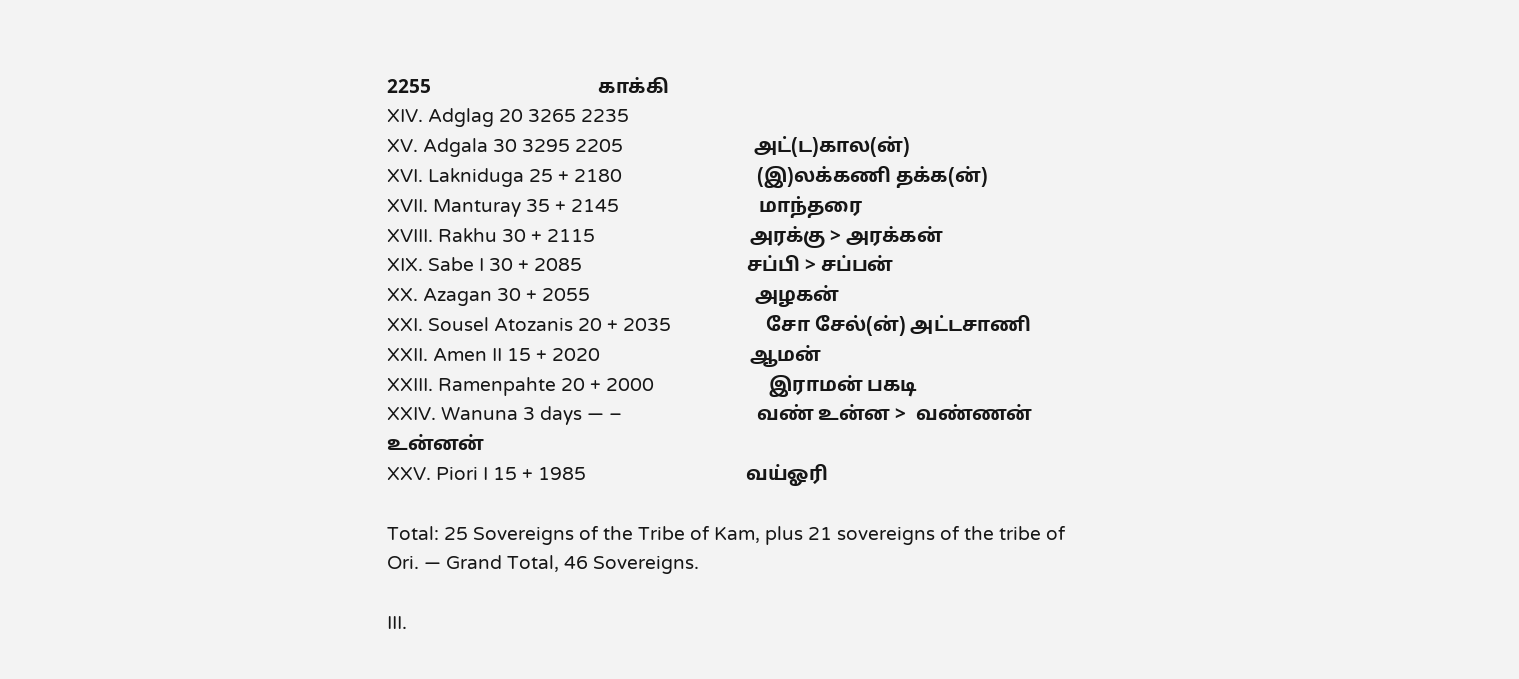2255                                  காக்கி
XIV. Adglag 20 3265 2235
XV. Adgala 30 3295 2205                          அட்(ட)கால(ன்)
XVI. Lakniduga 25 + 2180                           (இ)லக்கணி தக்க(ன்)
XVII. Manturay 35 + 2145                            மாந்தரை
XVIII. Rakhu 30 + 2115                               அரக்கு > அரக்கன்
XIX. Sabe I 30 + 2085                                 சப்பி > சப்பன்
XX. Azagan 30 + 2055                                 அழகன்
XXI. Sousel Atozanis 20 + 2035                   சோ சேல்(ன்) அட்டசாணி
XXII. Amen II 15 + 2020                              ஆமன்
XXIII. Ramenpahte 20 + 2000                       இராமன் பகடி
XXIV. Wanuna 3 days — –                           வண் உன்ன >  வண்ணன் உன்னன்
XXV. Piori I 15 + 1985                                வய்ஓரி

Total: 25 Sovereigns of the Tribe of Kam, plus 21 sovereigns of the tribe of Ori. — Grand Total, 46 Sovereigns.

III.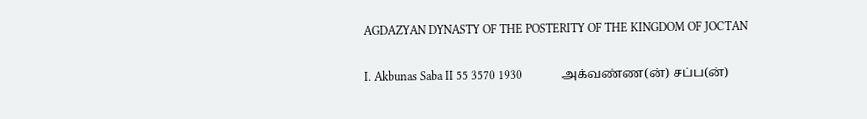AGDAZYAN DYNASTY OF THE POSTERITY OF THE KINGDOM OF JOCTAN

I. Akbunas Saba II 55 3570 1930             அக்வண்ண(ன்) சப்ப(ன்)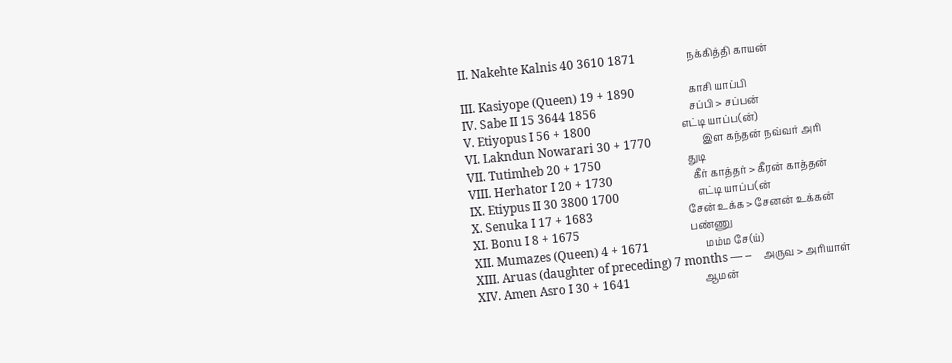II. Nakehte Kalnis 40 3610 1871                 நக்கித்தி காயன்

III. Kasiyope (Queen) 19 + 1890                  காசி யாப்பி
IV. Sabe II 15 3644 1856                               சப்பி > சப்பன்
V. Etiyopus I 56 + 1800                              எட்டி யாப்ப(ன்)
VI. Lakndun Nowarari 30 + 1770                 இள கந்தன் நவ்வர் அரி
VII. Tutimheb 20 + 1750                             துடி
VIII. Herhator I 20 + 1730                           கீர் காத்தர் > கீரன் காத்தன்
IX. Etiypus II 30 3800 1700                          எட்டி யாப்ப(ன்
X. Senuka I 17 + 1683                                சேன் உக்க > சேனன் உக்கன்
XI. Bonu I 8 + 1675                                     பண்ணு
XII. Mumazes (Queen) 4 + 1671                   மம்ம சே(ய்)
XIII. Aruas (daughter of preceding) 7 months — –    அருவ > அரியாள்
XIV. Amen Asro I 30 + 1641                         ஆமன்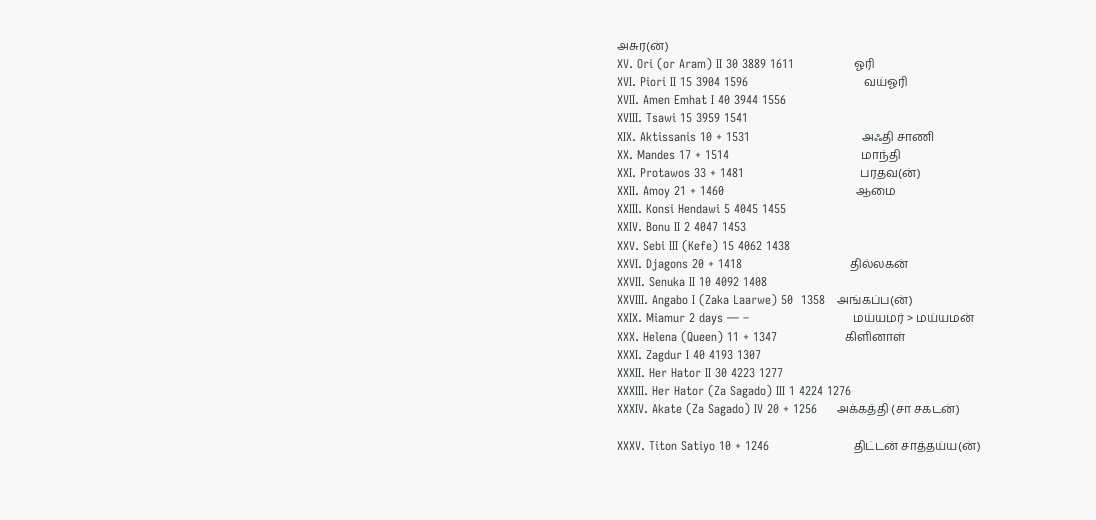அசுர(ன்)
XV. Ori (or Aram) II 30 3889 1611               ஓரி
XVI. Piori II 15 3904 1596                             வய்ஓரி
XVII. Amen Emhat I 40 3944 1556
XVIII. Tsawi 15 3959 1541
XIX. Aktissanis 10 + 1531                            அஃதி சாணி
XX. Mandes 17 + 1514                                 மாந்தி
XXI. Protawos 33 + 1481                             பரதவ(ன்)
XXII. Amoy 21 + 1460                                 ஆமை
XXIII. Konsi Hendawi 5 4045 1455
XXIV. Bonu II 2 4047 1453
XXV. Sebi III (Kefe) 15 4062 1438
XXVI. Djagons 20 + 1418                           தில்லகன்
XXVII. Senuka II 10 4092 1408
XXVIII. Angabo I (Zaka Laarwe) 50  1358   அங்கப்ப(ன்)
XXIX. Miamur 2 days — –                          மய்யமர் > மய்யமன்
XXX. Helena (Queen) 11 + 1347                 கிளினாள்
XXXI. Zagdur I 40 4193 1307
XXXII. Her Hator II 30 4223 1277
XXXIII. Her Hator (Za Sagado) III 1 4224 1276
XXXIV. Akate (Za Sagado) IV 20 + 1256     அக்கத்தி (சா சகடன்)

XXXV. Titon Satiyo 10 + 1246                     திட்டன் சாத்தய்ய(ன்)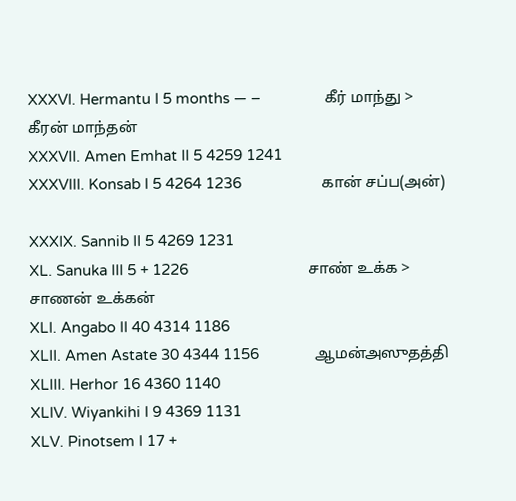XXXVI. Hermantu I 5 months — –                கீர் மாந்து > கீரன் மாந்தன்
XXXVII. Amen Emhat II 5 4259 1241
XXXVIII. Konsab I 5 4264 1236                    கான் சப்ப(அன்)

XXXIX. Sannib II 5 4269 1231
XL. Sanuka III 5 + 1226                              சாண் உக்க >  சாணன் உக்கன்
XLI. Angabo II 40 4314 1186
XLII. Amen Astate 30 4344 1156              ஆமன்அஸுதத்தி
XLIII. Herhor 16 4360 1140
XLIV. Wiyankihi I 9 4369 1131
XLV. Pinotsem I 17 +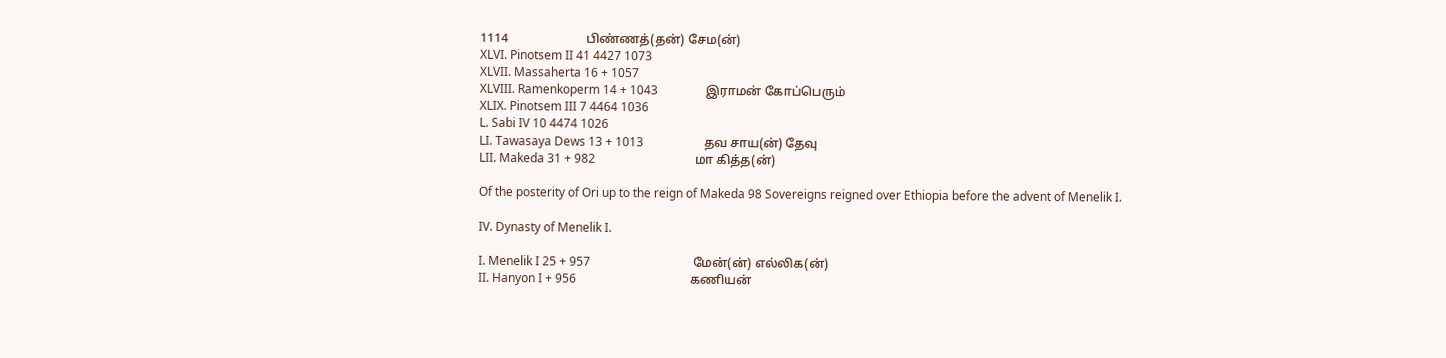1114                         பிண்ணத்(தன்) சேம(ன்)
XLVI. Pinotsem II 41 4427 1073
XLVII. Massaherta 16 + 1057
XLVIII. Ramenkoperm 14 + 1043                இராமன் கோப்பெரும்
XLIX. Pinotsem III 7 4464 1036
L. Sabi IV 10 4474 1026
LI. Tawasaya Dews 13 + 1013                    தவ சாய(ன்) தேவு
LII. Makeda 31 + 982                                 மா கித்த(ன்)

Of the posterity of Ori up to the reign of Makeda 98 Sovereigns reigned over Ethiopia before the advent of Menelik I.

IV. Dynasty of Menelik I.

I. Menelik I 25 + 957                                  மேன்(ன்) எல்லிக(ன்)
II. Hanyon I + 956                                      கணியன்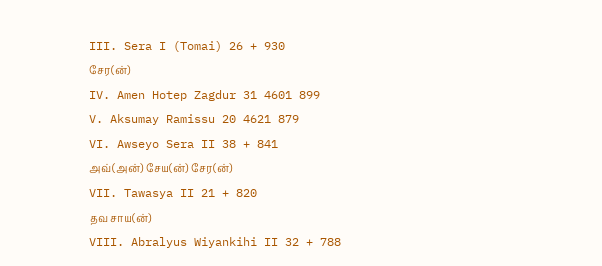III. Sera I (Tomai) 26 + 930                        சேர(ன்)
IV. Amen Hotep Zagdur 31 4601 899
V. Aksumay Ramissu 20 4621 879
VI. Awseyo Sera II 38 + 841                      அவ்(அன்) சேய(ன்) சேர(ன்)
VII. Tawasya II 21 + 820                            தவ சாய(ன்)
VIII. Abralyus Wiyankihi II 32 + 788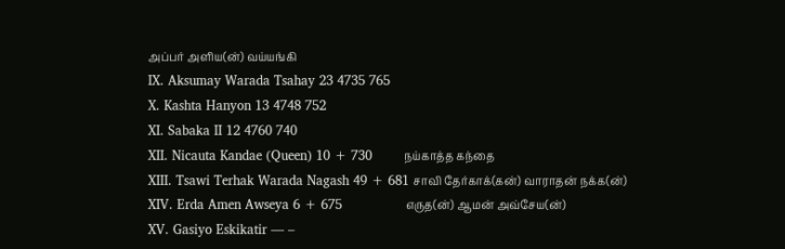அப்பர் அளிய(ன்) வய்யங்கி
IX. Aksumay Warada Tsahay 23 4735 765
X. Kashta Hanyon 13 4748 752
XI. Sabaka II 12 4760 740
XII. Nicauta Kandae (Queen) 10 + 730        நய்காத்த கந்தை
XIII. Tsawi Terhak Warada Nagash 49 + 681 சாவி தேர்காக்(கன்) வாராதன் நக்க(ன்)
XIV. Erda Amen Awseya 6 + 675                எருத(ன்) ஆமன் அவ்சேய(ன்)
XV. Gasiyo Eskikatir — –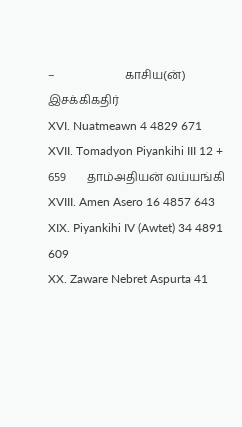–                        காசிய(ன்) இசக்கிகதிர்
XVI. Nuatmeawn 4 4829 671
XVII. Tomadyon Piyankihi III 12 + 659       தாம்அதியன் வய்யங்கி
XVIII. Amen Asero 16 4857 643
XIX. Piyankihi IV (Awtet) 34 4891 609
XX. Zaware Nebret Aspurta 41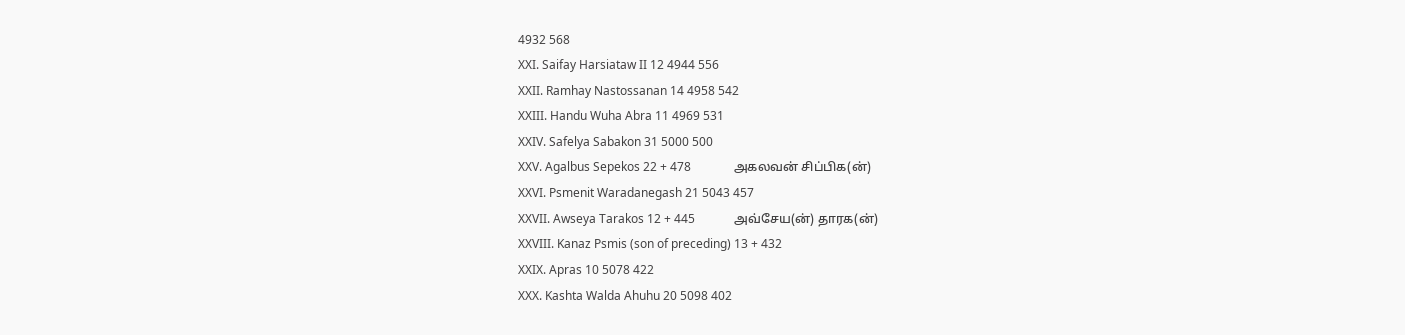4932 568
XXI. Saifay Harsiataw II 12 4944 556
XXII. Ramhay Nastossanan 14 4958 542
XXIII. Handu Wuha Abra 11 4969 531
XXIV. Safelya Sabakon 31 5000 500
XXV. Agalbus Sepekos 22 + 478              அகலவன் சிப்பிக(ன்)
XXVI. Psmenit Waradanegash 21 5043 457
XXVII. Awseya Tarakos 12 + 445             அவ்சேய(ன்) தாரக(ன்)
XXVIII. Kanaz Psmis (son of preceding) 13 + 432
XXIX. Apras 10 5078 422
XXX. Kashta Walda Ahuhu 20 5098 402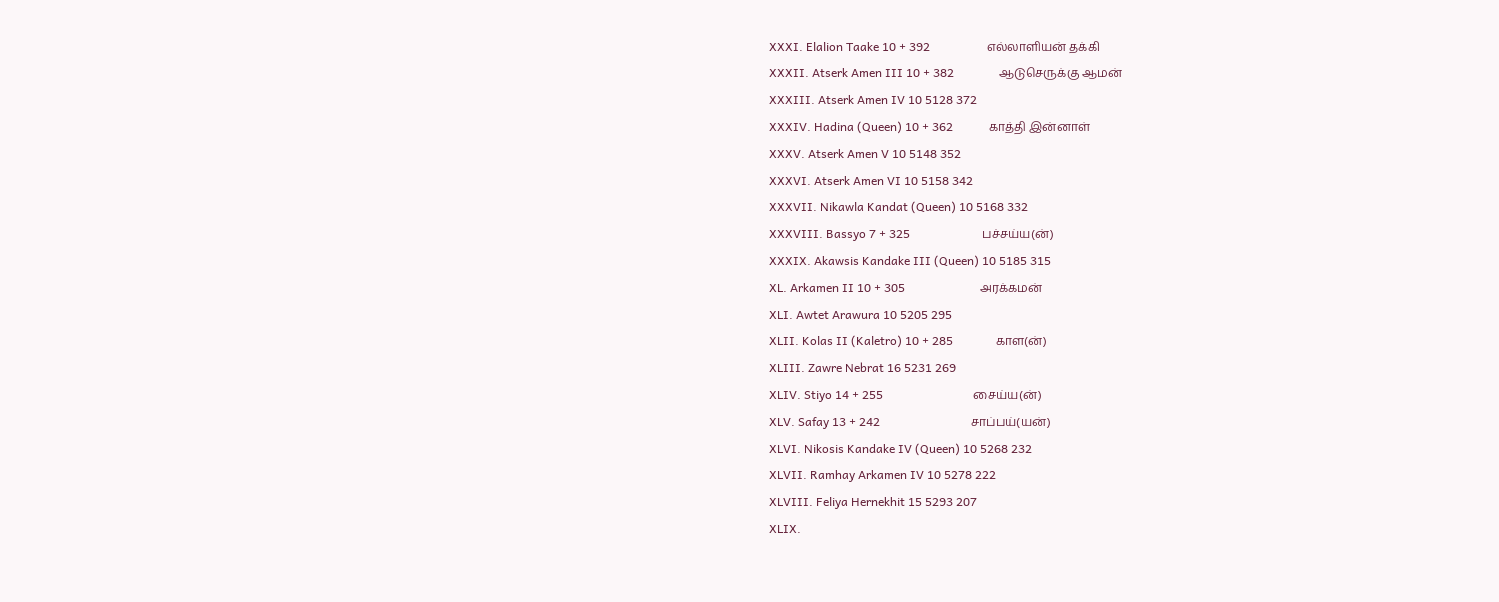XXXI. Elalion Taake 10 + 392                   எல்லாளியன் தக்கி
XXXII. Atserk Amen III 10 + 382               ஆடுசெருக்கு ஆமன்
XXXIII. Atserk Amen IV 10 5128 372
XXXIV. Hadina (Queen) 10 + 362            காத்தி இன்னாள்
XXXV. Atserk Amen V 10 5148 352
XXXVI. Atserk Amen VI 10 5158 342
XXXVII. Nikawla Kandat (Queen) 10 5168 332
XXXVIII. Bassyo 7 + 325                        பச்சய்ய(ன்)
XXXIX. Akawsis Kandake III (Queen) 10 5185 315
XL. Arkamen II 10 + 305                         அரக்கமன்
XLI. Awtet Arawura 10 5205 295
XLII. Kolas II (Kaletro) 10 + 285              காள(ன்)
XLIII. Zawre Nebrat 16 5231 269
XLIV. Stiyo 14 + 255                              சைய்ய(ன்)
XLV. Safay 13 + 242                              சாப்பய்(யன்)
XLVI. Nikosis Kandake IV (Queen) 10 5268 232
XLVII. Ramhay Arkamen IV 10 5278 222
XLVIII. Feliya Hernekhit 15 5293 207
XLIX.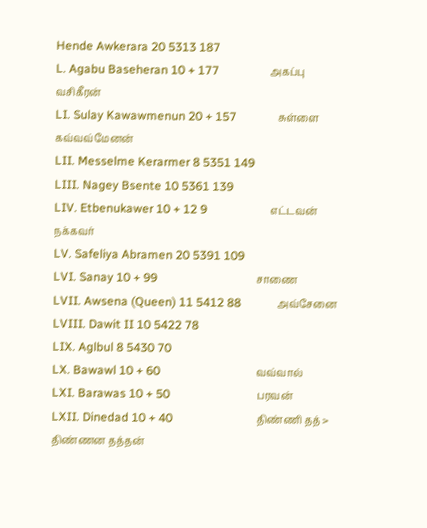Hende Awkerara 20 5313 187
L. Agabu Baseheran 10 + 177                 அகப்பு வசிகீரன்
LI. Sulay Kawawmenun 20 + 157              சுள்ளை கவ்வவ்மேனன்
LII. Messelme Kerarmer 8 5351 149
LIII. Nagey Bsente 10 5361 139
LIV. Etbenukawer 10 + 12 9                     எட்டவன் நக்கவர்
LV. Safeliya Abramen 20 5391 109
LVI. Sanay 10 + 99                                 சாணை
LVII. Awsena (Queen) 11 5412 88            அவ்சேனை
LVIII. Dawit II 10 5422 78
LIX. Aglbul 8 5430 70
LX. Bawawl 10 + 60                                வவ்வால்
LXI. Barawas 10 + 50                             பரவன்
LXII. Dinedad 10 + 40                            திண்ணி தத் > திண்ணன தத்தன்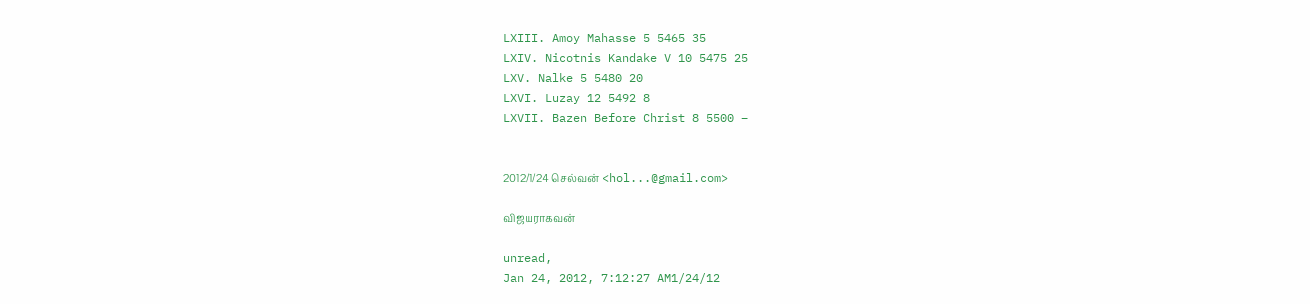LXIII. Amoy Mahasse 5 5465 35
LXIV. Nicotnis Kandake V 10 5475 25
LXV. Nalke 5 5480 20
LXVI. Luzay 12 5492 8
LXVII. Bazen Before Christ 8 5500 –


2012/1/24 செல்வன் <hol...@gmail.com>

விஜயராகவன்

unread,
Jan 24, 2012, 7:12:27 AM1/24/12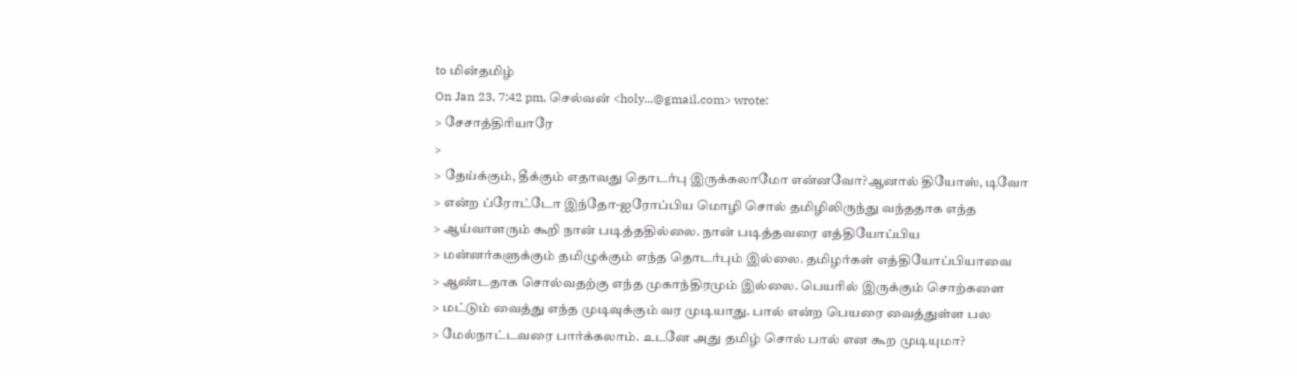to மின்தமிழ்
On Jan 23, 7:42 pm, செல்வன் <holy...@gmail.com> wrote:
> சேசாத்திரியாரே
>
> தேய்க்கும், தீக்கும் எதாவது தொடர்பு இருக்கலாமோ என்னவோ?ஆனால் தியோஸ், டிவோ
> என்ற ப்ரோட்டோ இந்தோ-ஐரோப்பிய மொழி சொல் தமிழிலிருந்து வந்ததாக எந்த
> ஆய்வாளரும் கூறி நான் படித்ததில்லை. நான் படித்தவரை எத்தியோப்பிய
> மன்னர்களுக்கும் தமிழுக்கும் எந்த தொடர்பும் இல்லை. தமிழர்கள் எத்தியோப்பியாவை
> ஆண்டதாக சொல்வதற்கு எந்த முகாந்திரமும் இல்லை. பெயரில் இருக்கும் சொற்களை
> மட்டும் வைத்து எந்த முடிவுக்கும் வர முடியாது. பால் என்ற பெயரை வைத்துள்ள பல
> மேல்நாட்டவரை பார்க்கலாம். உடனே அது தமிழ் சொல் பால் என கூற முடியுமா?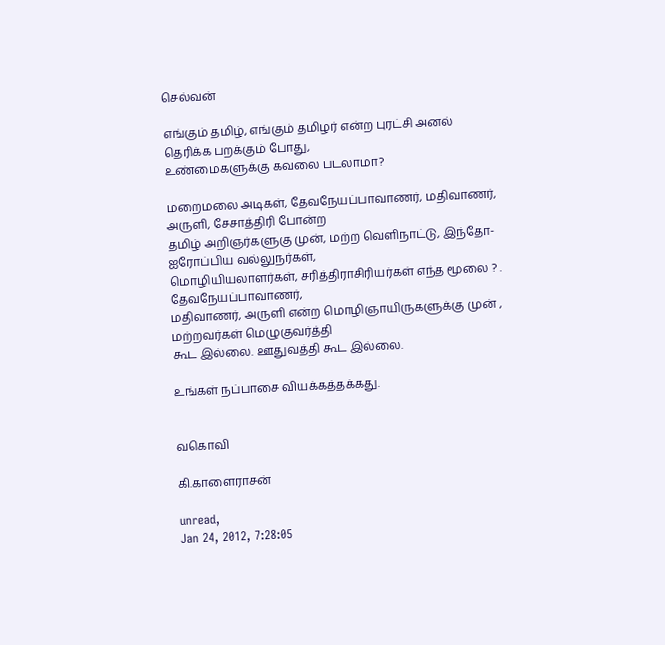செல்வன்

எங்கும் தமிழ், எங்கும் தமிழர் என்ற புரட்சி அனல் தெரிக்க பறக்கும் போது,
உண்மைகளுக்கு கவலை படலாமா?

மறைமலை அடிகள், தேவநேயப்பாவாணர், மதிவாணர், அருளி, சேசாத்திரி போன்ற
தமிழ் அறிஞர்களுகு முன், மற்ற வெளிநாட்டு, இந்தோ-ஐரோப்பிய வல்லுநர்கள்,
மொழியியலாளர்கள், சரித்திராசிரியர்கள் எந்த மூலை ? . தேவநேயப்பாவாணர்,
மதிவாணர், அருளி என்ற மொழிஞாயிருகளுக்கு முன் , மற்றவர்கள் மெழுகுவர்த்தி
கூட இல்லை. ஊதுவத்தி கூட இல்லை.

உங்கள் நப்பாசை வியக்கத்தக்கது.


வகொவி

கி.காளைராசன்

unread,
Jan 24, 2012, 7:28:05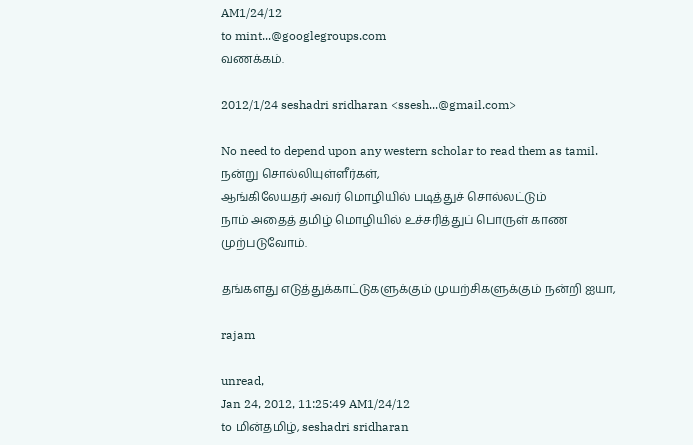AM1/24/12
to mint...@googlegroups.com
வணக்கம்.

2012/1/24 seshadri sridharan <ssesh...@gmail.com>

No need to depend upon any western scholar to read them as tamil.
நன்று சொல்லியுள்ளீர்கள்,
ஆங்கிலேயதர் அவர் மொழியில் படித்துச் சொல்லட்டும்
நாம் அதைத் தமிழ் மொழியில் உச்சரித்துப் பொருள் காண முற்படுவோம்.

தங்களது எடுத்துக்காட்டுகளுக்கும் முயற்சிகளுக்கும் நன்றி ஐயா,

rajam

unread,
Jan 24, 2012, 11:25:49 AM1/24/12
to மின்தமிழ், seshadri sridharan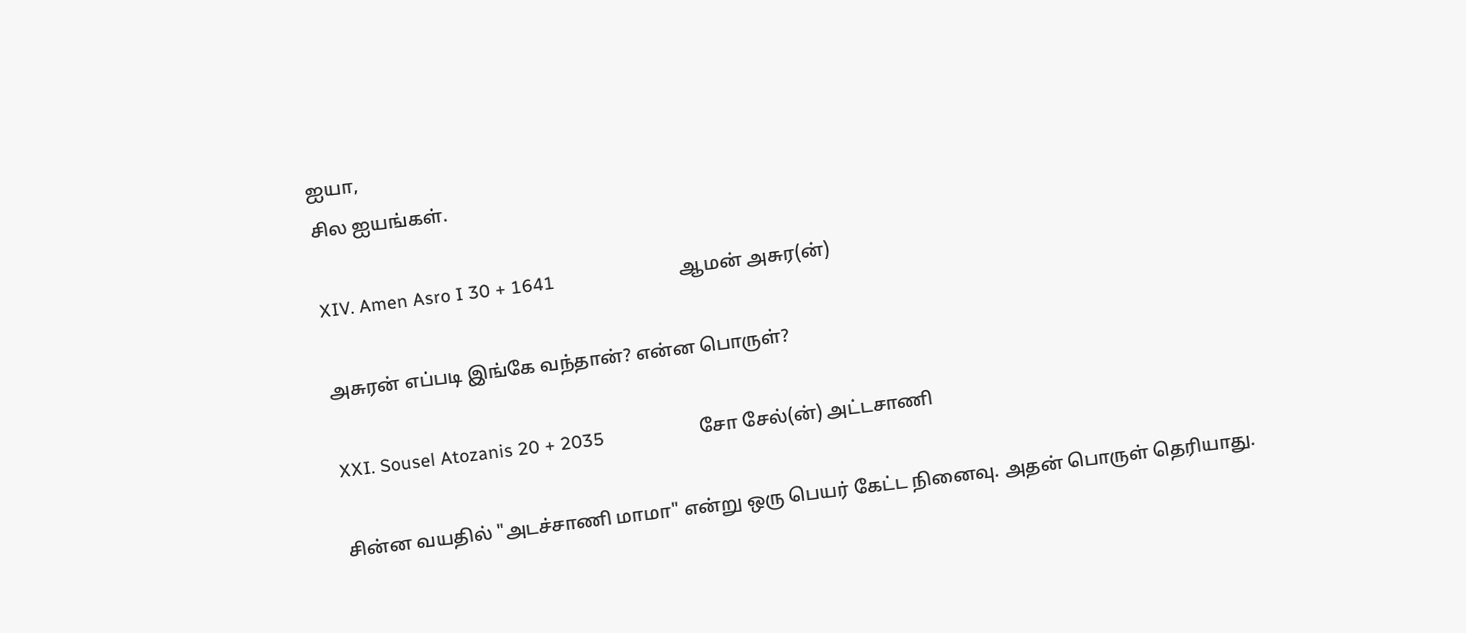ஐயா,
சில ஐயங்கள்.

XIV. Amen Asro I 30 + 1641                         ஆமன் அசுர(ன்)

அசுரன் எப்படி இங்கே வந்தான்? என்ன பொருள்?

XXI. Sousel Atozanis 20 + 2035                   சோ சேல்(ன்) அட்டசாணி

சின்ன வயதில் "அடச்சாணி மாமா" என்று ஒரு பெயர் கேட்ட நினைவு. அதன் பொருள் தெரியாது.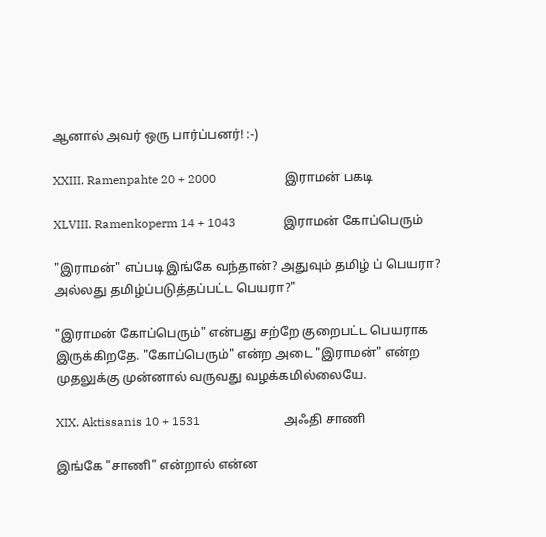ஆனால் அவர் ஒரு பார்ப்பனர்! :-)

XXIII. Ramenpahte 20 + 2000                       இராமன் பகடி

XLVIII. Ramenkoperm 14 + 1043                இராமன் கோப்பெரும்

"இராமன்" எப்படி இங்கே வந்தான்? அதுவும் தமிழ் ப் பெயரா? அல்லது தமிழ்ப்படுத்தப்பட்ட பெயரா?"

"இராமன் கோப்பெரும்" என்பது சற்றே குறைபட்ட பெயராக இருக்கிறதே. "கோப்பெரும்" என்ற அடை "இராமன்" என்ற முதலுக்கு முன்னால் வருவது வழக்கமில்லையே.

XIX. Aktissanis 10 + 1531                            அஃதி சாணி

இங்கே "சாணி" என்றால் என்ன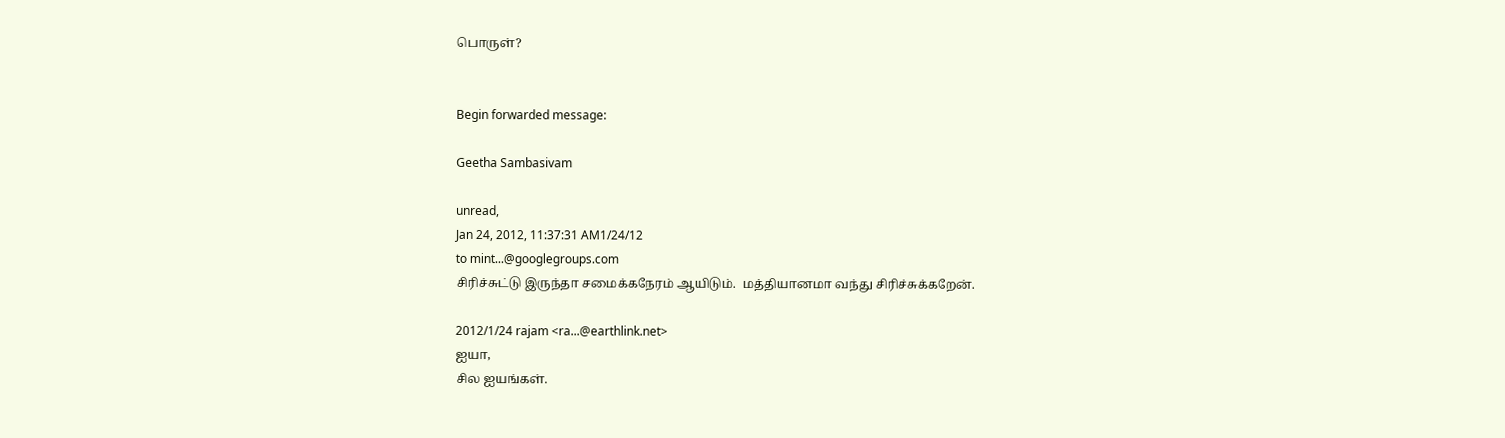பொருள்?


Begin forwarded message:

Geetha Sambasivam

unread,
Jan 24, 2012, 11:37:31 AM1/24/12
to mint...@googlegroups.com
சிரிச்சுட்டு இருந்தா சமைக்கநேரம் ஆயிடும்.  மத்தியானமா வந்து சிரிச்சுக்கறேன்.

2012/1/24 rajam <ra...@earthlink.net>
ஐயா,
சில ஐயங்கள்.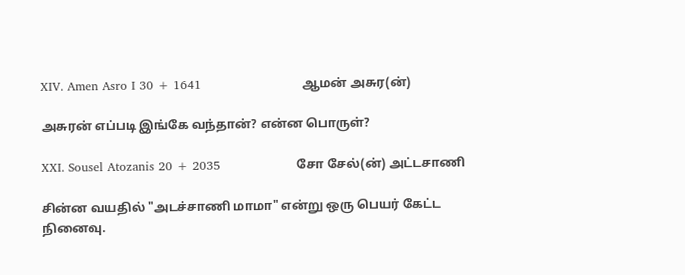XIV. Amen Asro I 30 + 1641                         ஆமன் அசுர(ன்)

அசுரன் எப்படி இங்கே வந்தான்? என்ன பொருள்?

XXI. Sousel Atozanis 20 + 2035                   சோ சேல்(ன்) அட்டசாணி

சின்ன வயதில் "அடச்சாணி மாமா" என்று ஒரு பெயர் கேட்ட நினைவு.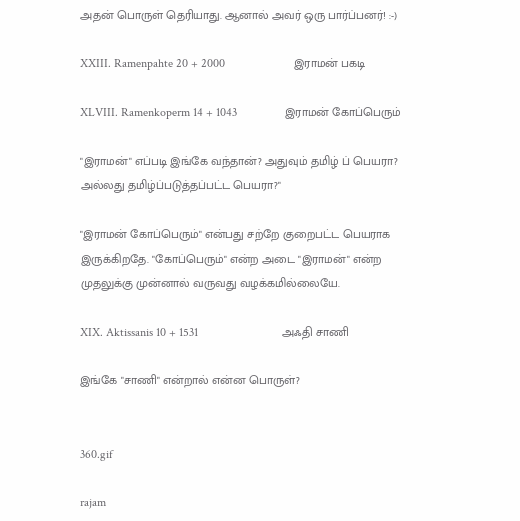அதன் பொருள் தெரியாது. ஆனால் அவர் ஒரு பார்ப்பனர்! :-)

XXIII. Ramenpahte 20 + 2000                       இராமன் பகடி

XLVIII. Ramenkoperm 14 + 1043                இராமன் கோப்பெரும்

"இராமன்" எப்படி இங்கே வந்தான்? அதுவும் தமிழ் ப் பெயரா? அல்லது தமிழ்ப்படுத்தப்பட்ட பெயரா?"

"இராமன் கோப்பெரும்" என்பது சற்றே குறைபட்ட பெயராக இருக்கிறதே. "கோப்பெரும்" என்ற அடை "இராமன்" என்ற முதலுக்கு முன்னால் வருவது வழக்கமில்லையே.

XIX. Aktissanis 10 + 1531                            அஃதி சாணி

இங்கே "சாணி" என்றால் என்ன பொருள்?


360.gif

rajam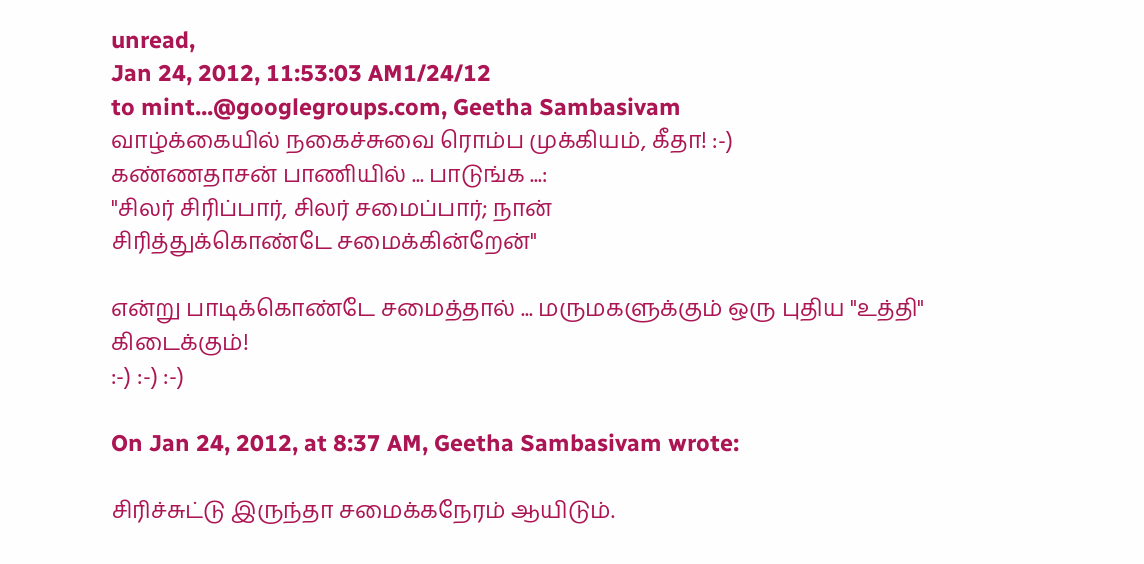unread,
Jan 24, 2012, 11:53:03 AM1/24/12
to mint...@googlegroups.com, Geetha Sambasivam
வாழ்க்கையில் நகைச்சுவை ரொம்ப முக்கியம், கீதா! :-)
கண்ணதாசன் பாணியில் ... பாடுங்க ...:
"சிலர் சிரிப்பார், சிலர் சமைப்பார்; நான்
சிரித்துக்கொண்டே சமைக்கின்றேன்"

என்று பாடிக்கொண்டே சமைத்தால் ... மருமகளுக்கும் ஒரு புதிய "உத்தி" கிடைக்கும்!
:-) :-) :-)

On Jan 24, 2012, at 8:37 AM, Geetha Sambasivam wrote:

சிரிச்சுட்டு இருந்தா சமைக்கநேரம் ஆயிடும்.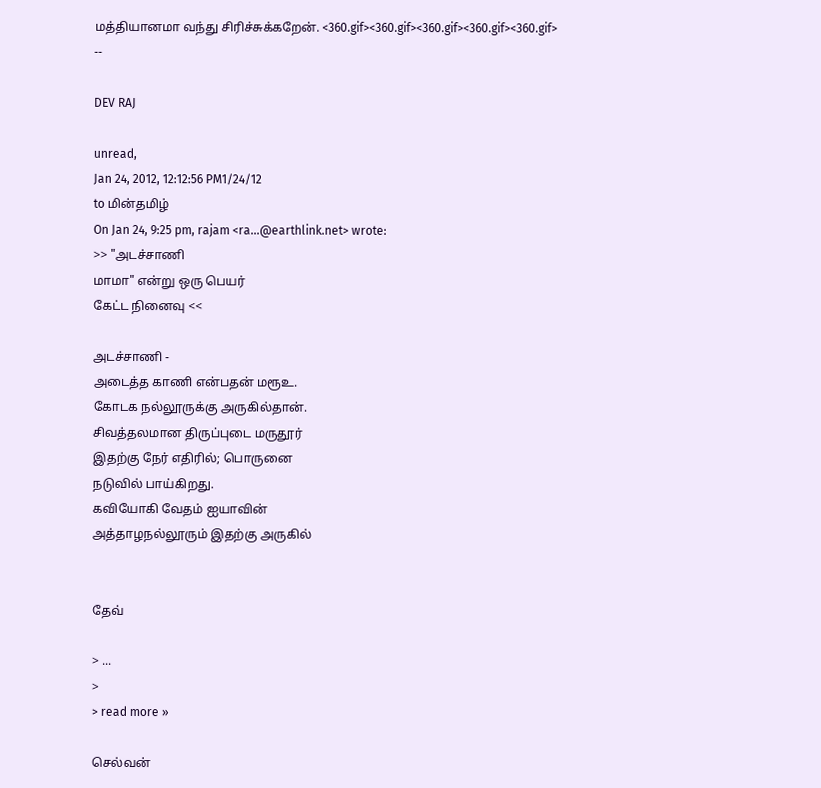மத்தியானமா வந்து சிரிச்சுக்கறேன். <360.gif><360.gif><360.gif><360.gif><360.gif>
--

DEV RAJ

unread,
Jan 24, 2012, 12:12:56 PM1/24/12
to மின்தமிழ்
On Jan 24, 9:25 pm, rajam <ra...@earthlink.net> wrote:
>> "அடச்சாணி
மாமா" என்று ஒரு பெயர்
கேட்ட நினைவு <<

அடச்சாணி -
அடைத்த காணி என்பதன் மரூஉ.
கோடக நல்லூருக்கு அருகில்தான்.
சிவத்தலமான திருப்புடை மருதூர்
இதற்கு நேர் எதிரில்; பொருனை
நடுவில் பாய்கிறது.
கவியோகி வேதம் ஐயாவின்
அத்தாழநல்லூரும் இதற்கு அருகில்


தேவ்

> ...
>
> read more »

செல்வன்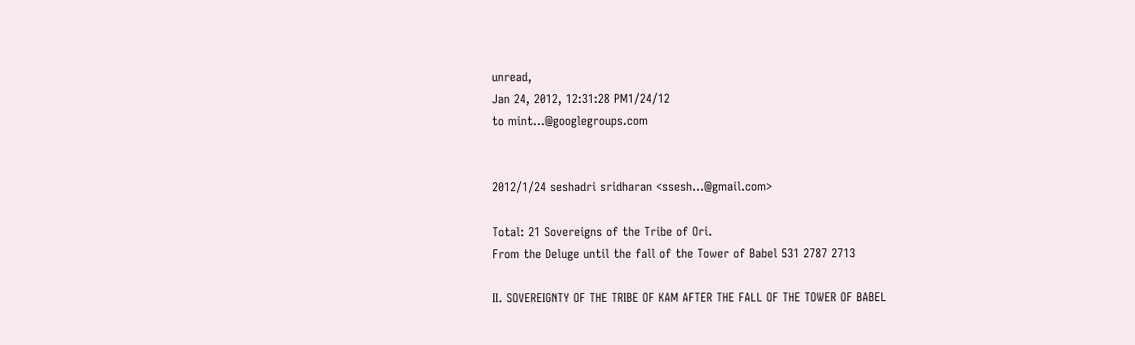unread,
Jan 24, 2012, 12:31:28 PM1/24/12
to mint...@googlegroups.com


2012/1/24 seshadri sridharan <ssesh...@gmail.com>

Total: 21 Sovereigns of the Tribe of Ori.
From the Deluge until the fall of the Tower of Babel 531 2787 2713

II. SOVEREIGNTY OF THE TRIBE OF KAM AFTER THE FALL OF THE TOWER OF BABEL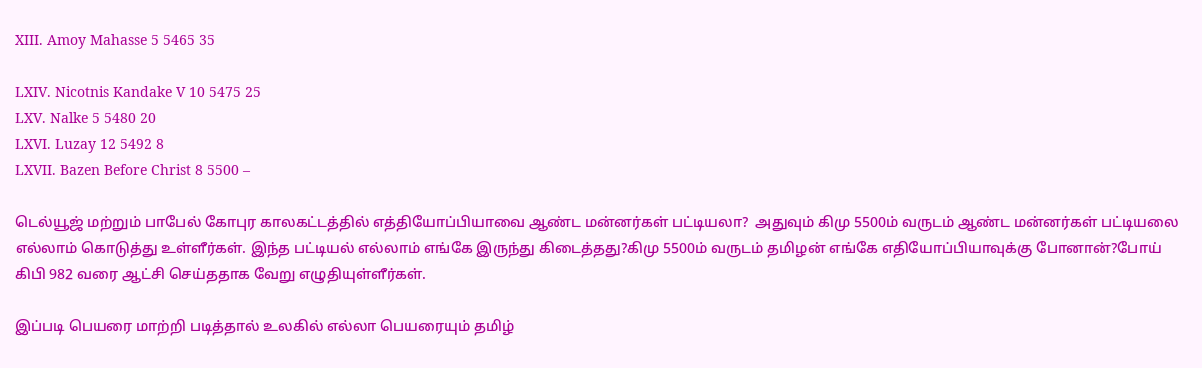XIII. Amoy Mahasse 5 5465 35

LXIV. Nicotnis Kandake V 10 5475 25
LXV. Nalke 5 5480 20
LXVI. Luzay 12 5492 8
LXVII. Bazen Before Christ 8 5500 –

டெல்யூஜ் மற்றும் பாபேல் கோபுர காலகட்டத்தில் எத்தியோப்பியாவை ஆண்ட மன்னர்கள் பட்டியலா?  அதுவும் கிமு 5500ம் வருடம் ஆண்ட மன்னர்கள் பட்டியலை எல்லாம் கொடுத்து உள்ளீர்கள். இந்த பட்டியல் எல்லாம் எங்கே இருந்து கிடைத்தது?கிமு 5500ம் வருடம் தமிழன் எங்கே எதியோப்பியாவுக்கு போனான்?போய் கிபி 982 வரை ஆட்சி செய்ததாக வேறு எழுதியுள்ளீர்கள்.

இப்படி பெயரை மாற்றி படித்தால் உலகில் எல்லா பெயரையும் தமிழ்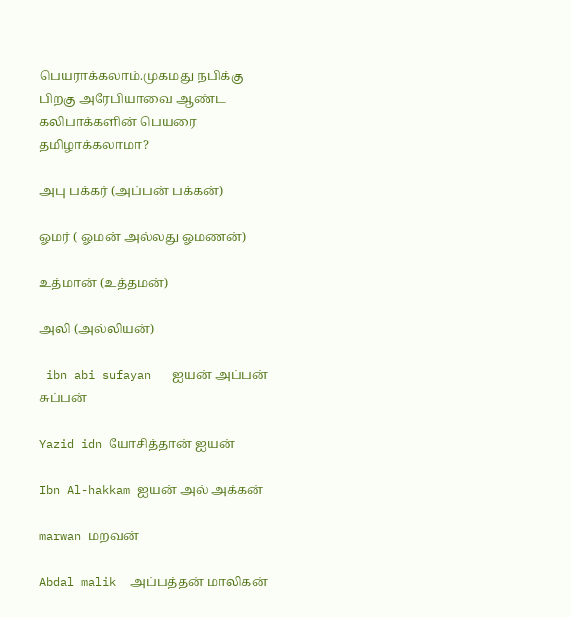பெயராக்கலாம்.முகமது நபிக்கு பிறகு அரேபியாவை ஆண்ட கலிபாக்களின் பெயரை தமிழாக்கலாமா?

அபு பக்கர் (அப்பன் பக்கன்)

ஓமர் ( ஓமன் அல்லது ஓமணன்)

உத்மான் (உத்தமன்)

அலி (அல்லியன்)

 ibn abi sufayan   ஐயன் அப்பன் சுப்பன்

Yazid idn யோசித்தான் ஐயன்

Ibn Al-hakkam ஐயன் அல் அக்கன்

marwan மறவன்

Abdal malik  அப்பத்தன் மாலிகன்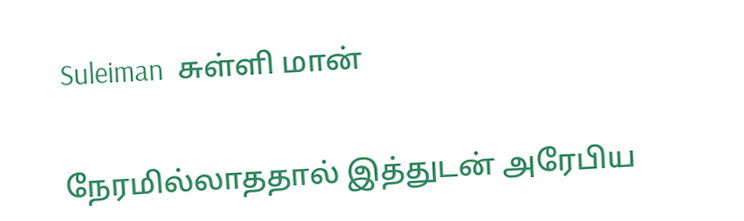Suleiman  சுள்ளி மான்


நேரமில்லாததால் இத்துடன் அரேபிய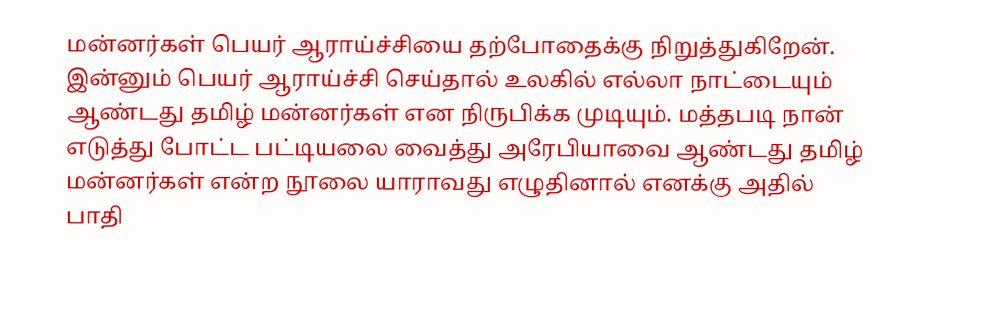மன்னர்கள் பெயர் ஆராய்ச்சியை தற்போதைக்கு நிறுத்துகிறேன். இன்னும் பெயர் ஆராய்ச்சி செய்தால் உலகில் எல்லா நாட்டையும் ஆண்டது தமிழ் மன்னர்கள் என நிருபிக்க முடியும். மத்தபடி நான் எடுத்து போட்ட பட்டியலை வைத்து அரேபியாவை ஆண்டது தமிழ் மன்னர்கள் என்ற நூலை யாராவது எழுதினால் எனக்கு அதில் பாதி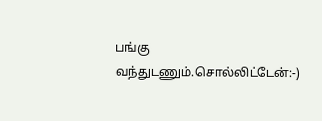பங்கு வந்துடணும்.சொல்லிட்டேன்:-)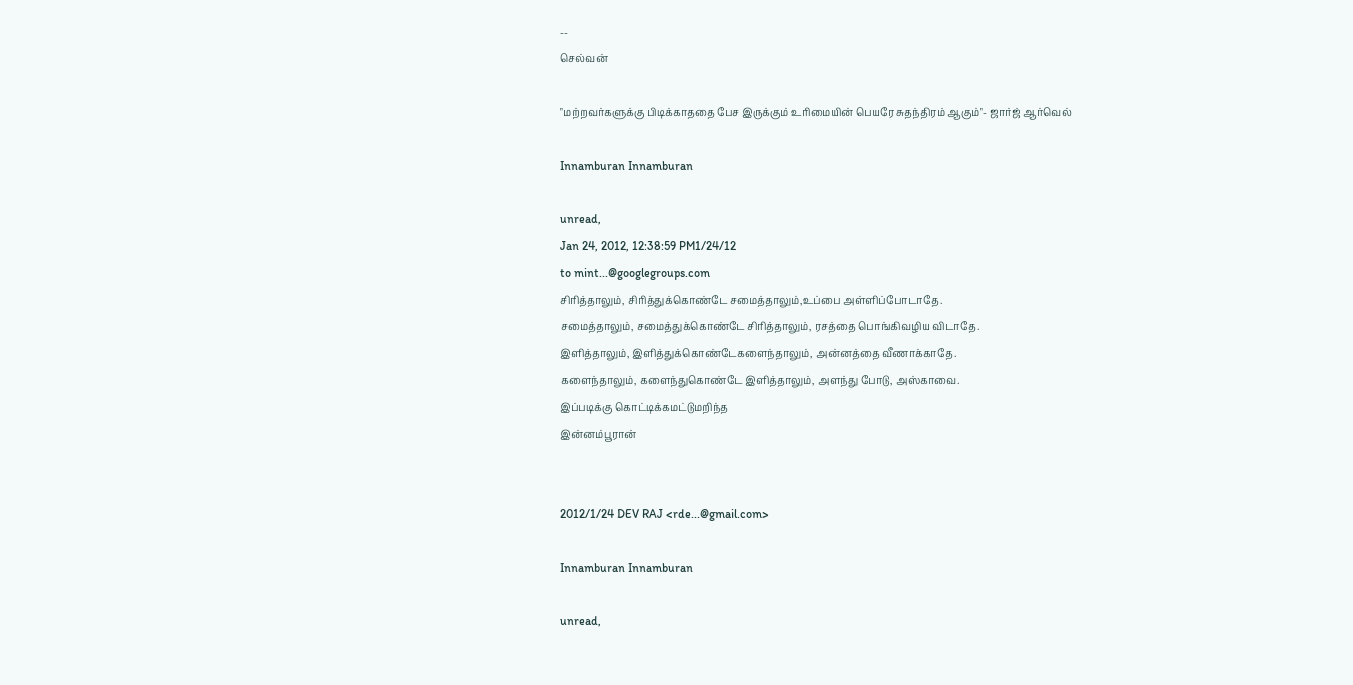--
செல்வன்

"மற்றவர்களுக்கு பிடிக்காததை பேச இருக்கும் உரிமையின் பெயரே சுதந்திரம் ஆகும்"- ஜார்ஜ் ஆர்வெல்

Innamburan Innamburan

unread,
Jan 24, 2012, 12:38:59 PM1/24/12
to mint...@googlegroups.com
சிரித்தாலும், சிரித்துக்கொண்டே சமைத்தாலும்,உப்பை அள்ளிப்போடாதே.
சமைத்தாலும், சமைத்துக்கொண்டே சிரித்தாலும், ரசத்தை பொங்கிவழிய விடாதே.
இளித்தாலும், இளித்துக்கொண்டேகளைந்தாலும், அன்னத்தை வீணாக்காதே.
களைந்தாலும், களைந்துகொண்டே இளித்தாலும், அளந்து போடு, அஸ்காவை.
இப்படிக்கு கொட்டிக்கமட்டுமறிந்த
இன்னம்பூரான்


2012/1/24 DEV RAJ <rde...@gmail.com>

Innamburan Innamburan

unread,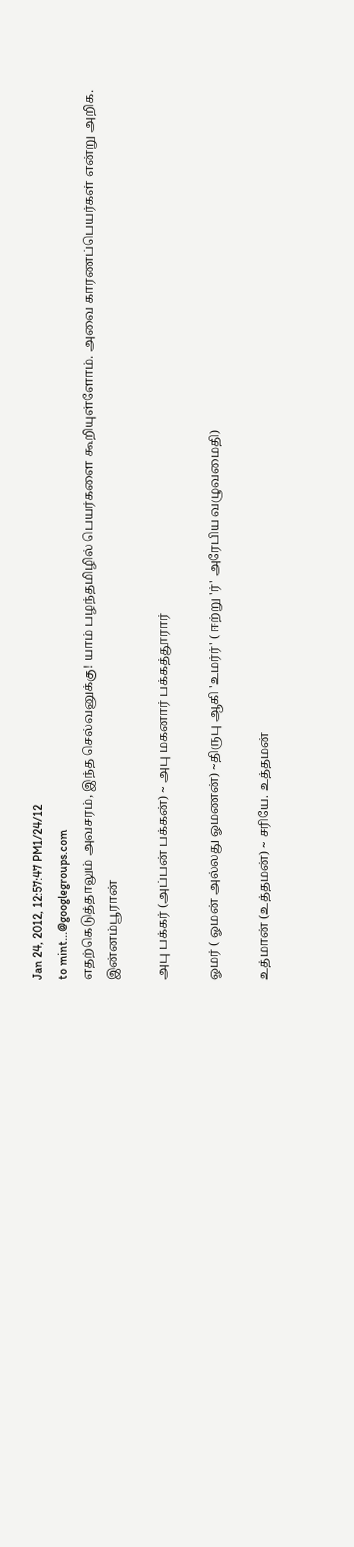Jan 24, 2012, 12:57:47 PM1/24/12
to mint...@googlegroups.com
எதற்கெடுத்தாலும் அவசரம், இந்த செல்வனுக்கு! யாம் பழந்தமிழில் பெயர்களை கூறியுள்ளோம். அவை காரணப்பெயர்கள் என்று அறிக.
இன்னம்பூரான்

அபு பக்கர் (அப்பன் பக்கன்) ~ அபு மகனார் பக்கத்தூரார்

ஓமர் ( ஓமன் அல்லது ஓமணன்) ~திருபு ஆகி 'உமர்ர்' ( ஈற்று 'ர்' அரேபிய வழுவமைதி)

உத்மான் (உத்தமன்) ~ சரியே. உத்தமன்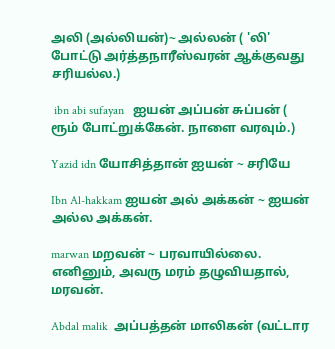அலி (அல்லியன்)~ அல்லன் ( 'லி' போட்டு அர்த்தநாரீஸ்வரன் ஆக்குவது சரியல்ல.)

 ibn abi sufayan   ஐயன் அப்பன் சுப்பன் ( ரூம் போட்றுக்கேன். நாளை வரவும்.)

Yazid idn யோசித்தான் ஐயன் ~ சரியே

Ibn Al-hakkam ஐயன் அல் அக்கன் ~ ஐயன் அல்ல அக்கன்.

marwan மறவன் ~ பரவாயில்லை. எனினும், அவரு மரம் தழுவியதால், மரவன்.

Abdal malik  அப்பத்தன் மாலிகன் (வட்டார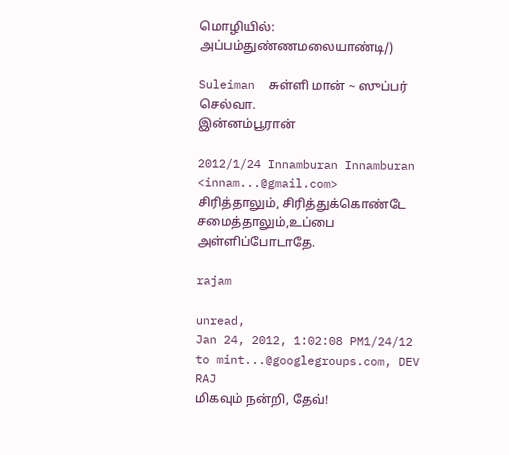மொழியில்: அப்பம்துண்ணமலையாண்டி/)

Suleiman  சுள்ளி மான் ~ ஸுப்பர் செல்வா.
இன்னம்பூரான்

2012/1/24 Innamburan Innamburan <innam...@gmail.com>
சிரித்தாலும், சிரித்துக்கொண்டே சமைத்தாலும்,உப்பை அள்ளிப்போடாதே.

rajam

unread,
Jan 24, 2012, 1:02:08 PM1/24/12
to mint...@googlegroups.com, DEV RAJ
மிகவும் நன்றி, தேவ்!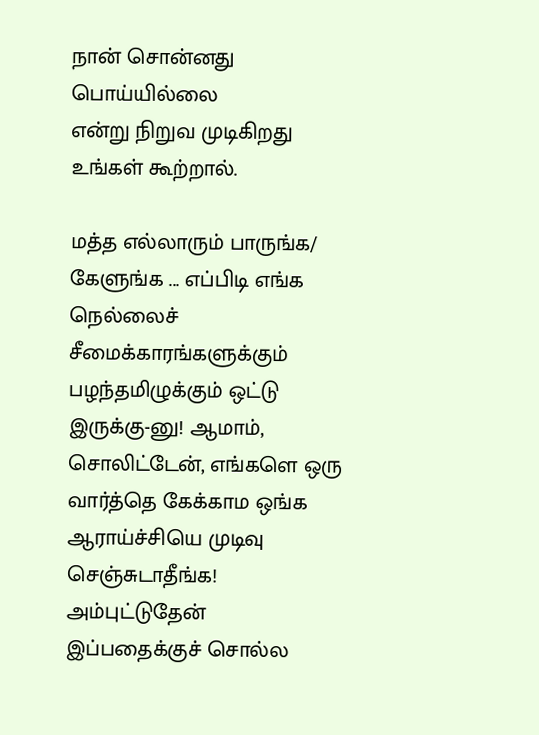நான் சொன்னது பொய்யில்லை
என்று நிறுவ முடிகிறது
உங்கள் கூற்றால்.

மத்த எல்லாரும் பாருங்க/
கேளுங்க ... எப்பிடி எங்க
நெல்லைச்
சீமைக்காரங்களுக்கும்
பழந்தமிழுக்கும் ஒட்டு
இருக்கு-னு! ஆமாம்,
சொலிட்டேன், எங்களெ ஒரு
வார்த்தெ கேக்காம ஒங்க
ஆராய்ச்சியெ முடிவு
செஞ்சுடாதீங்க!
அம்புட்டுதேன்
இப்பதைக்குச் சொல்ல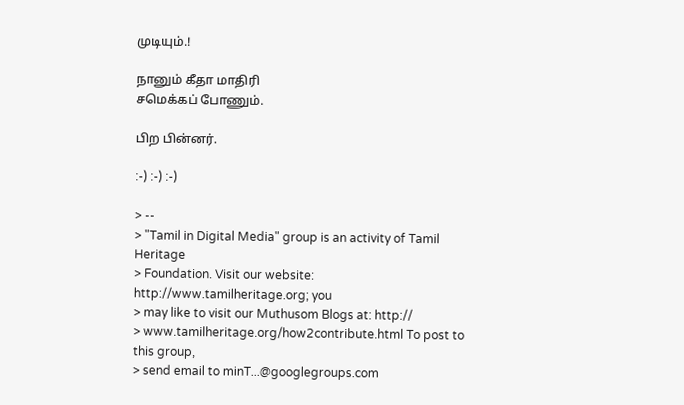முடியும்.!

நானும் கீதா மாதிரி
சமெக்கப் போணும்.

பிற பின்னர்.

:-) :-) :-)

> --
> "Tamil in Digital Media" group is an activity of Tamil Heritage
> Foundation. Visit our website: http://www.tamilheritage.org; you
> may like to visit our Muthusom Blogs at: http://
> www.tamilheritage.org/how2contribute.html To post to this group,
> send email to minT...@googlegroups.com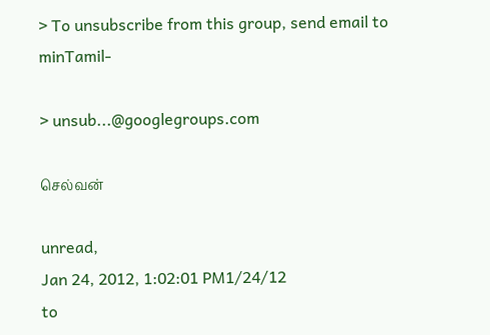> To unsubscribe from this group, send email to minTamil-

> unsub...@googlegroups.com

செல்வன்

unread,
Jan 24, 2012, 1:02:01 PM1/24/12
to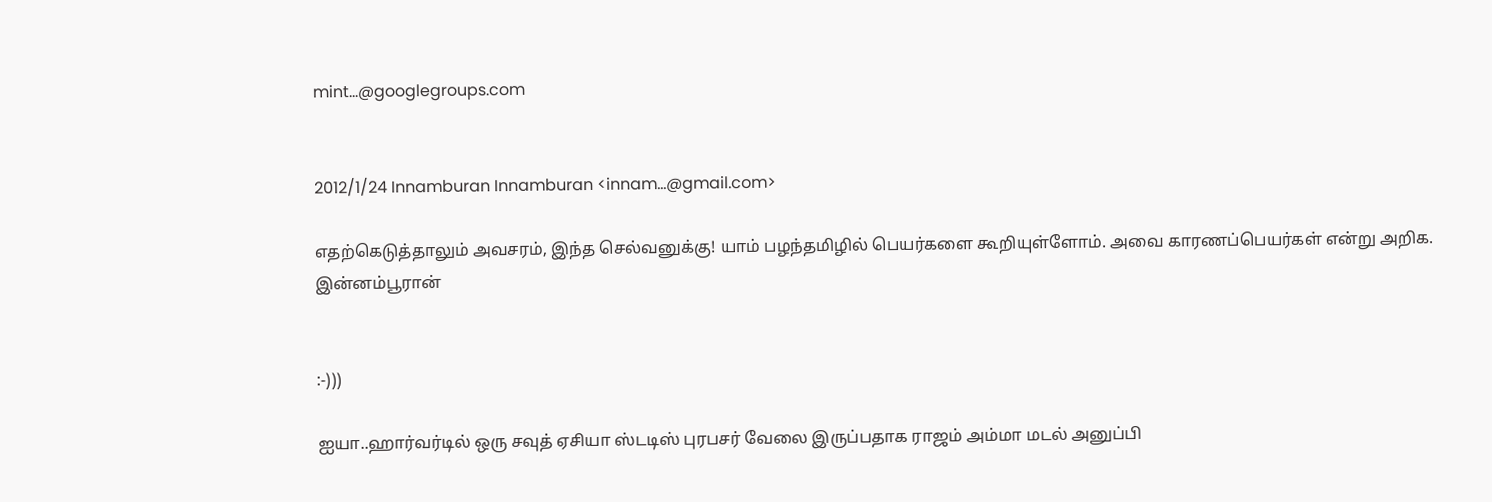mint...@googlegroups.com


2012/1/24 Innamburan Innamburan <innam...@gmail.com>

எதற்கெடுத்தாலும் அவசரம், இந்த செல்வனுக்கு! யாம் பழந்தமிழில் பெயர்களை கூறியுள்ளோம். அவை காரணப்பெயர்கள் என்று அறிக.
இன்னம்பூரான்


:-)))

ஐயா..ஹார்வர்டில் ஒரு சவுத் ஏசியா ஸ்டடிஸ் புரபசர் வேலை இருப்பதாக ராஜம் அம்மா மடல் அனுப்பி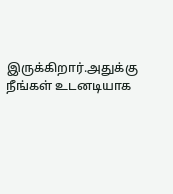இருக்கிறார்.அதுக்கு நீங்கள் உடனடியாக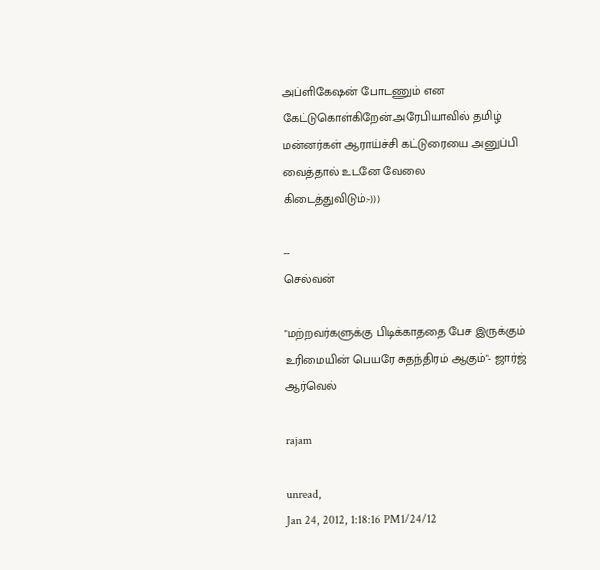அப்ளிகேஷன் போடணும் என கேட்டுகொள்கிறேன்.அரேபியாவில் தமிழ் மன்னர்கள் ஆராய்ச்சி கட்டுரையை அனுப்பி வைத்தால் உடனே வேலை கிடைத்துவிடும்:-)))

--
செல்வன்

"மற்றவர்களுக்கு பிடிக்காததை பேச இருக்கும் உரிமையின் பெயரே சுதந்திரம் ஆகும்"- ஜார்ஜ் ஆர்வெல்

rajam

unread,
Jan 24, 2012, 1:18:16 PM1/24/12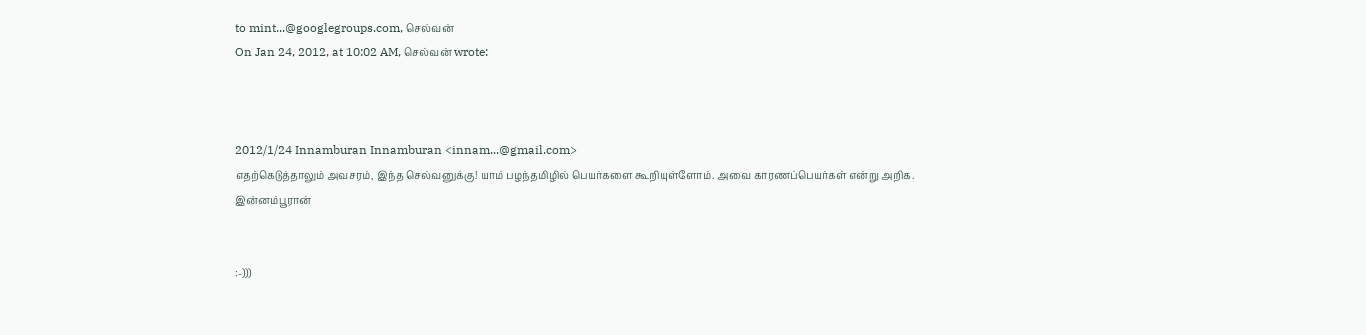to mint...@googlegroups.com, செல்வன்
On Jan 24, 2012, at 10:02 AM, செல்வன் wrote:



2012/1/24 Innamburan Innamburan <innam...@gmail.com>
எதற்கெடுத்தாலும் அவசரம், இந்த செல்வனுக்கு! யாம் பழந்தமிழில் பெயர்களை கூறியுள்ளோம். அவை காரணப்பெயர்கள் என்று அறிக.
இன்னம்பூரான்


:-)))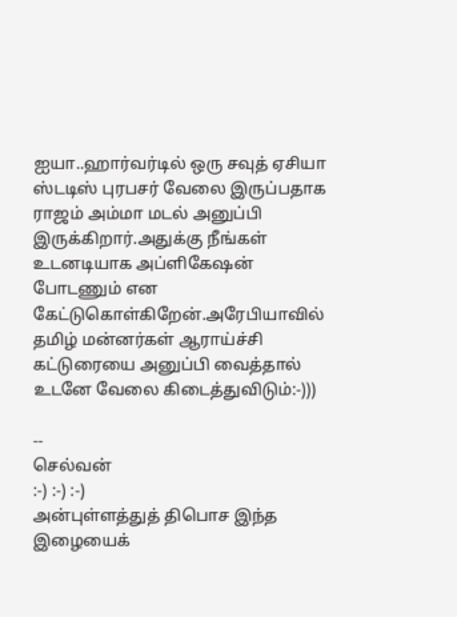ஐயா..ஹார்வர்டில் ஒரு சவுத் ஏசியா ஸ்டடிஸ் புரபசர் வேலை இருப்பதாக ராஜம் அம்மா மடல் அனுப்பி இருக்கிறார்.அதுக்கு நீங்கள் உடனடியாக அப்ளிகேஷன் போடணும் என கேட்டுகொள்கிறேன்.அரேபியாவில் தமிழ் மன்னர்கள் ஆராய்ச்சி கட்டுரையை அனுப்பி வைத்தால் உடனே வேலை கிடைத்துவிடும்:-)))

--
செல்வன்
:-) :-) :-)
அன்புள்ளத்துத் திபொச இந்த இழையைக்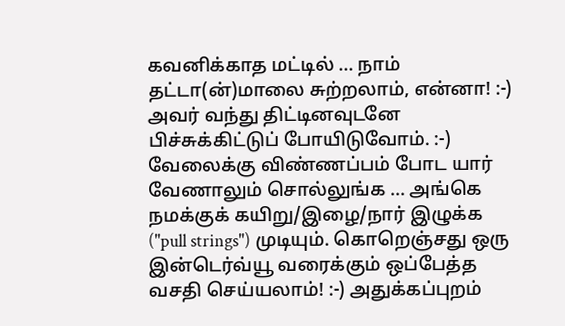கவனிக்காத மட்டில் ... நாம் தட்டா(ன்)மாலை சுற்றலாம், என்னா! :-) அவர் வந்து திட்டினவுடனே பிச்சுக்கிட்டுப் போயிடுவோம். :-)
வேலைக்கு விண்ணப்பம் போட யார் வேணாலும் சொல்லுங்க ... அங்கெ நமக்குக் கயிறு/இழை/நார் இழுக்க ("pull strings") முடியும். கொறெஞ்சது ஒரு இன்டெர்வ்யூ வரைக்கும் ஒப்பேத்த வசதி செய்யலாம்! :-) அதுக்கப்புறம்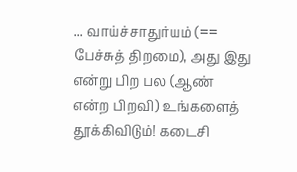... வாய்ச்சாதுர்யம் (== பேச்சுத் திறமை), அது இது என்று பிற பல (ஆண் என்ற பிறவி) உங்களைத் தூக்கிவிடும்! கடைசி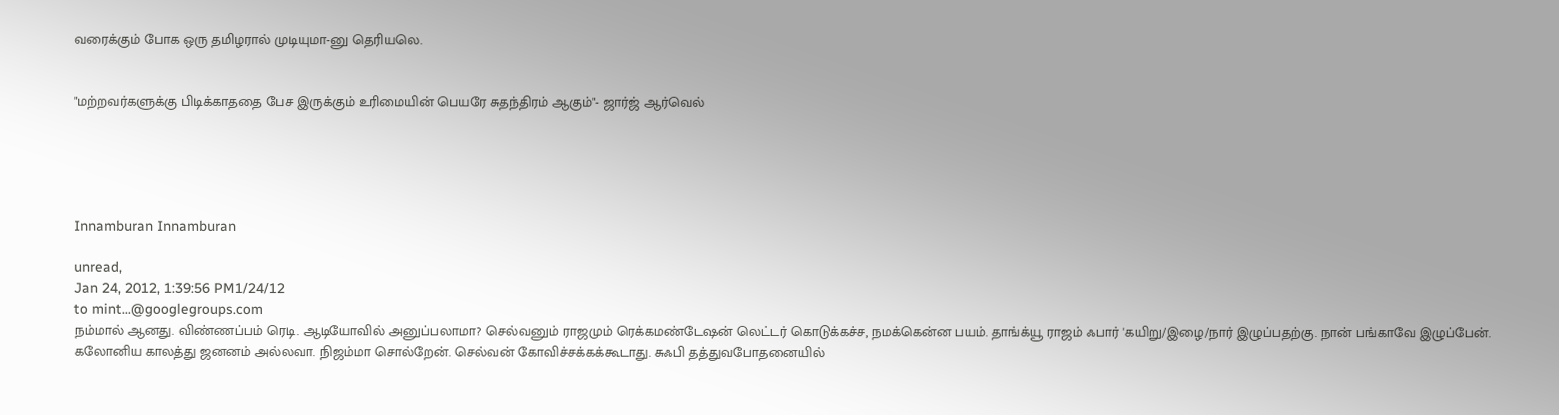வரைக்கும் போக ஒரு தமிழரால் முடியுமா-னு தெரியலெ.


"மற்றவர்களுக்கு பிடிக்காததை பேச இருக்கும் உரிமையின் பெயரே சுதந்திரம் ஆகும்"- ஜார்ஜ் ஆர்வெல்





Innamburan Innamburan

unread,
Jan 24, 2012, 1:39:56 PM1/24/12
to mint...@googlegroups.com
நம்மால் ஆனது. விண்ணப்பம் ரெடி. ஆடியோவில் அனுப்பலாமா? செல்வனும் ராஜமும் ரெக்கமண்டேஷன் லெட்டர் கொடுக்கச்ச, நமக்கென்ன பயம். தாங்க்யூ ராஜம் ஃபார் 'கயிறு/இழை/நார் இழுப்பதற்கு. நான் பங்காவே இழுப்பேன். கலோனிய காலத்து ஜனனம் அல்லவா. நிஜம்மா சொல்றேன். செல்வன் கோவிச்சக்கக்கூடாது. சுஃபி தத்துவபோதனையில்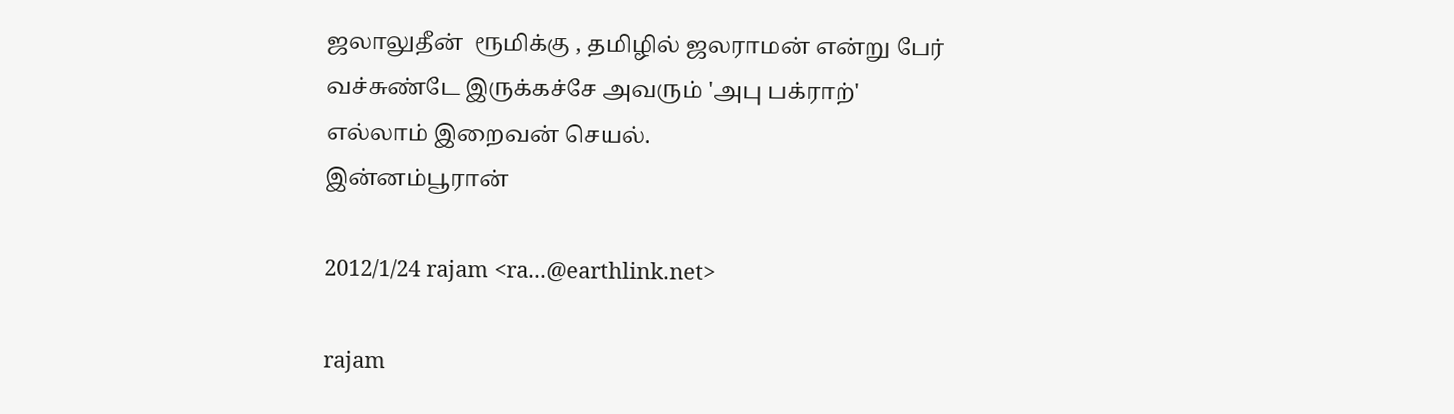ஜலாலுதீன்  ரூமிக்கு , தமிழில் ஜலராமன் என்று பேர் வச்சுண்டே இருக்கச்சே அவரும் 'அபு பக்ராற்'
எல்லாம் இறைவன் செயல்.
இன்னம்பூரான்

2012/1/24 rajam <ra...@earthlink.net>

rajam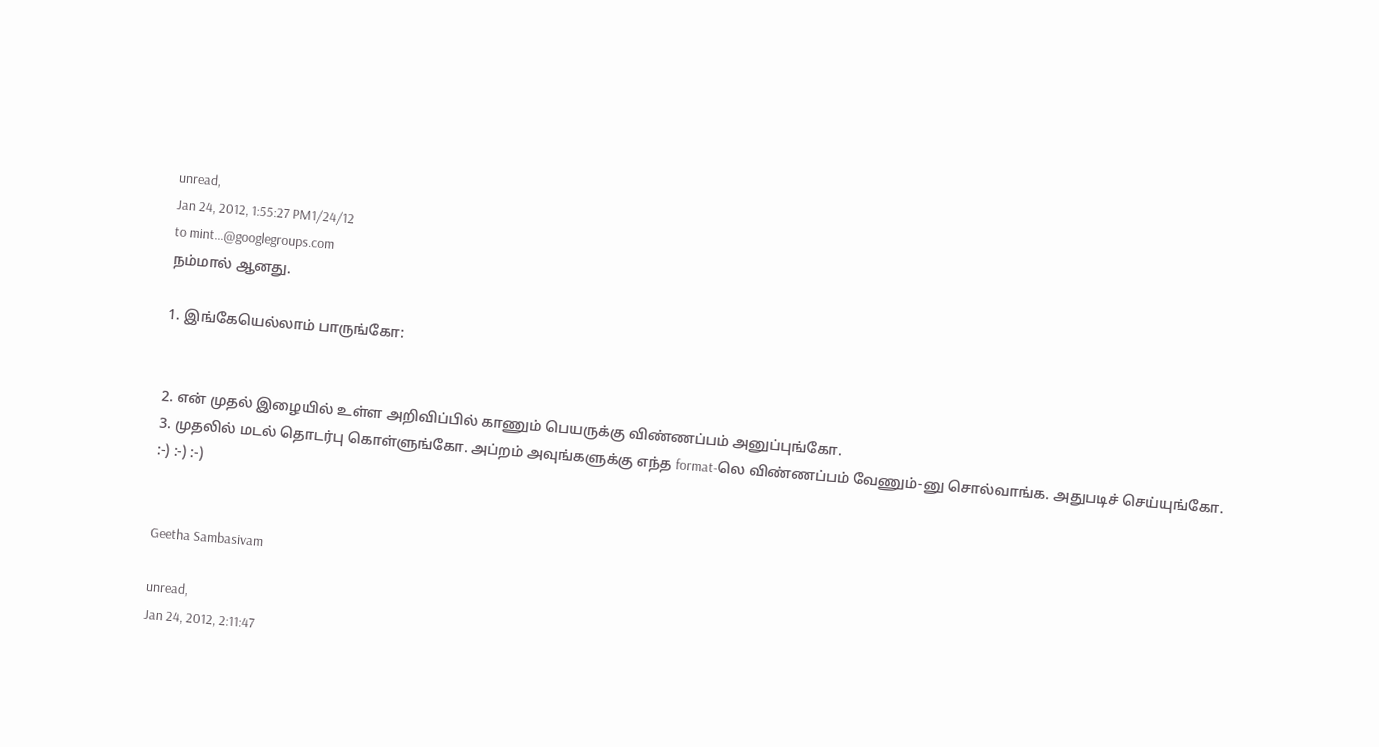unread,
Jan 24, 2012, 1:55:27 PM1/24/12
to mint...@googlegroups.com
நம்மால் ஆனது.

1. இங்கேயெல்லாம் பாருங்கோ:


2. என் முதல் இழையில் உள்ள அறிவிப்பில் காணும் பெயருக்கு விண்ணப்பம் அனுப்புங்கோ.
3. முதலில் மடல் தொடர்பு கொள்ளுங்கோ. அப்றம் அவுங்களுக்கு எந்த format-லெ விண்ணப்பம் வேணும்-னு சொல்வாங்க. அதுபடிச் செய்யுங்கோ.
:-) :-) :-)


Geetha Sambasivam

unread,
Jan 24, 2012, 2:11:47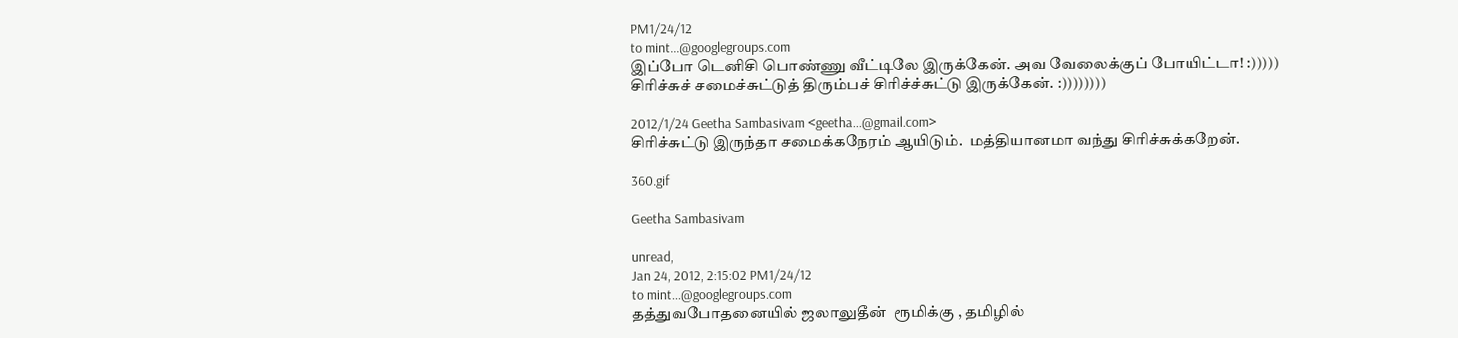PM1/24/12
to mint...@googlegroups.com
இப்போ டெனிசி பொண்ணு வீட்டிலே இருக்கேன். அவ வேலைக்குப் போயிட்டா! :))))) சிரிச்சுச் சமைச்சுட்டுத் திரும்பச் சிரிச்ச்சுட்டு இருக்கேன். :))))))))

2012/1/24 Geetha Sambasivam <geetha...@gmail.com>
சிரிச்சுட்டு இருந்தா சமைக்கநேரம் ஆயிடும்.  மத்தியானமா வந்து சிரிச்சுக்கறேன்.

360.gif

Geetha Sambasivam

unread,
Jan 24, 2012, 2:15:02 PM1/24/12
to mint...@googlegroups.com
தத்துவபோதனையில் ஜலாலுதீன்  ரூமிக்கு , தமிழில்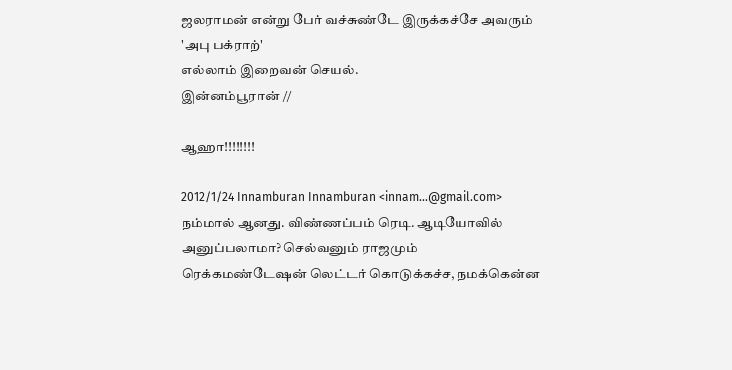ஜலராமன் என்று பேர் வச்சுண்டே இருக்கச்சே அவரும் 'அபு பக்ராற்'
எல்லாம் இறைவன் செயல்.
இன்னம்பூரான் //

ஆஹா!!!!!!!!

2012/1/24 Innamburan Innamburan <innam...@gmail.com>
நம்மால் ஆனது. விண்ணப்பம் ரெடி. ஆடியோவில் அனுப்பலாமா? செல்வனும் ராஜமும் ரெக்கமண்டேஷன் லெட்டர் கொடுக்கச்ச, நமக்கென்ன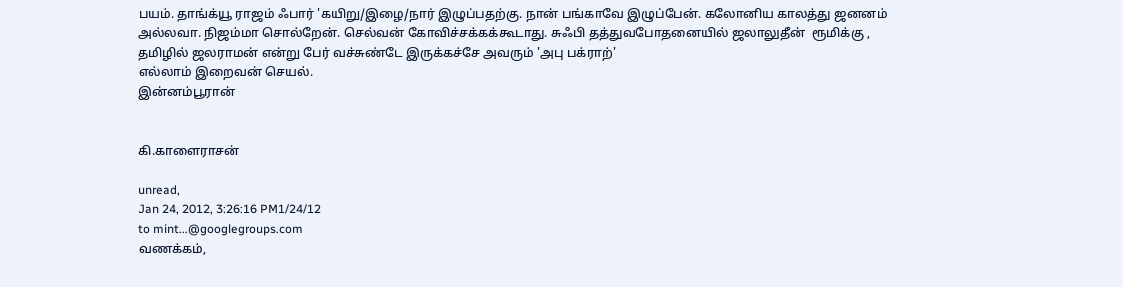பயம். தாங்க்யூ ராஜம் ஃபார் 'கயிறு/இழை/நார் இழுப்பதற்கு. நான் பங்காவே இழுப்பேன். கலோனிய காலத்து ஜனனம் அல்லவா. நிஜம்மா சொல்றேன். செல்வன் கோவிச்சக்கக்கூடாது. சுஃபி தத்துவபோதனையில் ஜலாலுதீன்  ரூமிக்கு , தமிழில் ஜலராமன் என்று பேர் வச்சுண்டே இருக்கச்சே அவரும் 'அபு பக்ராற்'
எல்லாம் இறைவன் செயல்.
இன்னம்பூரான்


கி.காளைராசன்

unread,
Jan 24, 2012, 3:26:16 PM1/24/12
to mint...@googlegroups.com
வணக்கம்,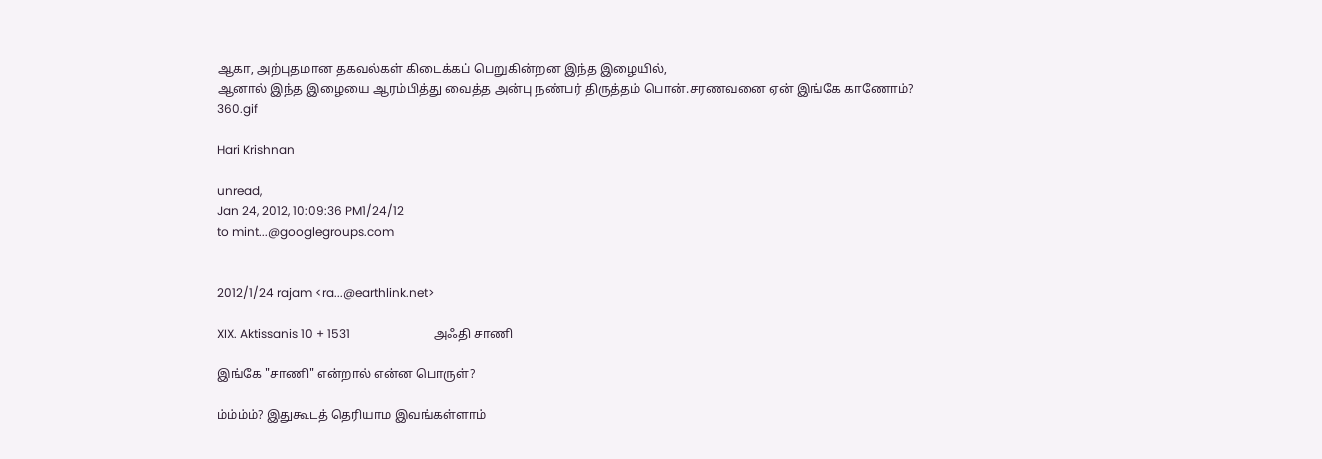ஆகா, அற்புதமான தகவல்கள் கிடைக்கப் பெறுகின்றன இந்த இழையில்,
ஆனால் இந்த இழையை ஆரம்பித்து வைத்த அன்பு நண்பர் திருத்தம் பொன்.சரணவனை ஏன் இங்கே காணோம்?
360.gif

Hari Krishnan

unread,
Jan 24, 2012, 10:09:36 PM1/24/12
to mint...@googlegroups.com


2012/1/24 rajam <ra...@earthlink.net>

XIX. Aktissanis 10 + 1531                            அஃதி சாணி

இங்கே "சாணி" என்றால் என்ன பொருள்?

ம்ம்ம்ம்? இதுகூடத் தெரியாம இவங்கள்ளாம்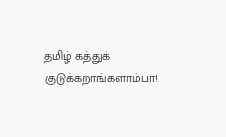தமிழ் கத்துக் குடுக்கறாங்களாம்பா!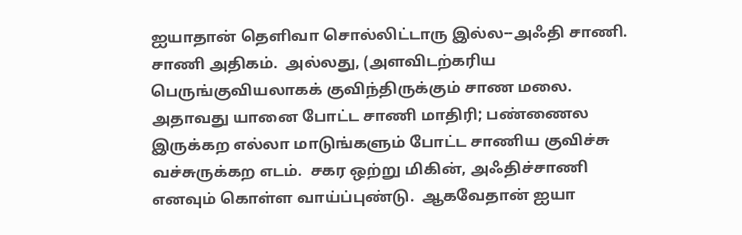ஐயாதான் தெளிவா சொல்லிட்டாரு இல்ல--அஃதி சாணி.  சாணி அதிகம்.  அல்லது, (அளவிடற்கரிய பெருங்குவியலாகக் குவிந்திருக்கும் சாண மலை.  அதாவது யானை போட்ட சாணி மாதிரி; பண்ணைல இருக்கற எல்லா மாடுங்களும் போட்ட சாணிய குவிச்சு வச்சுருக்கற எடம்.  சகர ஒற்று மிகின், அஃதிச்சாணி எனவும் கொள்ள வாய்ப்புண்டு.  ஆகவேதான் ஐயா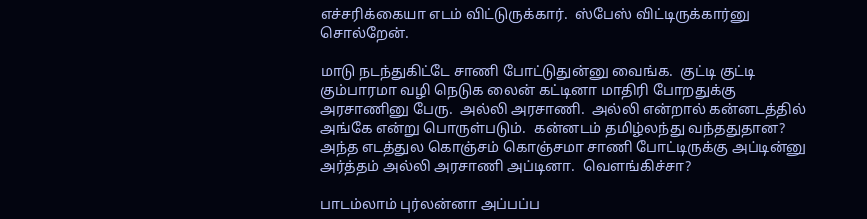எச்சரிக்கையா எடம் விட்டுருக்கார்.  ஸ்பேஸ் விட்டிருக்கார்னு சொல்றேன்.

மாடு நடந்துகிட்டே சாணி போட்டுதுன்னு வைங்க.  குட்டி குட்டி கும்பாரமா வழி நெடுக லைன் கட்டினா மாதிரி போறதுக்கு அரசாணினு பேரு.  அல்லி அரசாணி.  அல்லி என்றால் கன்னடத்தில் அங்கே என்று பொருள்படும்.  கன்னடம் தமிழ்லந்து வந்ததுதான?  அந்த எடத்துல கொஞ்சம் கொஞ்சமா சாணி போட்டிருக்கு அப்டின்னு அர்த்தம் அல்லி அரசாணி அப்டினா.  வௌங்கிச்சா?

பாடம்லாம் புர்லன்னா அப்பப்ப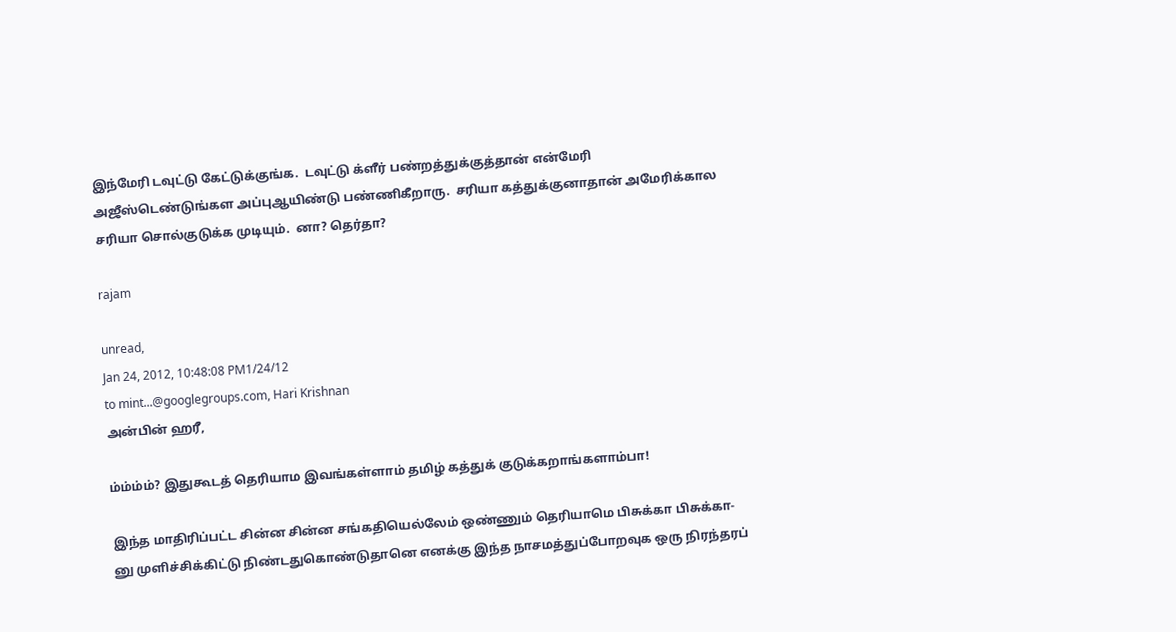இந்மேரி டவுட்டு கேட்டுக்குங்க.  டவுட்டு க்ளீர் பண்றத்துக்குத்தான் என்மேரி அஜீஸ்டெண்டுங்கள அப்புஆயிண்டு பண்ணிகீறாரு.  சரியா கத்துக்குனாதான் அமேரிக்கால சரியா சொல்குடுக்க முடியும்.  னா? தெர்தா?

rajam

unread,
Jan 24, 2012, 10:48:08 PM1/24/12
to mint...@googlegroups.com, Hari Krishnan
அன்பின் ஹரீ,

ம்ம்ம்ம்? இதுகூடத் தெரியாம இவங்கள்ளாம் தமிழ் கத்துக் குடுக்கறாங்களாம்பா!

இந்த மாதிரிப்பட்ட சின்ன சின்ன சங்கதியெல்லேம் ஒண்ணும் தெரியாமெ பிசுக்கா பிசுக்கா-னு முளிச்சிக்கிட்டு நிண்டதுகொண்டுதானெ எனக்கு இந்த நாசமத்துப்போறவுக ஒரு நிரந்தரப்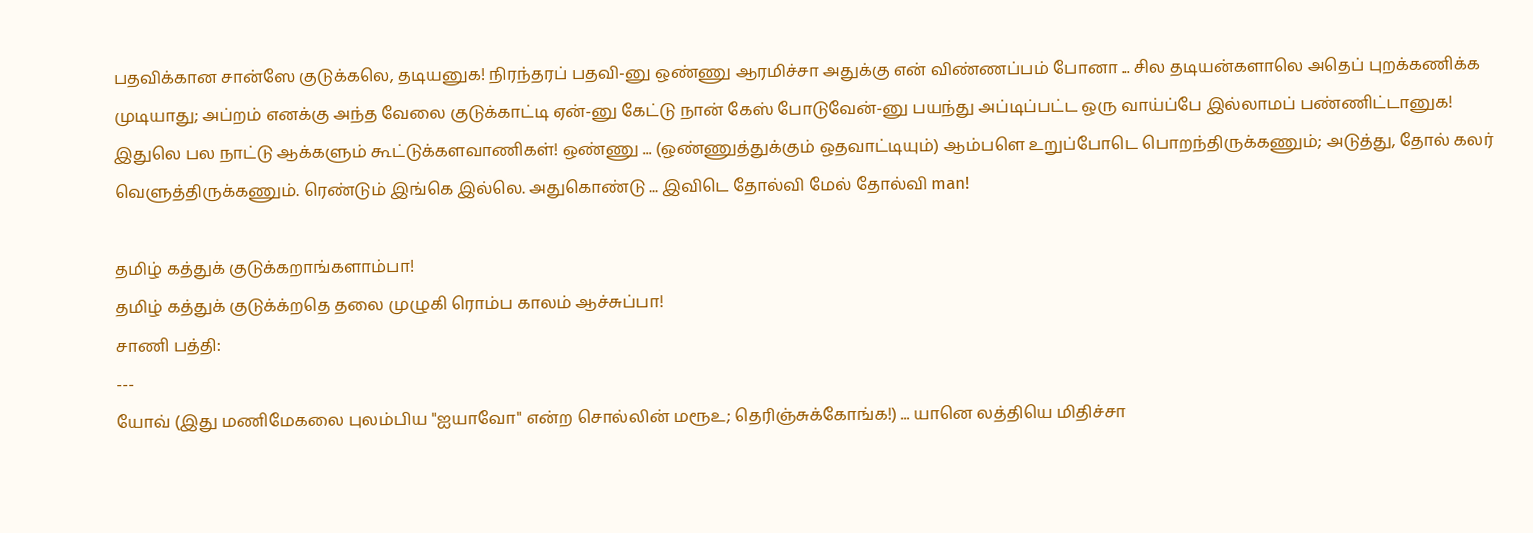பதவிக்கான சான்ஸே குடுக்கலெ, தடியனுக! நிரந்தரப் பதவி-னு ஒண்ணு ஆரமிச்சா அதுக்கு என் விண்ணப்பம் போனா ... சில தடியன்களாலெ அதெப் புறக்கணிக்க முடியாது; அப்றம் எனக்கு அந்த வேலை குடுக்காட்டி ஏன்-னு கேட்டு நான் கேஸ் போடுவேன்-னு பயந்து அப்டிப்பட்ட ஒரு வாய்ப்பே இல்லாமப் பண்ணிட்டானுக! இதுலெ பல நாட்டு ஆக்களும் கூட்டுக்களவாணிகள்! ஒண்ணு ... (ஒண்ணுத்துக்கும் ஒதவாட்டியும்) ஆம்பளெ உறுப்போடெ பொறந்திருக்கணும்; அடுத்து, தோல் கலர் வெளுத்திருக்கணும். ரெண்டும் இங்கெ இல்லெ. அதுகொண்டு ... இவிடெ தோல்வி மேல் தோல்வி man!

தமிழ் கத்துக் குடுக்கறாங்களாம்பா!
தமிழ் கத்துக் குடுக்க்றதெ தலை முழுகி ரொம்ப காலம் ஆச்சுப்பா!
சாணி பத்தி:
---
யோவ் (இது மணிமேகலை புலம்பிய "ஐயாவோ" என்ற சொல்லின் மரூஉ; தெரிஞ்சுக்கோங்க!) ... யானெ லத்தியெ மிதிச்சா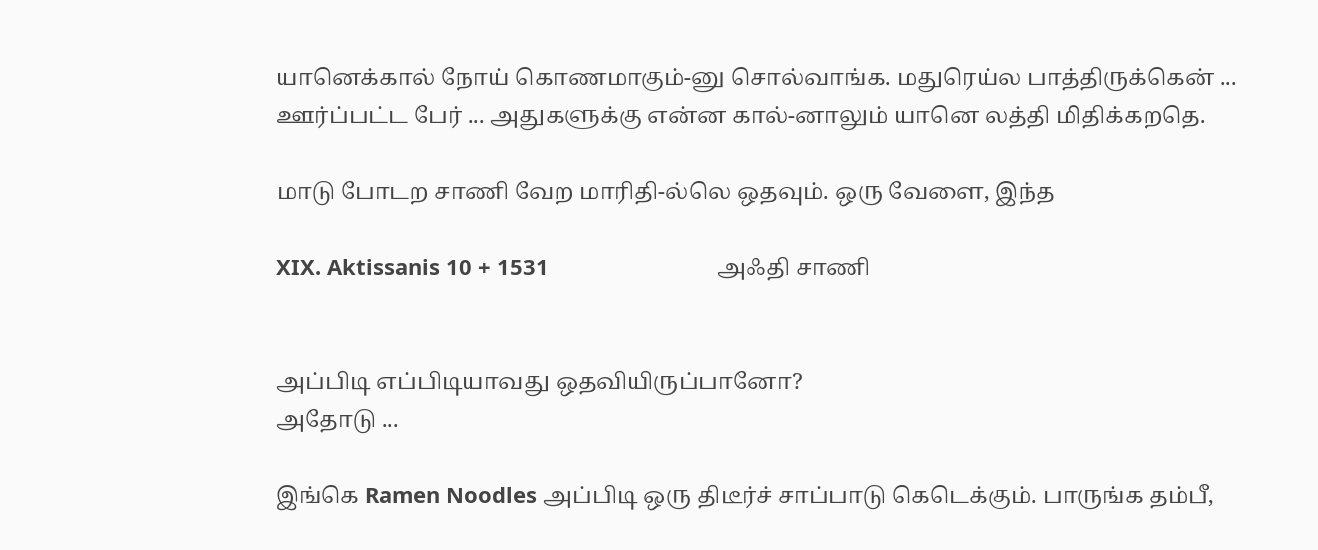யானெக்கால் நோய் கொணமாகும்-னு சொல்வாங்க. மதுரெய்ல பாத்திருக்கென் ... ஊர்ப்பட்ட பேர் ... அதுகளுக்கு என்ன கால்-னாலும் யானெ லத்தி மிதிக்கறதெ.

மாடு போடற சாணி வேற மாரிதி-ல்லெ ஒதவும். ஒரு வேளை, இந்த

XIX. Aktissanis 10 + 1531                            அஃதி சாணி


அப்பிடி எப்பிடியாவது ஒதவியிருப்பானோ?
அதோடு ...

இங்கெ Ramen Noodles அப்பிடி ஒரு திடீர்ச் சாப்பாடு கெடெக்கும். பாருங்க தம்பீ,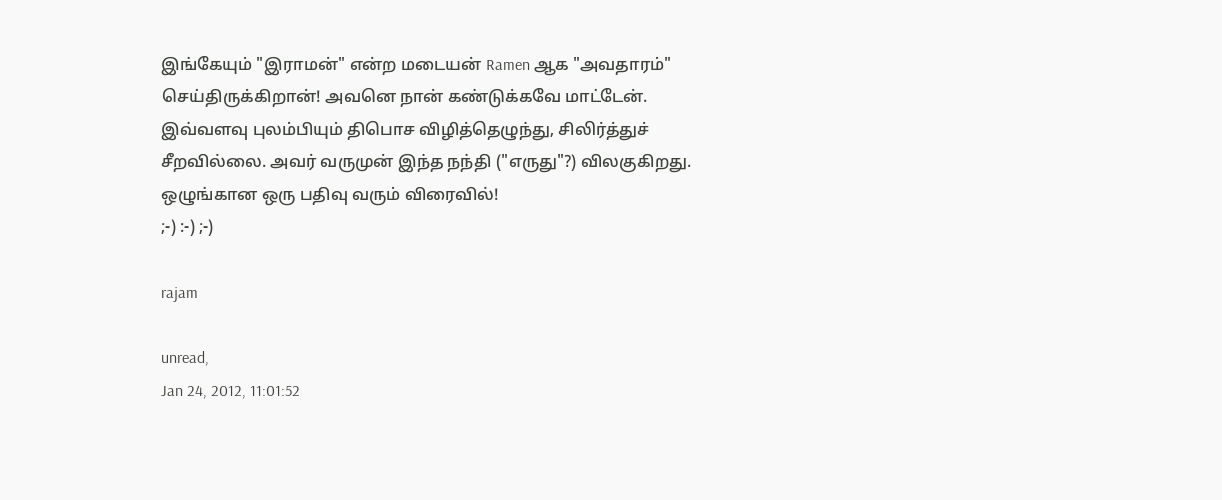இங்கேயும் "இராமன்" என்ற மடையன் Ramen ஆக "அவதாரம்" செய்திருக்கிறான்! அவனெ நான் கண்டுக்கவே மாட்டேன்.
இவ்வளவு புலம்பியும் திபொச விழித்தெழுந்து, சிலிர்த்துச் சீறவில்லை. அவர் வருமுன் இந்த நந்தி ("எருது"?) விலகுகிறது.
ஒழுங்கான ஒரு பதிவு வரும் விரைவில்!
;-) :-) ;-)

rajam

unread,
Jan 24, 2012, 11:01:52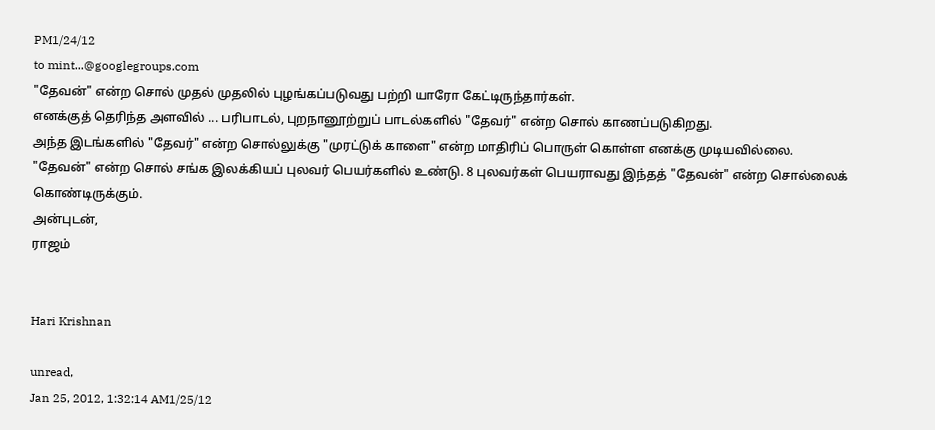PM1/24/12
to mint...@googlegroups.com
"தேவன்" என்ற சொல் முதல் முதலில் புழங்கப்படுவது பற்றி யாரோ கேட்டிருந்தார்கள்.
எனக்குத் தெரிந்த அளவில் ... பரிபாடல், புறநானூற்றுப் பாடல்களில் "தேவர்" என்ற சொல் காணப்படுகிறது.
அந்த இடங்களில் "தேவர்" என்ற சொல்லுக்கு "முரட்டுக் காளை" என்ற மாதிரிப் பொருள் கொள்ள எனக்கு முடியவில்லை.
"தேவன்" என்ற சொல் சங்க இலக்கியப் புலவர் பெயர்களில் உண்டு. 8 புலவர்கள் பெயராவது இந்தத் "தேவன்" என்ற சொல்லைக் கொண்டிருக்கும்.
அன்புடன்,
ராஜம்


Hari Krishnan

unread,
Jan 25, 2012, 1:32:14 AM1/25/12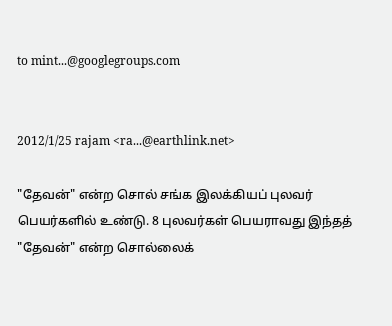to mint...@googlegroups.com


2012/1/25 rajam <ra...@earthlink.net>

"தேவன்" என்ற சொல் சங்க இலக்கியப் புலவர் பெயர்களில் உண்டு. 8 புலவர்கள் பெயராவது இந்தத் "தேவன்" என்ற சொல்லைக்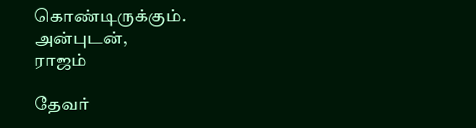கொண்டிருக்கும்.
அன்புடன்,
ராஜம்

தேவர்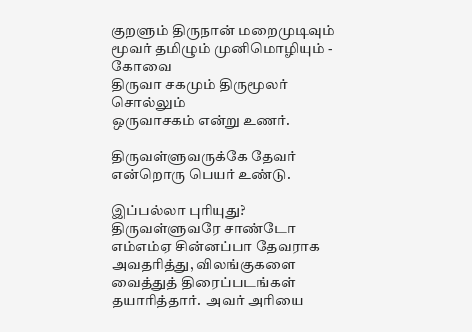குறளும் திருநான் மறைமுடிவும்
மூவர் தமிழும் முனிமொழியும் - கோவை
திருவா சகமும் திருமூலர் சொல்லும்
ஒருவாசகம் என்று உணர்.

திருவள்ளுவருக்கே தேவர் என்றொரு பெயர் உண்டு.

இப்பல்லா புரியுது?  திருவள்ளுவரே சாண்டோ எம்எம்ஏ சின்னப்பா தேவராக அவதரித்து, விலங்குகளை வைத்துத் திரைப்படங்கள் தயாரித்தார்.  அவர் அரியை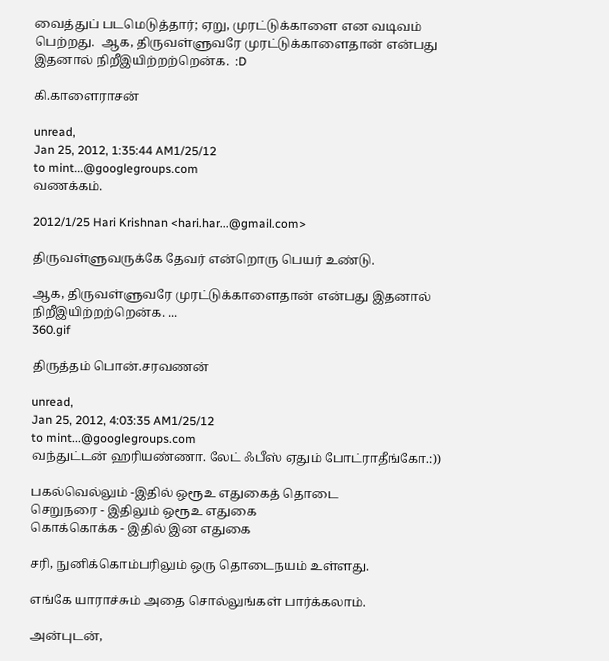வைத்துப் படமெடுத்தார்; ஏறு, முரட்டுக்காளை என வடிவம் பெற்றது.  ஆக, திருவள்ளுவரே முரட்டுக்காளைதான் என்பது இதனால் நிறீஇயிற்றற்றென்க.  :D

கி.காளைராசன்

unread,
Jan 25, 2012, 1:35:44 AM1/25/12
to mint...@googlegroups.com
வணக்கம்.

2012/1/25 Hari Krishnan <hari.har...@gmail.com>

திருவள்ளுவருக்கே தேவர் என்றொரு பெயர் உண்டு.

ஆக, திருவள்ளுவரே முரட்டுக்காளைதான் என்பது இதனால் நிறீஇயிற்றற்றென்க. ...
360.gif

திருத்தம் பொன்.சரவணன்

unread,
Jan 25, 2012, 4:03:35 AM1/25/12
to mint...@googlegroups.com
வந்துட்டன் ஹரியண்ணா. லேட் ஃபீஸ் ஏதும் போட்ராதீங்கோ.:))

பகல்வெல்லும் -இதில் ஒரூஉ எதுகைத் தொடை
செறுநரை - இதிலும் ஒரூஉ எதுகை
கொக்கொக்க - இதில் இன எதுகை

சரி, நுனிக்கொம்பரிலும் ஒரு தொடைநயம் உள்ளது.

எங்கே யாராச்சும் அதை சொல்லுங்கள் பார்க்கலாம்.

அன்புடன்,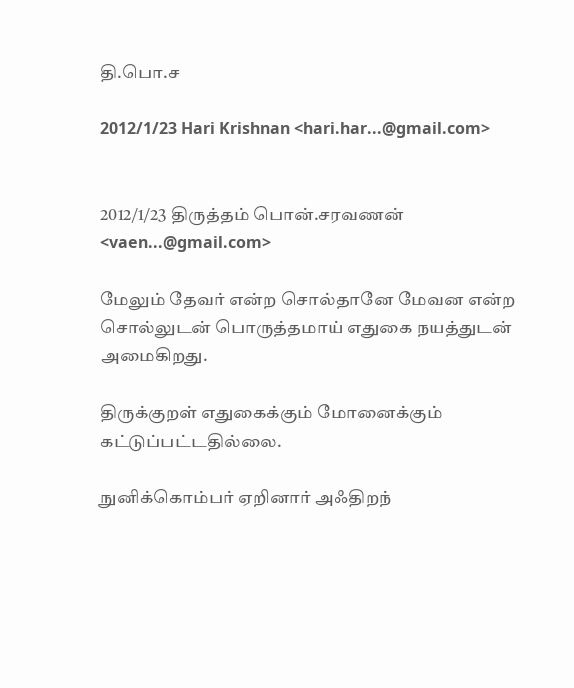தி.பொ.ச

2012/1/23 Hari Krishnan <hari.har...@gmail.com>


2012/1/23 திருத்தம் பொன்.சரவணன் <vaen...@gmail.com>

மேலும் தேவர் என்ற சொல்தானே மேவன என்ற சொல்லுடன் பொருத்தமாய் எதுகை நயத்துடன் அமைகிறது.

திருக்குறள் எதுகைக்கும் மோனைக்கும் கட்டுப்பட்டதில்லை.

நுனிக்கொம்பர் ஏறினார் அஃதிறந்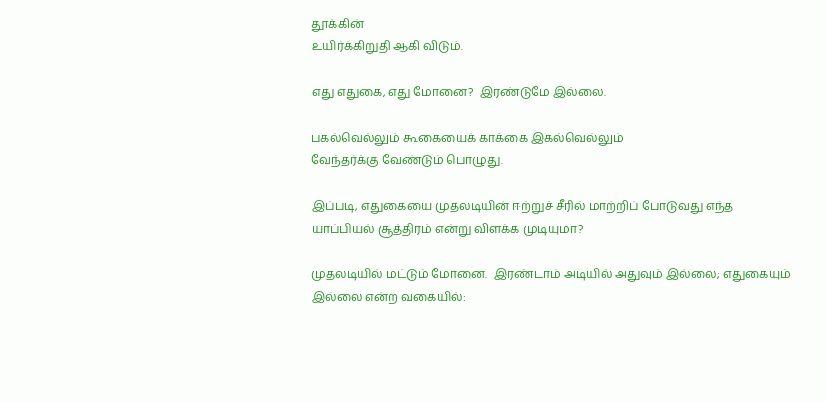தூக்கின்
உயிர்க்கிறுதி ஆகி விடும்.

எது எதுகை, எது மோனை?  இரண்டுமே இல்லை.

பகல்வெல்லும் கூகையைக் காக்கை இகல்வெல்லும்
வேந்தர்க்கு வேண்டும் பொழுது.

இப்படி, எதுகையை முதலடியின் ஈற்றுச் சீரில் மாற்றிப் போடுவது எந்த யாப்பியல் சூத்திரம் என்று விளக்க முடியுமா?

முதலடியில் மட்டும் மோனை.  இரண்டாம் அடியில் அதுவும் இல்லை; எதுகையும் இல்லை என்ற வகையில்: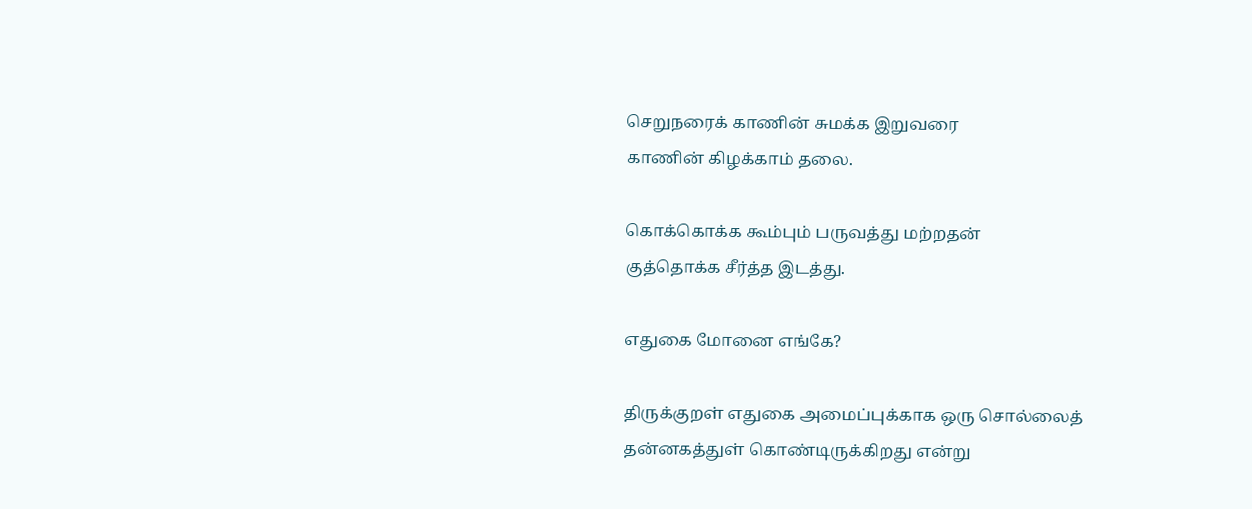செறுநரைக் காணின் சுமக்க இறுவரை
காணின் கிழக்காம் தலை.

கொக்கொக்க கூம்பும் பருவத்து மற்றதன்
குத்தொக்க சீர்த்த இடத்து.

எதுகை மோனை எங்கே?

திருக்குறள் எதுகை அமைப்புக்காக ஒரு சொல்லைத் தன்னகத்துள் கொண்டிருக்கிறது என்று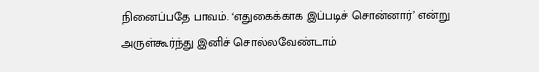நினைப்பதே பாவம். ‘எதுகைக்காக இப்படிச் சொன்னார்’ என்று அருள்கூர்ந்து இனிச் சொல்லவேண்டாம்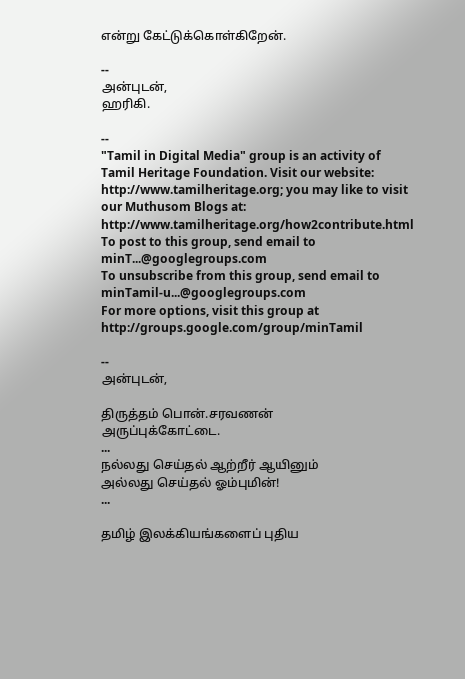என்று கேட்டுக்கொள்கிறேன்.

--
அன்புடன்,
ஹரிகி.

--
"Tamil in Digital Media" group is an activity of Tamil Heritage Foundation. Visit our website: http://www.tamilheritage.org; you may like to visit our Muthusom Blogs at: http://www.tamilheritage.org/how2contribute.html To post to this group, send email to minT...@googlegroups.com
To unsubscribe from this group, send email to minTamil-u...@googlegroups.com
For more options, visit this group at http://groups.google.com/group/minTamil

--
அன்புடன்,

திருத்தம் பொன்.சரவணன்
அருப்புக்கோட்டை.
...
நல்லது செய்தல் ஆற்றீர் ஆயினும்
அல்லது செய்தல் ஓம்புமின்!
...

தமிழ் இலக்கியங்களைப் புதிய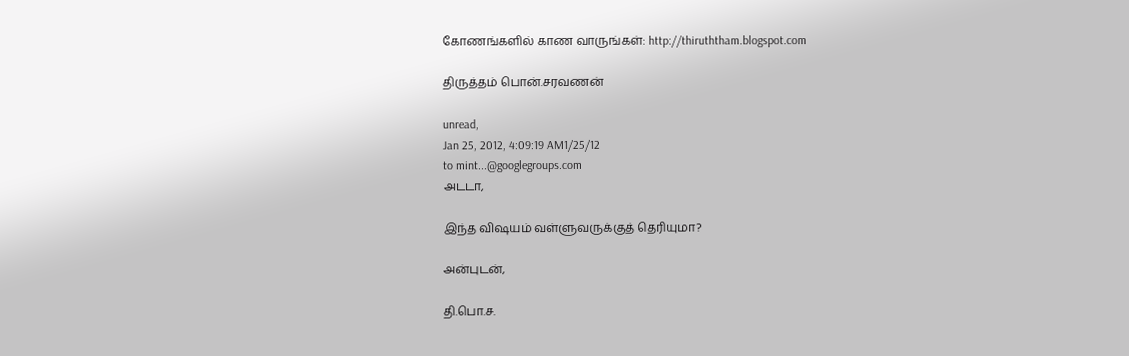கோணங்களில் காண வாருங்கள்: http://thiruththam.blogspot.com

திருத்தம் பொன்.சரவணன்

unread,
Jan 25, 2012, 4:09:19 AM1/25/12
to mint...@googlegroups.com
அடடா,

இந்த விஷயம் வள்ளுவருக்குத் தெரியுமா?

அன்புடன்,

தி.பொ.ச.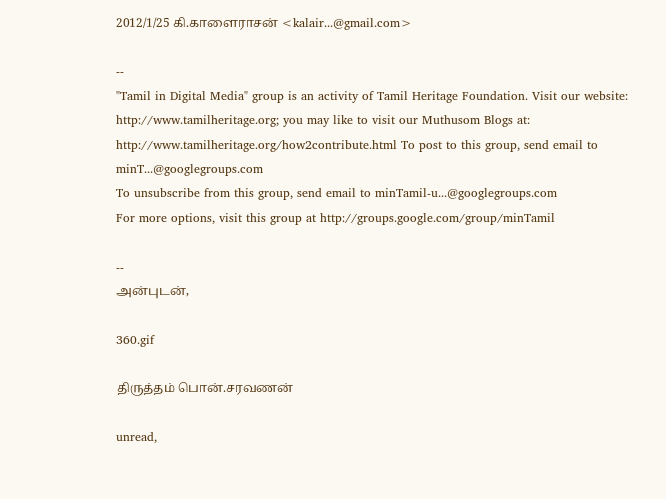2012/1/25 கி.காளைராசன் <kalair...@gmail.com>

--
"Tamil in Digital Media" group is an activity of Tamil Heritage Foundation. Visit our website: http://www.tamilheritage.org; you may like to visit our Muthusom Blogs at: http://www.tamilheritage.org/how2contribute.html To post to this group, send email to minT...@googlegroups.com
To unsubscribe from this group, send email to minTamil-u...@googlegroups.com
For more options, visit this group at http://groups.google.com/group/minTamil

--
அன்புடன்,

360.gif

திருத்தம் பொன்.சரவணன்

unread,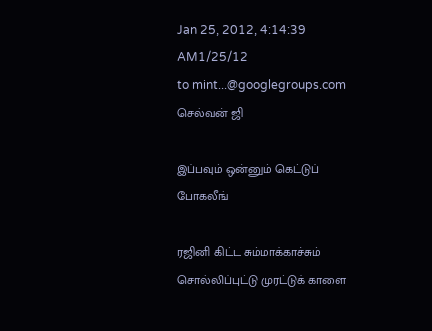Jan 25, 2012, 4:14:39 AM1/25/12
to mint...@googlegroups.com
செல்வன் ஜி

இப்பவும் ஒன்னும் கெட்டுப் போகலீங்

ரஜினி கிட்ட சும்மாக்காச்சும் சொல்லிப்புட்டு முரட்டுக் காளை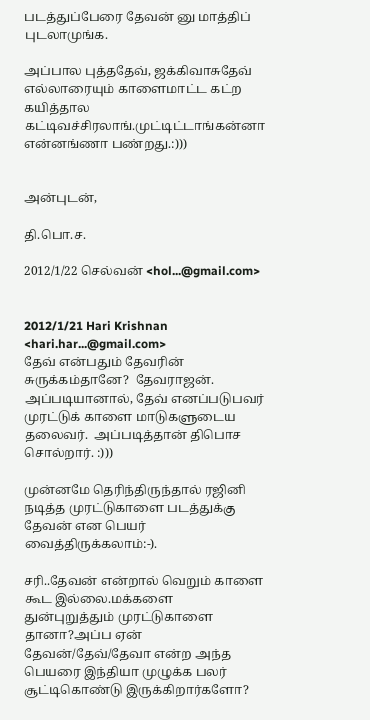படத்துப்பேரை தேவன் னு மாத்திப் புடலாமுங்க.

அப்பால புத்ததேவ், ஜக்கிவாசுதேவ் எல்லாரையும் காளைமாட்ட கட்ற கயித்தால கட்டிவச்சிரலாங்.முட்டிட்டாங்கன்னா என்னங்ணா பண்றது.:)))


அன்புடன்,

தி.பொ.ச.

2012/1/22 செல்வன் <hol...@gmail.com>


2012/1/21 Hari Krishnan <hari.har...@gmail.com>
தேவ் என்பதும் தேவரின் சுருக்கம்தானே?  தேவராஜன்.  அப்படியானால், தேவ் எனப்படுபவர் முரட்டுக் காளை மாடுகளுடைய தலைவர்.  அப்படித்தான் திபொச சொல்றார். :)))

முன்னமே தெரிந்திருந்தால் ரஜினி நடித்த முரட்டுகாளை படத்துக்கு தேவன் என பெயர் வைத்திருக்கலாம்:-).

சரி..தேவன் என்றால் வெறும் காளை கூட இல்லை.மக்களை துன்புறுத்தும் முரட்டுகாளை தானா?அப்ப ஏன் தேவன்/தேவ்/தேவா என்ற அந்த பெயரை இந்தியா முழுக்க பலர் சூட்டிகொண்டு இருக்கிறார்களோ?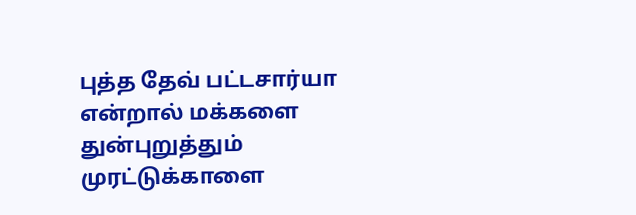புத்த தேவ் பட்டசார்யா என்றால் மக்களை துன்புறுத்தும் முரட்டுக்காளை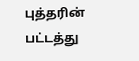புத்தரின் பட்டத்து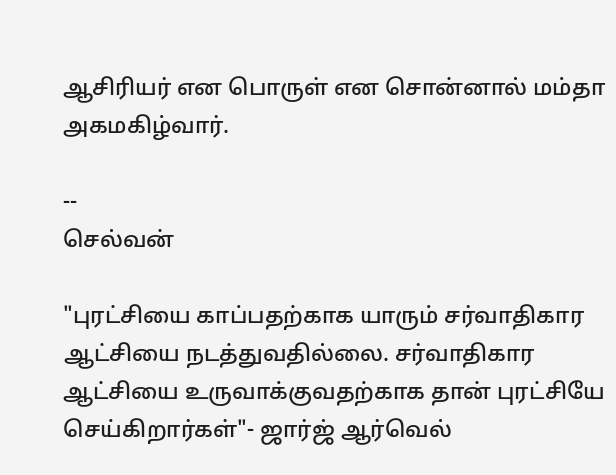ஆசிரியர் என பொருள் என சொன்னால் மம்தா அகமகிழ்வார்.

--
செல்வன்

"புரட்சியை காப்பதற்காக யாரும் சர்வாதிகார ஆட்சியை நடத்துவதில்லை. சர்வாதிகார ஆட்சியை உருவாக்குவதற்காக தான் புரட்சியே செய்கிறார்கள்"- ஜார்ஜ் ஆர்வெல்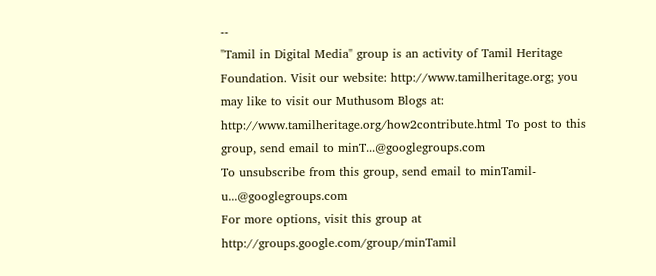--
"Tamil in Digital Media" group is an activity of Tamil Heritage Foundation. Visit our website: http://www.tamilheritage.org; you may like to visit our Muthusom Blogs at: http://www.tamilheritage.org/how2contribute.html To post to this group, send email to minT...@googlegroups.com
To unsubscribe from this group, send email to minTamil-u...@googlegroups.com
For more options, visit this group at http://groups.google.com/group/minTamil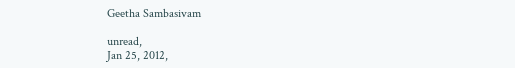Geetha Sambasivam

unread,
Jan 25, 2012,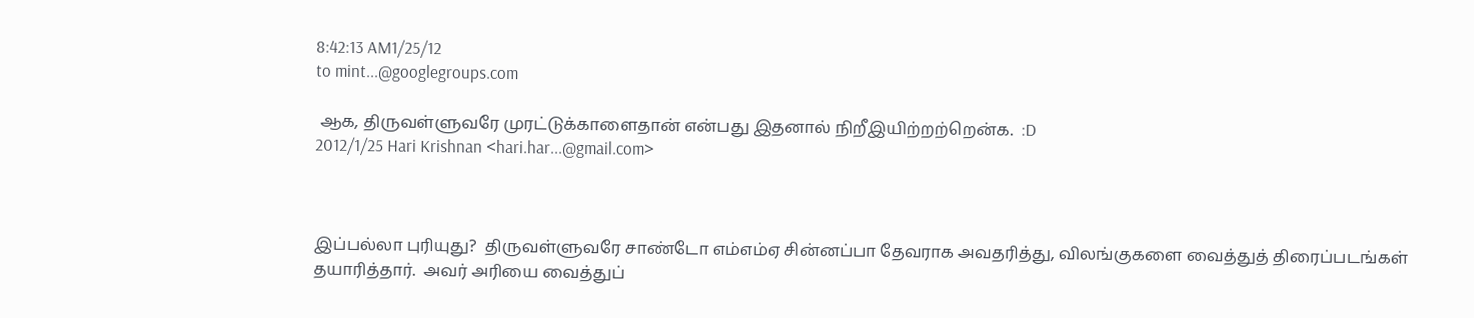8:42:13 AM1/25/12
to mint...@googlegroups.com

 ஆக, திருவள்ளுவரே முரட்டுக்காளைதான் என்பது இதனால் நிறீஇயிற்றற்றென்க.  :D
2012/1/25 Hari Krishnan <hari.har...@gmail.com>



இப்பல்லா புரியுது?  திருவள்ளுவரே சாண்டோ எம்எம்ஏ சின்னப்பா தேவராக அவதரித்து, விலங்குகளை வைத்துத் திரைப்படங்கள் தயாரித்தார்.  அவர் அரியை வைத்துப்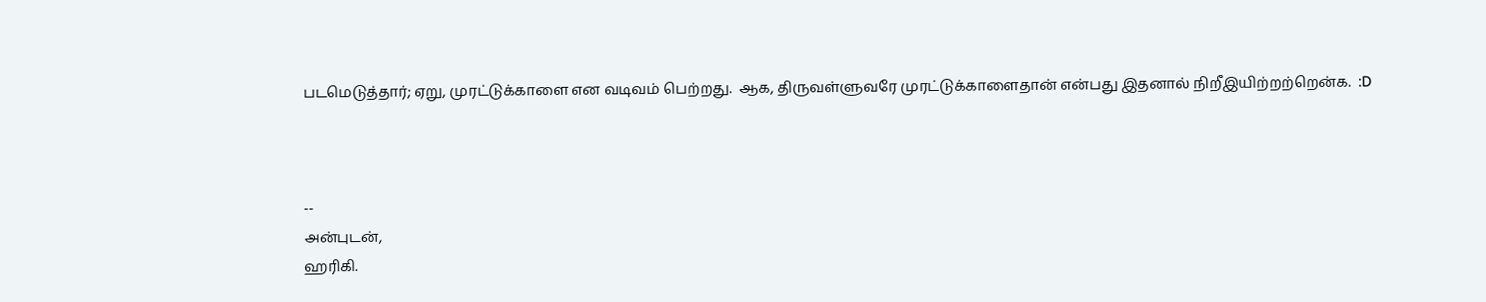படமெடுத்தார்; ஏறு, முரட்டுக்காளை என வடிவம் பெற்றது.  ஆக, திருவள்ளுவரே முரட்டுக்காளைதான் என்பது இதனால் நிறீஇயிற்றற்றென்க.  :D



--
அன்புடன்,
ஹரிகி.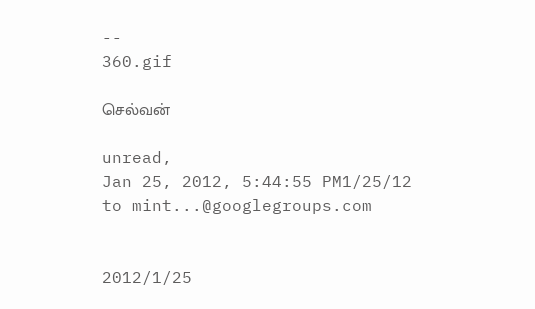--
360.gif

செல்வன்

unread,
Jan 25, 2012, 5:44:55 PM1/25/12
to mint...@googlegroups.com


2012/1/25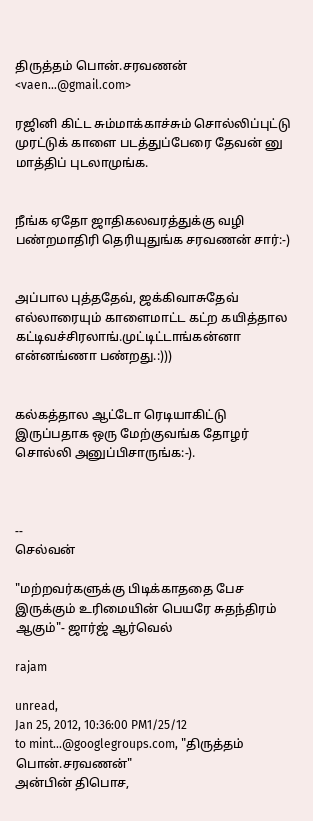திருத்தம் பொன்.சரவணன் <vaen...@gmail.com>

ரஜினி கிட்ட சும்மாக்காச்சும் சொல்லிப்புட்டு முரட்டுக் காளை படத்துப்பேரை தேவன் னு மாத்திப் புடலாமுங்க.


நீங்க ஏதோ ஜாதிகலவரத்துக்கு வழி பண்றமாதிரி தெரியுதுங்க சரவணன் சார்:-)


அப்பால புத்ததேவ், ஜக்கிவாசுதேவ் எல்லாரையும் காளைமாட்ட கட்ற கயித்தால கட்டிவச்சிரலாங்.முட்டிட்டாங்கன்னா என்னங்ணா பண்றது.:)))


கல்கத்தால ஆட்டோ ரெடியாகிட்டு இருப்பதாக ஒரு மேற்குவங்க தோழர் சொல்லி அனுப்பிசாருங்க:-).



--
செல்வன்

"மற்றவர்களுக்கு பிடிக்காததை பேச இருக்கும் உரிமையின் பெயரே சுதந்திரம் ஆகும்"- ஜார்ஜ் ஆர்வெல்

rajam

unread,
Jan 25, 2012, 10:36:00 PM1/25/12
to mint...@googlegroups.com, "திருத்தம் பொன்.சரவணன்"
அன்பின் திபொச,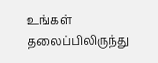உங்கள் தலைப்பிலிருந்து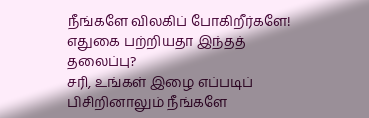நீங்களே விலகிப் போகிறீர்களே!
எதுகை பற்றியதா இந்தத் தலைப்பு?
சரி, உங்கள் இழை எப்படிப் பிசிறினாலும் நீங்களே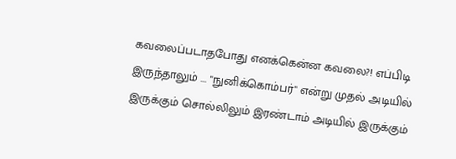கவலைப்படாதபோது எனக்கென்ன கவலை?! எப்பிடி இருந்தாலும் ... "நுனிக்கொம்பர்" என்று முதல் அடியில் இருக்கும் சொல்லிலும் இரண்டாம் அடியில் இருக்கும்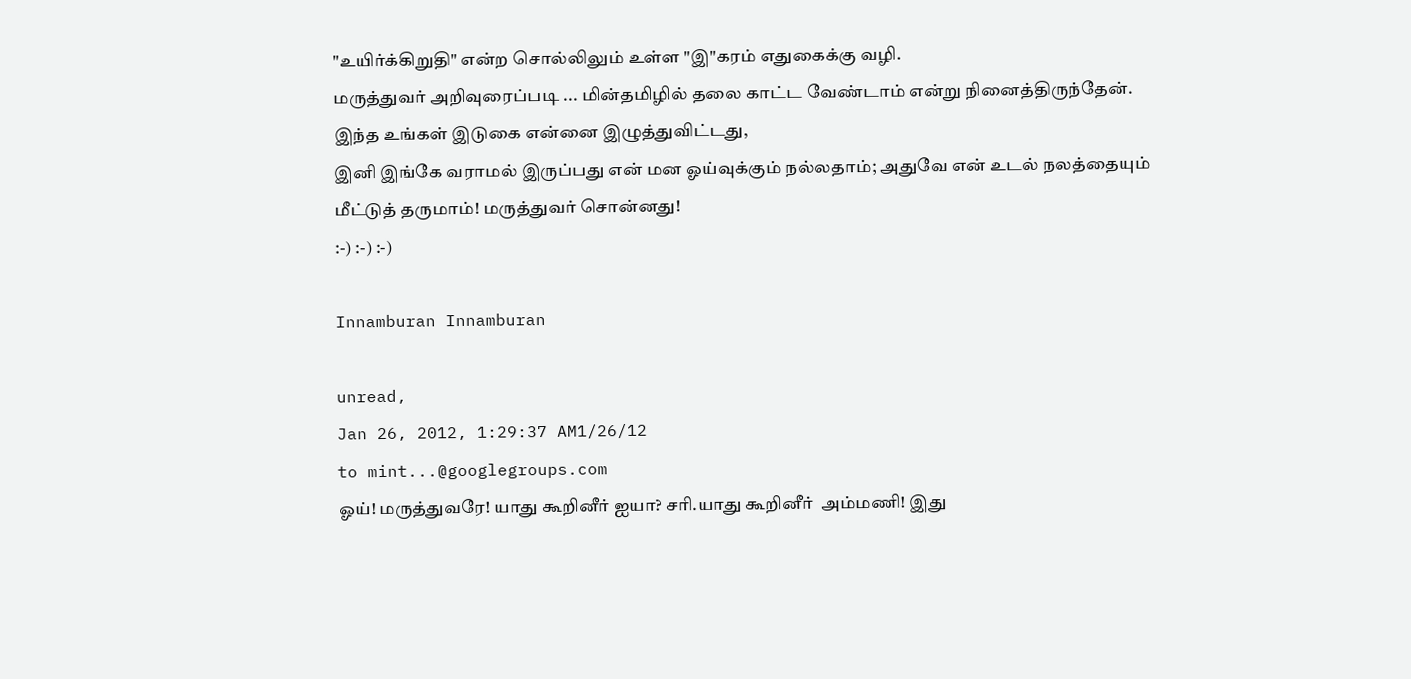"உயிர்க்கிறுதி" என்ற சொல்லிலும் உள்ள "இ"கரம் எதுகைக்கு வழி.
மருத்துவர் அறிவுரைப்படி ... மின்தமிழில் தலை காட்ட வேண்டாம் என்று நினைத்திருந்தேன். இந்த உங்கள் இடுகை என்னை இழுத்துவிட்டது,
இனி இங்கே வராமல் இருப்பது என் மன ஓய்வுக்கும் நல்லதாம்; அதுவே என் உடல் நலத்தையும் மீட்டுத் தருமாம்! மருத்துவர் சொன்னது!
:-) :-) :-)

Innamburan Innamburan

unread,
Jan 26, 2012, 1:29:37 AM1/26/12
to mint...@googlegroups.com
ஓய்! மருத்துவரே! யாது கூறினீர் ஐயா? சரி.யாது கூறினீர்  அம்மணி! இது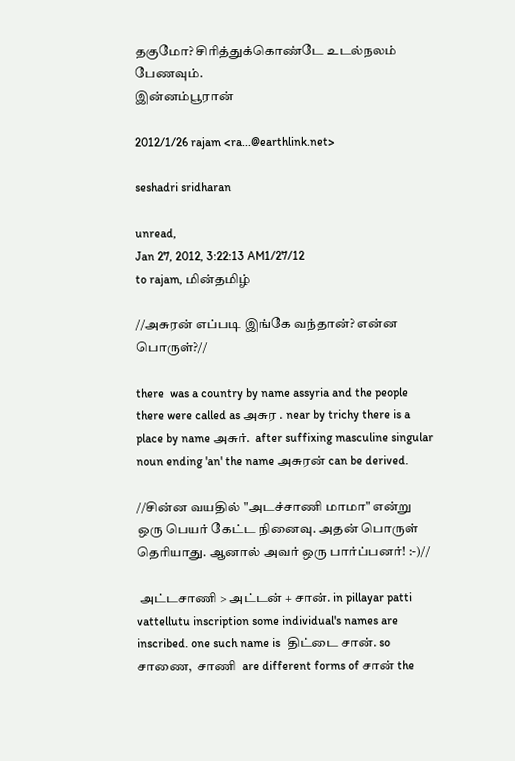தகுமோ? சிரித்துக்கொண்டே உடல்நலம் பேணவும்.
இன்னம்பூரான்

2012/1/26 rajam <ra...@earthlink.net>

seshadri sridharan

unread,
Jan 27, 2012, 3:22:13 AM1/27/12
to rajam, மின்தமிழ்

//அசுரன் எப்படி இங்கே வந்தான்? என்ன பொருள்?//

there  was a country by name assyria and the people there were called as அசுர . near by trichy there is a place by name அசுர்.  after suffixing masculine singular noun ending 'an' the name அசுரன் can be derived.

//சின்ன வயதில் "அடச்சாணி மாமா" என்று ஒரு பெயர் கேட்ட நினைவு. அதன் பொருள் தெரியாது. ஆனால் அவர் ஒரு பார்ப்பனர்! :-)//

 அட்டசாணி > அட்டன் + சான். in pillayar patti vattellutu inscription some individual's names are inscribed. one such name is  திட்டை சான். so  சாணை,  சாணி  are different forms of சான் the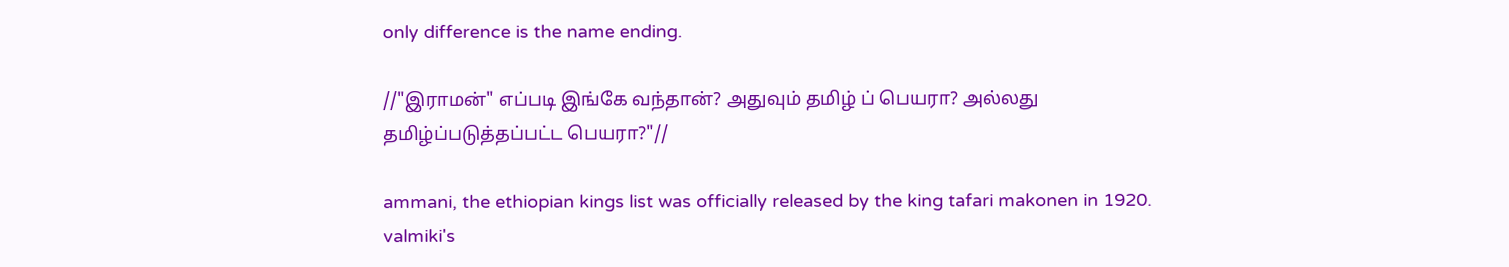only difference is the name ending.

//"இராமன்" எப்படி இங்கே வந்தான்? அதுவும் தமிழ் ப் பெயரா? அல்லது தமிழ்ப்படுத்தப்பட்ட பெயரா?"//

ammani, the ethiopian kings list was officially released by the king tafari makonen in 1920.
valmiki's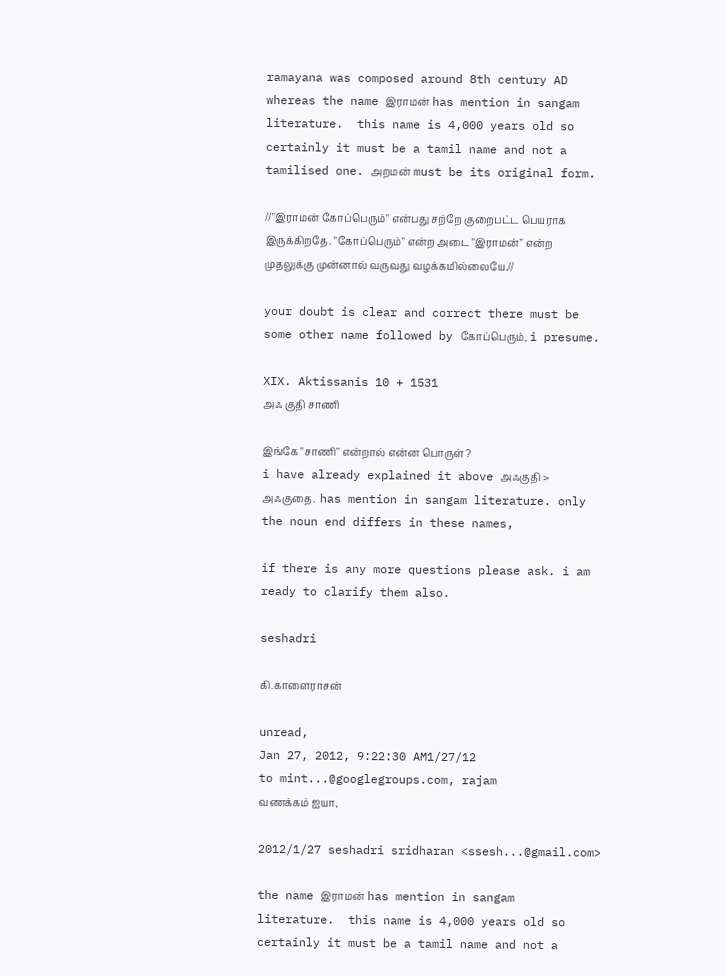ramayana was composed around 8th century AD whereas the name இராமன் has mention in sangam literature.  this name is 4,000 years old so certainly it must be a tamil name and not a tamilised one. அறமன் must be its original form.

//"இராமன் கோப்பெரும்" என்பது சற்றே குறைபட்ட பெயராக இருக்கிறதே. "கோப்பெரும்" என்ற அடை "இராமன்" என்ற முதலுக்கு முன்னால் வருவது வழக்கமில்லையே.//

your doubt is clear and correct there must be some other name followed by கோப்பெரும், i presume.

XIX. Aktissanis 10 + 1531                            அஃ குதி சாணி

இங்கே "சாணி" என்றால் என்ன பொருள்?
i have already explained it above அஃகுதி > அஃகுதை.  has mention in sangam literature. only the noun end differs in these names,

if there is any more questions please ask. i am ready to clarify them also.

seshadri

கி.காளைராசன்

unread,
Jan 27, 2012, 9:22:30 AM1/27/12
to mint...@googlegroups.com, rajam
வணக்கம் ஐயா,

2012/1/27 seshadri sridharan <ssesh...@gmail.com>

the name இராமன் has mention in sangam literature.  this name is 4,000 years old so certainly it must be a tamil name and not a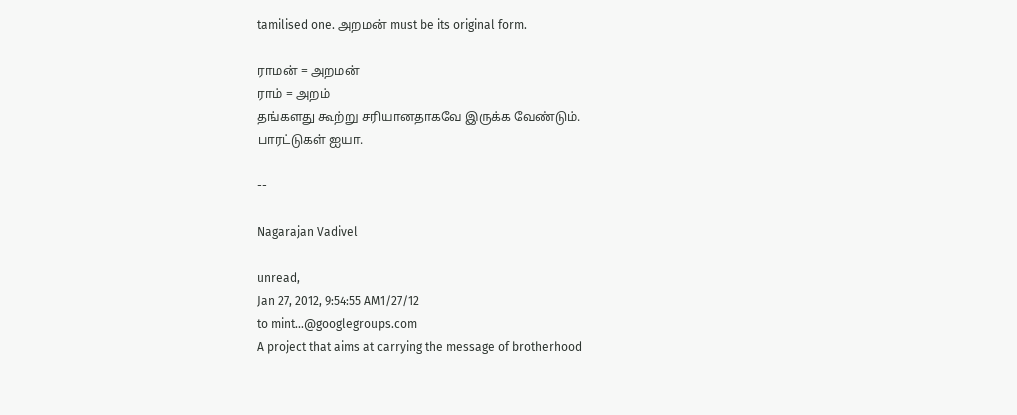tamilised one. அறமன் must be its original form.

ராமன் = அறமன்
ராம் = அறம்
தங்களது கூற்று சரியானதாகவே இருக்க வேண்டும்.
பாரட்டுகள் ஐயா.

--

Nagarajan Vadivel

unread,
Jan 27, 2012, 9:54:55 AM1/27/12
to mint...@googlegroups.com
A project that aims at carrying the message of brotherhood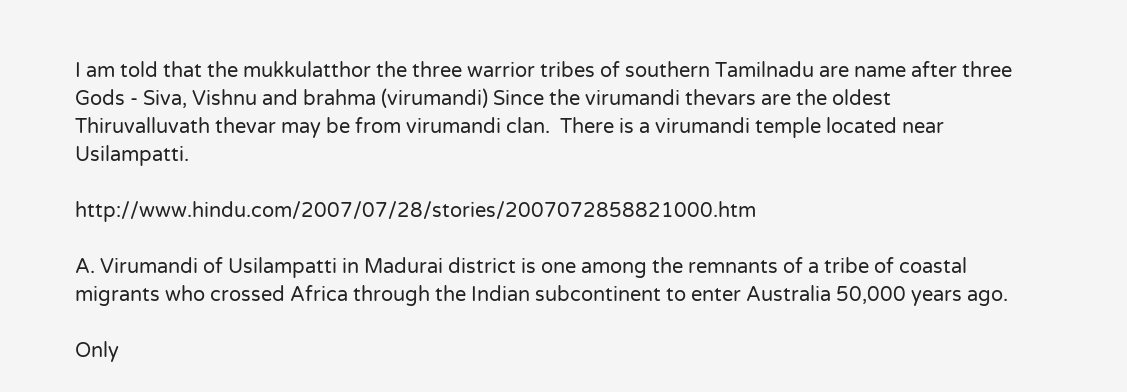I am told that the mukkulatthor the three warrior tribes of southern Tamilnadu are name after three Gods - Siva, Vishnu and brahma (virumandi) Since the virumandi thevars are the oldest Thiruvalluvath thevar may be from virumandi clan.  There is a virumandi temple located near Usilampatti.

http://www.hindu.com/2007/07/28/stories/2007072858821000.htm

A. Virumandi of Usilampatti in Madurai district is one among the remnants of a tribe of coastal migrants who crossed Africa through the Indian subcontinent to enter Australia 50,000 years ago.

Only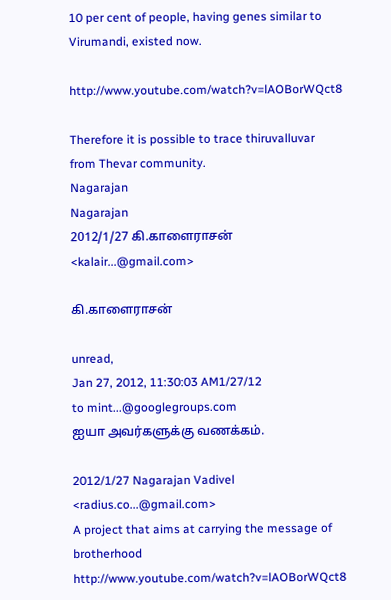10 per cent of people, having genes similar to Virumandi, existed now.

http://www.youtube.com/watch?v=lAOBorWQct8

Therefore it is possible to trace thiruvalluvar from Thevar community.
Nagarajan
Nagarajan
2012/1/27 கி.காளைராசன் <kalair...@gmail.com>

கி.காளைராசன்

unread,
Jan 27, 2012, 11:30:03 AM1/27/12
to mint...@googlegroups.com
ஐயா அவர்களுக்கு வணக்கம்.

2012/1/27 Nagarajan Vadivel <radius.co...@gmail.com>
A project that aims at carrying the message of brotherhood
http://www.youtube.com/watch?v=lAOBorWQct8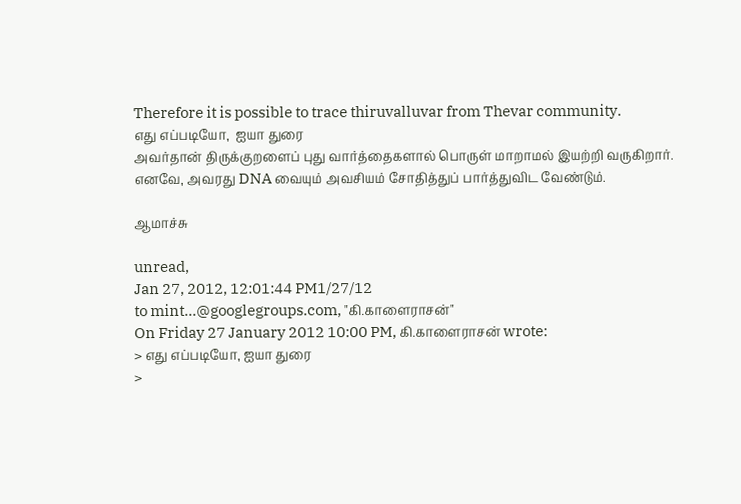Therefore it is possible to trace thiruvalluvar from Thevar community.
எது எப்படியோ,  ஐயா துரை
அவர்தான் திருக்குறளைப் புது வார்த்தைகளால் பொருள் மாறாமல் இயற்றி வருகிறார்.
எனவே, அவரது DNA வையும் அவசியம் சோதித்துப் பார்த்துவிட வேண்டும்.

ஆமாச்சு

unread,
Jan 27, 2012, 12:01:44 PM1/27/12
to mint...@googlegroups.com, "கி.காளைராசன்"
On Friday 27 January 2012 10:00 PM, கி.காளைராசன் wrote:
> எது எப்படியோ, ஐயா துரை
>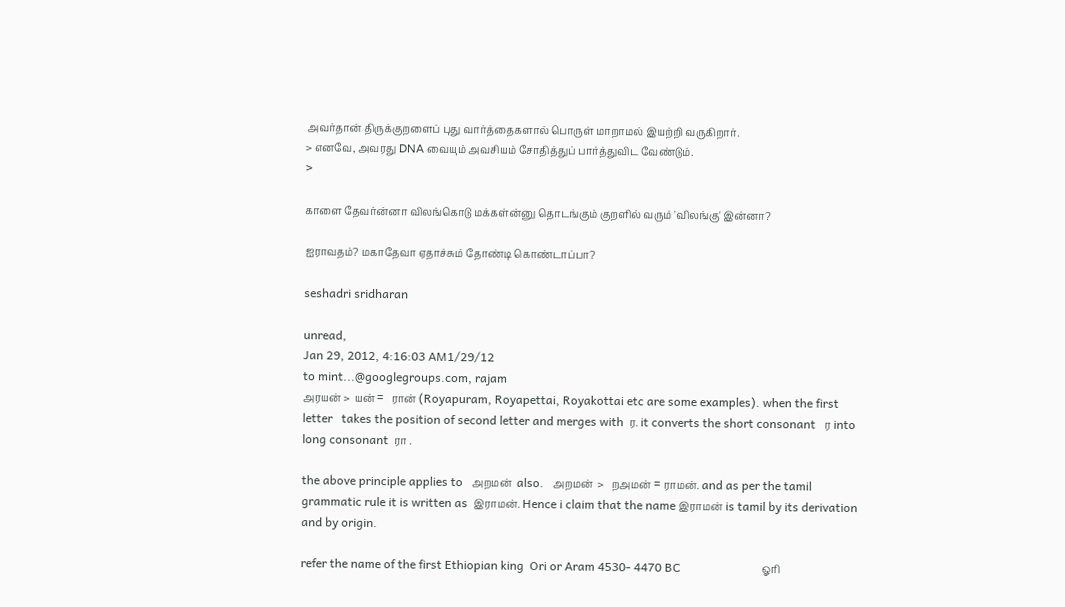அவர்தான் திருக்குறளைப் புது வார்த்தைகளால் பொருள் மாறாமல் இயற்றி வருகிறார்.
> எனவே, அவரது DNA வையும் அவசியம் சோதித்துப் பார்த்துவிட வேண்டும்.
>

காளை தேவர்ன்னா விலங்கொடு மக்கள்ன்னு தொடங்கும் குறளில் வரும் 'விலங்கு' இன்னா?

ஐராவதம்? மகாதேவா ஏதாச்சும் தோண்டி கொண்டாப்பா?

seshadri sridharan

unread,
Jan 29, 2012, 4:16:03 AM1/29/12
to mint...@googlegroups.com, rajam
அரயன் >  யன் =   ரான் (Royapuram, Royapettai, Royakottai etc are some examples). when the first letter   takes the position of second letter and merges with  ர. it converts the short consonant   ர into long consonant  ரா .

the above principle applies to   அறமன்  also.   அறமன்  >   றஅமன் = ராமன். and as per the tamil grammatic rule it is written as  இராமன். Hence i claim that the name இராமன் is tamil by its derivation and by origin.

refer the name of the first Ethiopian king  Ori or Aram 4530- 4470 BC                           ஓரி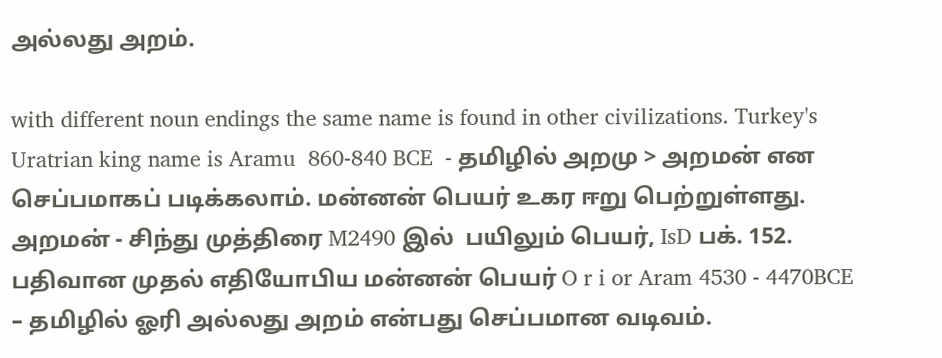அல்லது அறம்.

with different noun endings the same name is found in other civilizations. Turkey's Uratrian king name is Aramu  860-840 BCE  - தமிழில் அறமு > அறமன் என  செப்பமாகப் படிக்கலாம். மன்னன் பெயர் உகர ஈறு பெற்றுள்ளது. அறமன் - சிந்து முத்திரை M2490 இல்  பயிலும் பெயர், IsD பக். 152. பதிவான முதல் எதியோபிய மன்னன் பெயர் O r i or Aram 4530 - 4470BCE – தமிழில் ஓரி அல்லது அறம் என்பது செப்பமான வடிவம்.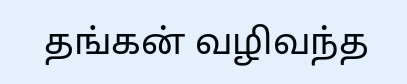தங்கன் வழிவந்த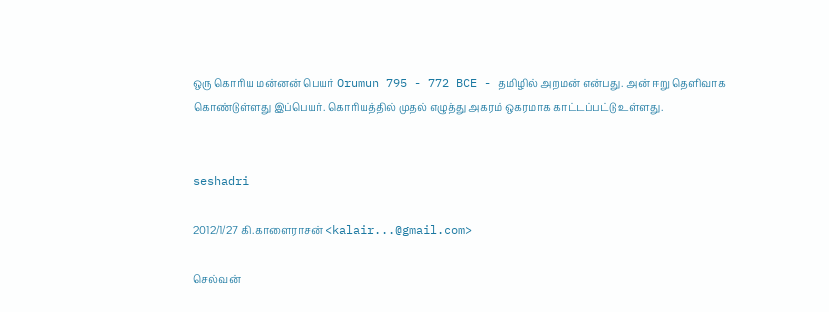ஒரு கொரிய மன்னன் பெயர் Orumun 795 - 772 BCE - தமிழில் அறமன் என்பது. அன் ஈறு தெளிவாக கொண்டுள்ளது இப்பெயர். கொரியத்தில் முதல் எழுத்து அகரம் ஒகரமாக காட்டப்பட்டு உள்ளது.


seshadri

2012/1/27 கி.காளைராசன் <kalair...@gmail.com>

செல்வன்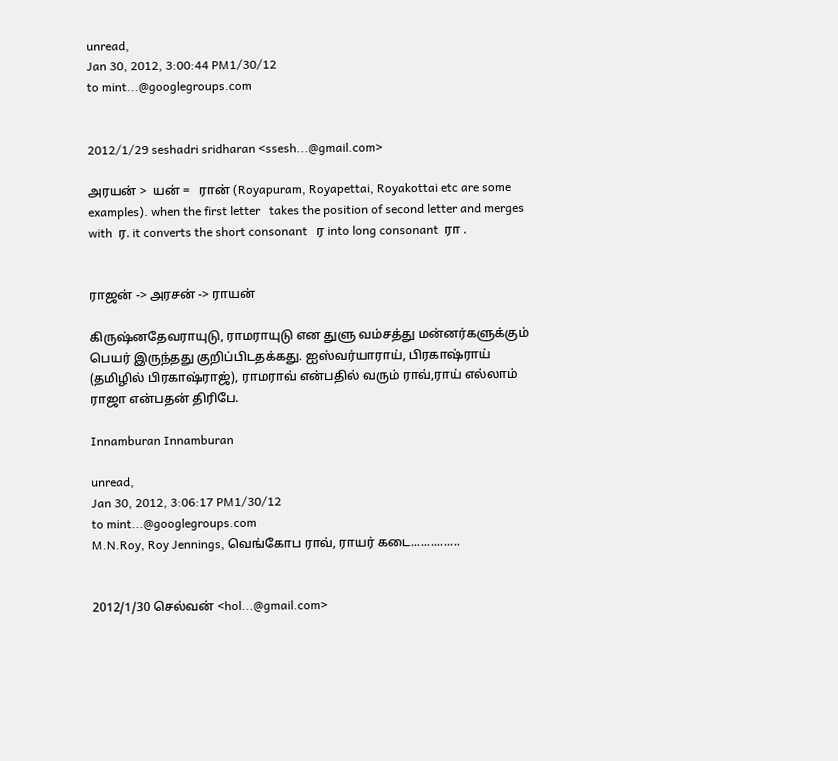unread,
Jan 30, 2012, 3:00:44 PM1/30/12
to mint...@googlegroups.com


2012/1/29 seshadri sridharan <ssesh...@gmail.com>

அரயன் >  யன் =   ரான் (Royapuram, Royapettai, Royakottai etc are some examples). when the first letter   takes the position of second letter and merges with  ர. it converts the short consonant   ர into long consonant  ரா .


ராஜன் -> அரசன் -> ராயன்

கிருஷ்னதேவராயுடு, ராமராயுடு என துளு வம்சத்து மன்னர்களுக்கும் பெயர் இருந்தது குறிப்பிடதக்கது. ஐஸ்வர்யாராய், பிரகாஷ்ராய் (தமிழில் பிரகாஷ்ராஜ்), ராமராவ் என்பதில் வரும் ராவ்,ராய் எல்லாம் ராஜா என்பதன் திரிபே.

Innamburan Innamburan

unread,
Jan 30, 2012, 3:06:17 PM1/30/12
to mint...@googlegroups.com
M.N.Roy, Roy Jennings, வெங்கோப ராவ், ராயர் கடை...............


2012/1/30 செல்வன் <hol...@gmail.com>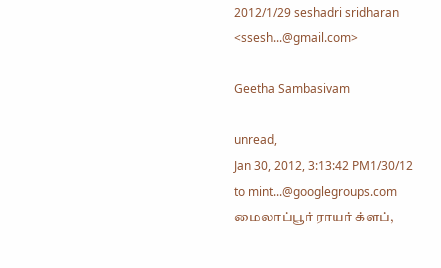2012/1/29 seshadri sridharan <ssesh...@gmail.com>

Geetha Sambasivam

unread,
Jan 30, 2012, 3:13:42 PM1/30/12
to mint...@googlegroups.com
மைலாப்பூர் ராயர் க்ளப்,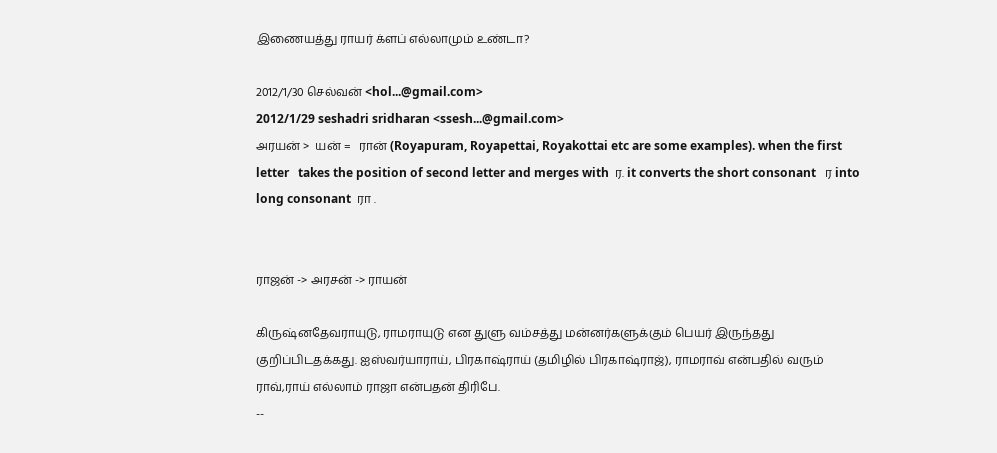இணையத்து ராயர் க்ளப் எல்லாமும் உண்டா?

2012/1/30 செல்வன் <hol...@gmail.com>
2012/1/29 seshadri sridharan <ssesh...@gmail.com>
அரயன் >  யன் =   ரான் (Royapuram, Royapettai, Royakottai etc are some examples). when the first letter   takes the position of second letter and merges with  ர. it converts the short consonant   ர into long consonant  ரா .


ராஜன் -> அரசன் -> ராயன்

கிருஷ்னதேவராயுடு, ராமராயுடு என துளு வம்சத்து மன்னர்களுக்கும் பெயர் இருந்தது குறிப்பிடதக்கது. ஐஸ்வர்யாராய், பிரகாஷ்ராய் (தமிழில் பிரகாஷ்ராஜ்), ராமராவ் என்பதில் வரும் ராவ்,ராய் எல்லாம் ராஜா என்பதன் திரிபே.
--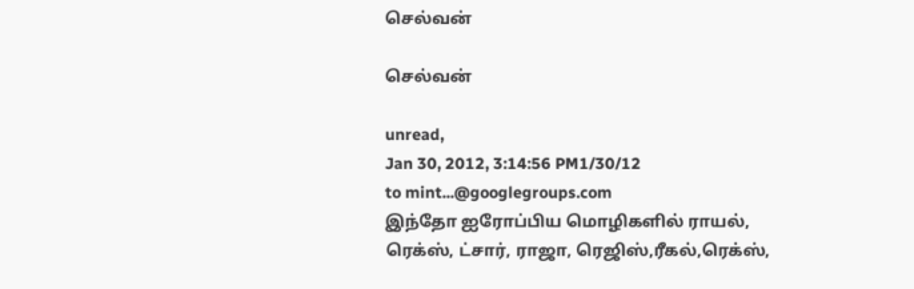செல்வன்

செல்வன்

unread,
Jan 30, 2012, 3:14:56 PM1/30/12
to mint...@googlegroups.com
இந்தோ ஐரோப்பிய மொழிகளில் ராயல், ரெக்ஸ், ட்சார், ராஜா, ரெஜிஸ்,ரீகல்,ரெக்ஸ்,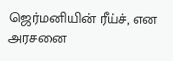ஜெர்மனியின் ரீய்ச், என அரசனை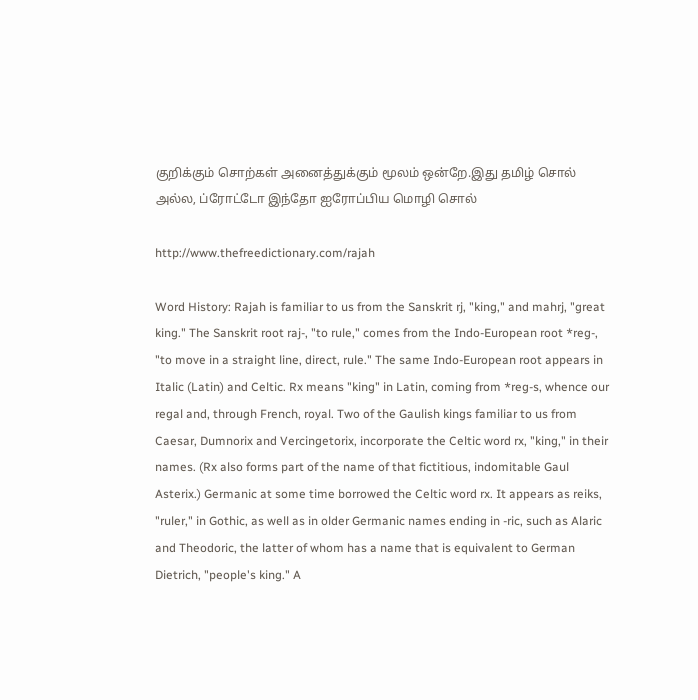குறிக்கும் சொற்கள் அனைத்துக்கும் மூலம் ஒன்றே.இது தமிழ் சொல் அல்ல, ப்ரோட்டோ இந்தோ ஐரோப்பிய மொழி சொல்

http://www.thefreedictionary.com/rajah

Word History: Rajah is familiar to us from the Sanskrit rj, "king," and mahrj, "great king." The Sanskrit root raj-, "to rule," comes from the Indo-European root *reg-, "to move in a straight line, direct, rule." The same Indo-European root appears in Italic (Latin) and Celtic. Rx means "king" in Latin, coming from *reg-s, whence our regal and, through French, royal. Two of the Gaulish kings familiar to us from Caesar, Dumnorix and Vercingetorix, incorporate the Celtic word rx, "king," in their names. (Rx also forms part of the name of that fictitious, indomitable Gaul Asterix.) Germanic at some time borrowed the Celtic word rx. It appears as reiks, "ruler," in Gothic, as well as in older Germanic names ending in -ric, such as Alaric and Theodoric, the latter of whom has a name that is equivalent to German Dietrich, "people's king." A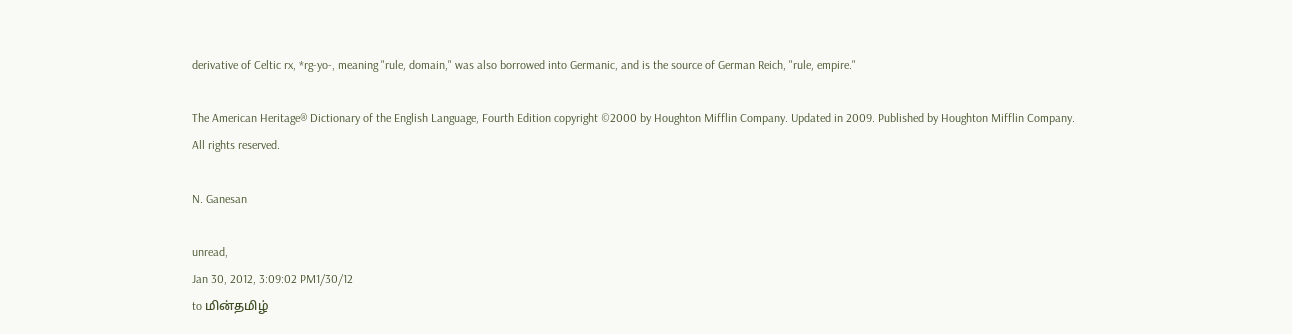derivative of Celtic rx, *rg-yo-, meaning "rule, domain," was also borrowed into Germanic, and is the source of German Reich, "rule, empire."

The American Heritage® Dictionary of the English Language, Fourth Edition copyright ©2000 by Houghton Mifflin Company. Updated in 2009. Published by Houghton Mifflin Company. All rights reserved.

N. Ganesan

unread,
Jan 30, 2012, 3:09:02 PM1/30/12
to மின்தமிழ்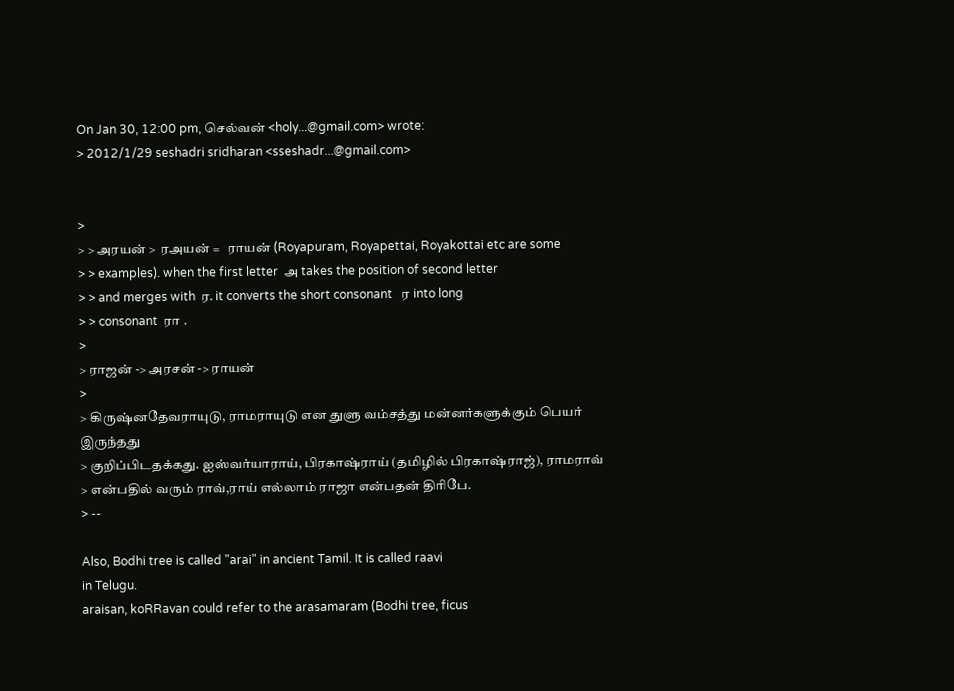On Jan 30, 12:00 pm, செல்வன் <holy...@gmail.com> wrote:
> 2012/1/29 seshadri sridharan <sseshadr...@gmail.com>


>
> > அரயன் >  ரஅயன் =   ராயன் (Royapuram, Royapettai, Royakottai etc are some
> > examples). when the first letter  அ takes the position of second letter
> > and merges with  ர. it converts the short consonant   ர into long
> > consonant  ரா .
>
> ராஜன் -> அரசன் -> ராயன்
>
> கிருஷ்னதேவராயுடு, ராமராயுடு என துளு வம்சத்து மன்னர்களுக்கும் பெயர் இருந்தது
> குறிப்பிடதக்கது. ஐஸ்வர்யாராய், பிரகாஷ்ராய் (தமிழில் பிரகாஷ்ராஜ்), ராமராவ்
> என்பதில் வரும் ராவ்,ராய் எல்லாம் ராஜா என்பதன் திரிபே.
> --

Also, Bodhi tree is called "arai" in ancient Tamil. It is called raavi
in Telugu.
araisan, koRRavan could refer to the arasamaram (Bodhi tree, ficus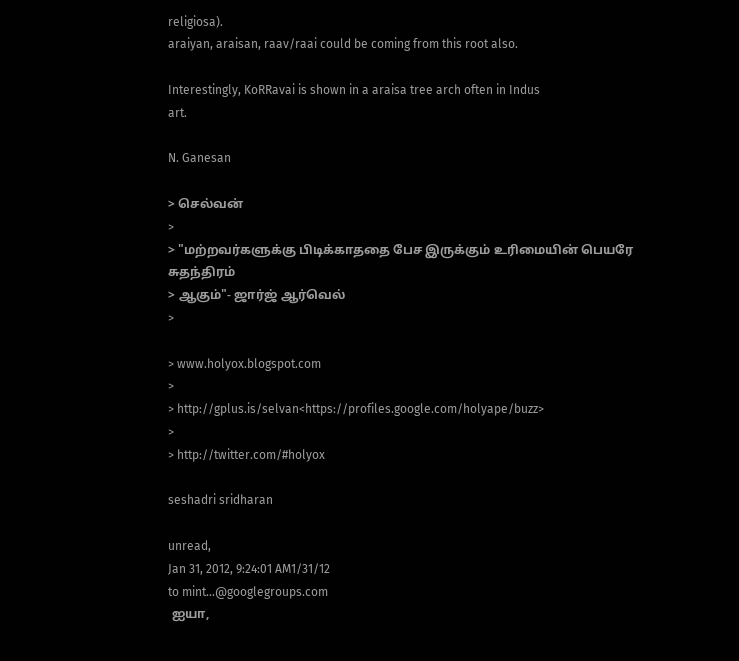religiosa).
araiyan, araisan, raav/raai could be coming from this root also.

Interestingly, KoRRavai is shown in a araisa tree arch often in Indus
art.

N. Ganesan

> செல்வன்
>
> "மற்றவர்களுக்கு பிடிக்காததை பேச இருக்கும் உரிமையின் பெயரே சுதந்திரம்
> ஆகும்"- ஜார்ஜ் ஆர்வெல்
>

> www.holyox.blogspot.com
>
> http://gplus.is/selvan<https://profiles.google.com/holyape/buzz>
>
> http://twitter.com/#holyox

seshadri sridharan

unread,
Jan 31, 2012, 9:24:01 AM1/31/12
to mint...@googlegroups.com
 ஐயா,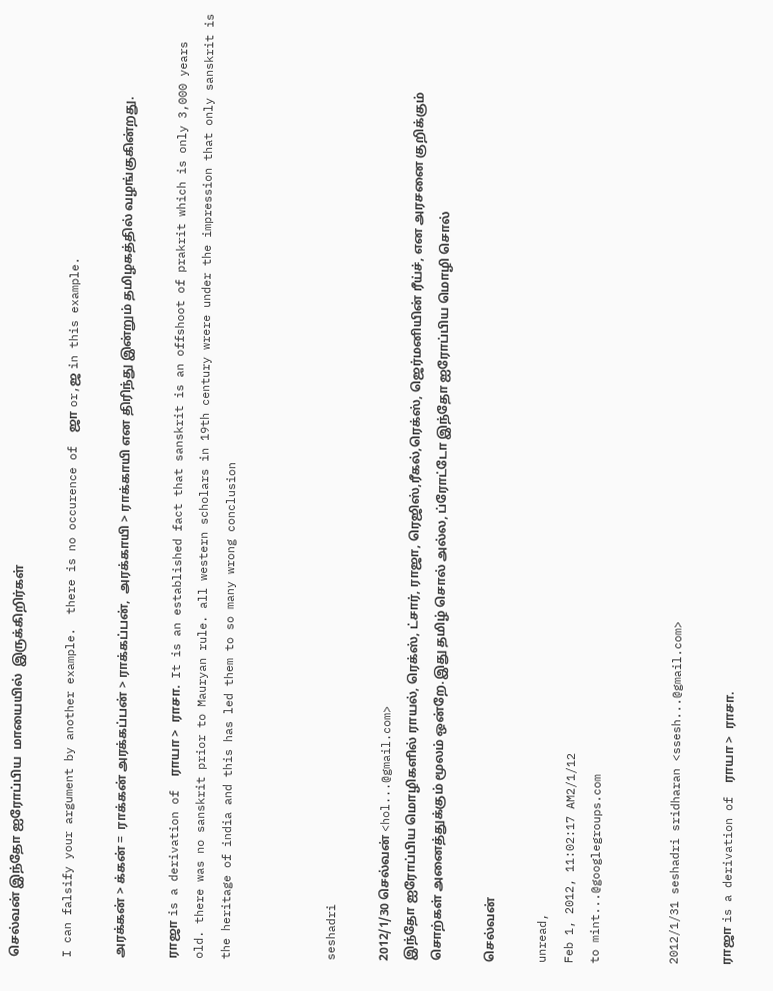செல்வன் இந்தோ ஐரோப்பிய  மாயையில்  இருக்கிறிர்கள்

I can falsify your argument by another example.  there is no occurence of  ஜா or,ஜ in this example.

அரக்கன் > க்கன் =  ராக்கன் அரக்கப்பன் > ராக்கப்பன்,  அரக்காயி > ராக்காயி என திரிந்து இன்றும் தமிழகத்தில் வழங்குகின்றது.

ராஜா is a derivation of  ராயா >  ராசா.  It is an established fact that sanskrit is an offshoot of prakrit which is only 3,000 years old. there was no sanskrit prior to Mauryan rule. all western scholars in 19th century wrere under the impression that only sanskrit is the heritage of india and this has led them to so many wrong conclusion



seshadri

2012/1/30 செல்வன் <hol...@gmail.com>
இந்தோ ஐரோப்பிய மொழிகளில் ராயல், ரெக்ஸ், ட்சார், ராஜா, ரெஜிஸ்,ரீகல்,ரெக்ஸ், ஜெர்மனியின் ரீய்ச், என அரசனை குறிக்கும் சொற்கள் அனைத்துக்கும் மூலம் ஒன்றே.இது தமிழ் சொல் அல்ல, ப்ரோட்டோ இந்தோ ஐரோப்பிய மொழி சொல்

செல்வன்

unread,
Feb 1, 2012, 11:02:17 AM2/1/12
to mint...@googlegroups.com


2012/1/31 seshadri sridharan <ssesh...@gmail.com>

ராஜா is a derivation of  ராயா >  ராசா.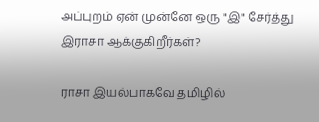அப்புறம் ஏன் முன்னே ஒரு "இ" சேர்த்து இராசா ஆக்குகிறீர்கள்?

ராசா இயல்பாகவே தமிழில்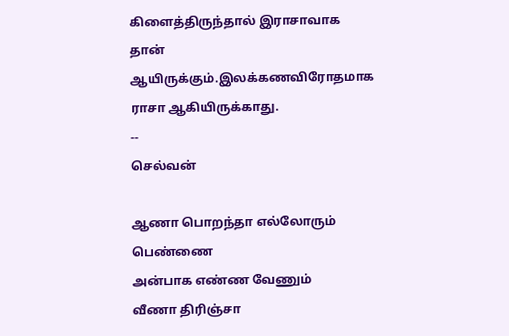கிளைத்திருந்தால் இராசாவாக தான் ஆயிருக்கும்.இலக்கணவிரோதமாக ராசா ஆகியிருக்காது.
--
செல்வன்

ஆணா பொறந்தா எல்லோரும் பெண்ணை
அன்பாக எண்ண வேணும்
வீணா திரிஞ்சா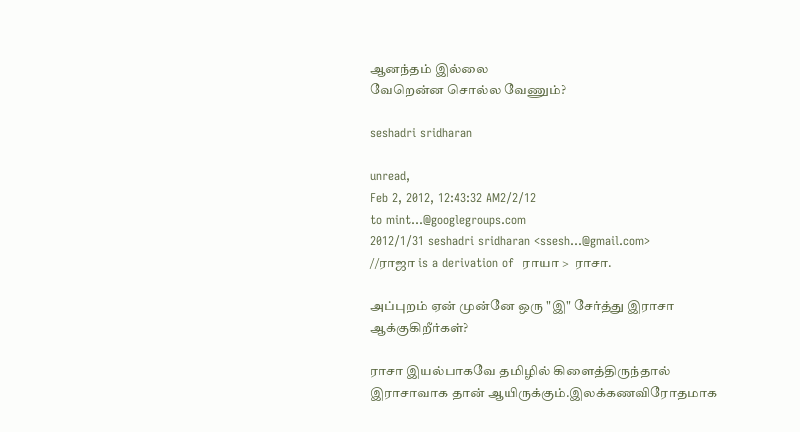ஆனந்தம் இல்லை
வேறென்ன சொல்ல வேணும்?

seshadri sridharan

unread,
Feb 2, 2012, 12:43:32 AM2/2/12
to mint...@googlegroups.com
2012/1/31 seshadri sridharan <ssesh...@gmail.com>
//ராஜா is a derivation of  ராயா >  ராசா.

அப்புறம் ஏன் முன்னே ஒரு "இ" சேர்த்து இராசா ஆக்குகிறீர்கள்?

ராசா இயல்பாகவே தமிழில் கிளைத்திருந்தால் இராசாவாக தான் ஆயிருக்கும்.இலக்கணவிரோதமாக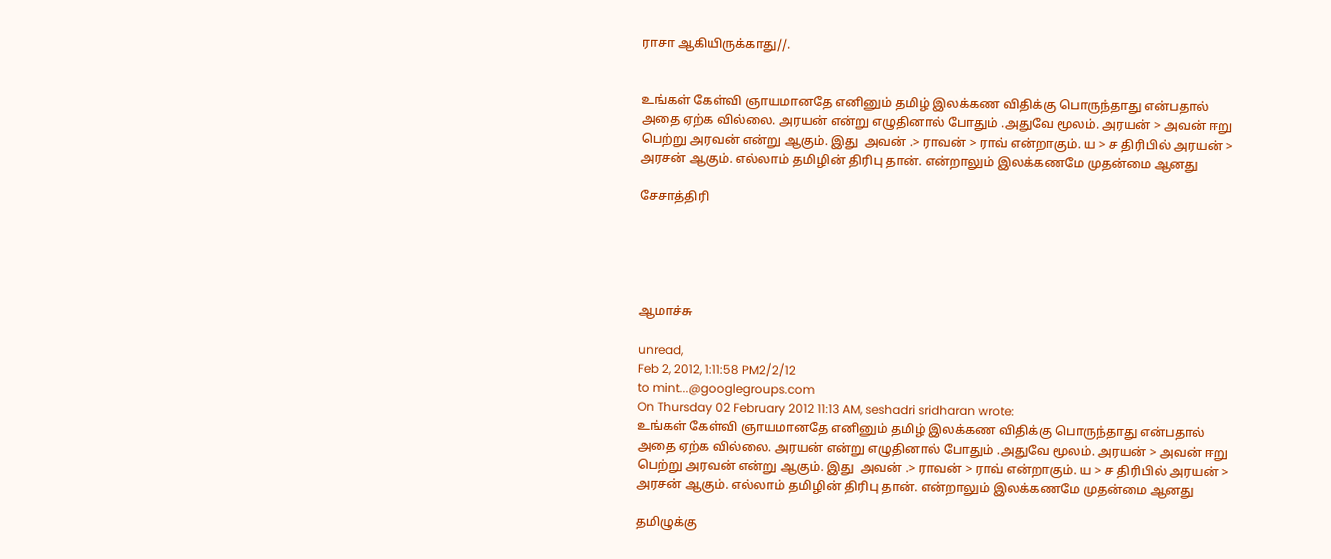ராசா ஆகியிருக்காது//.


உங்கள் கேள்வி ஞாயமானதே எனினும் தமிழ் இலக்கண விதிக்கு பொருந்தாது என்பதால் அதை ஏற்க வில்லை. அரயன் என்று எழுதினால் போதும் .அதுவே மூலம். அரயன் > அவன் ஈறு பெற்று அரவன் என்று ஆகும். இது  அவன் .> ராவன் > ராவ் என்றாகும். ய > ச திரிபில் அரயன் > அரசன் ஆகும். எல்லாம் தமிழின் திரிபு தான். என்றாலும் இலக்கணமே முதன்மை ஆனது

சேசாத்திரி





ஆமாச்சு

unread,
Feb 2, 2012, 1:11:58 PM2/2/12
to mint...@googlegroups.com
On Thursday 02 February 2012 11:13 AM, seshadri sridharan wrote:
உங்கள் கேள்வி ஞாயமானதே எனினும் தமிழ் இலக்கண விதிக்கு பொருந்தாது என்பதால் அதை ஏற்க வில்லை. அரயன் என்று எழுதினால் போதும் .அதுவே மூலம். அரயன் > அவன் ஈறு பெற்று அரவன் என்று ஆகும். இது  அவன் .> ராவன் > ராவ் என்றாகும். ய > ச திரிபில் அரயன் > அரசன் ஆகும். எல்லாம் தமிழின் திரிபு தான். என்றாலும் இலக்கணமே முதன்மை ஆனது

தமிழுக்கு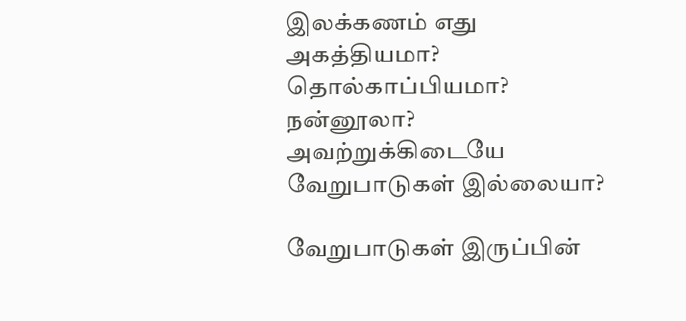இலக்கணம் எது அகத்தியமா? தொல்காப்பியமா? நன்னூலா? அவற்றுக்கிடையே வேறுபாடுகள் இல்லையா?

வேறுபாடுகள் இருப்பின்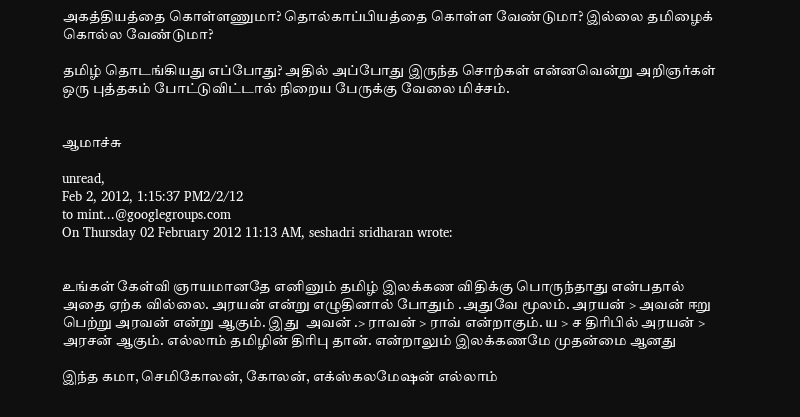அகத்தியத்தை கொள்ளணுமா? தொல்காப்பியத்தை கொள்ள வேண்டுமா? இல்லை தமிழைக் கொல்ல வேண்டுமா?

தமிழ் தொடங்கியது எப்போது? அதில் அப்போது இருந்த சொற்கள் என்னவென்று அறிஞர்கள் ஒரு புத்தகம் போட்டுவிட்டால் நிறைய பேருக்கு வேலை மிச்சம்.


ஆமாச்சு

unread,
Feb 2, 2012, 1:15:37 PM2/2/12
to mint...@googlegroups.com
On Thursday 02 February 2012 11:13 AM, seshadri sridharan wrote:


உங்கள் கேள்வி ஞாயமானதே எனினும் தமிழ் இலக்கண விதிக்கு பொருந்தாது என்பதால் அதை ஏற்க வில்லை. அரயன் என்று எழுதினால் போதும் .அதுவே மூலம். அரயன் > அவன் ஈறு பெற்று அரவன் என்று ஆகும். இது  அவன் .> ராவன் > ராவ் என்றாகும். ய > ச திரிபில் அரயன் > அரசன் ஆகும். எல்லாம் தமிழின் திரிபு தான். என்றாலும் இலக்கணமே முதன்மை ஆனது

இந்த கமா, செமிகோலன், கோலன், எக்ஸ்கலமேஷன் எல்லாம்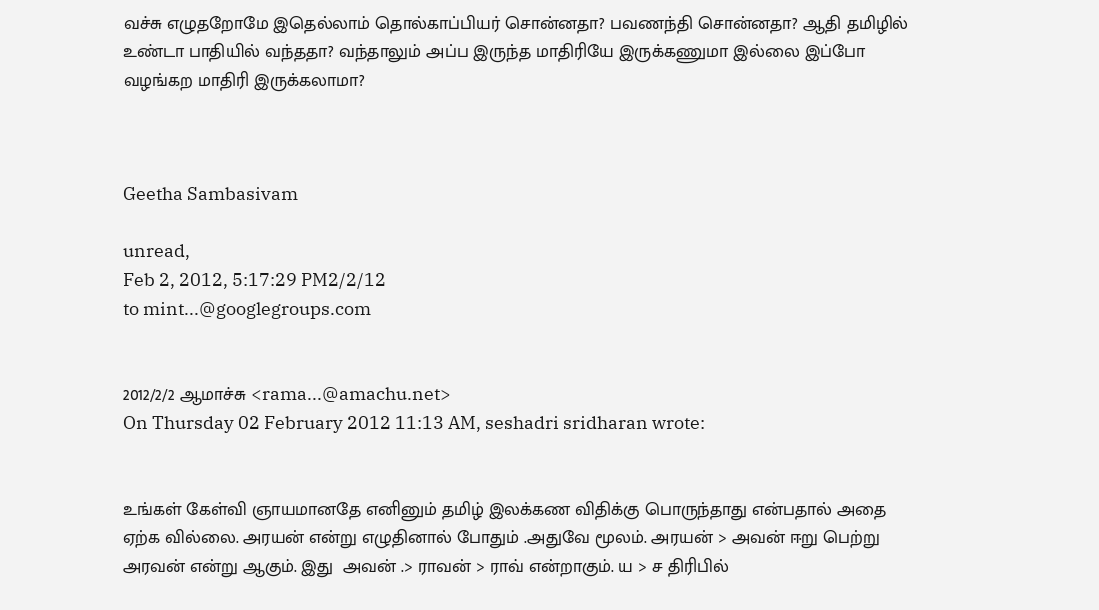வச்சு எழுதறோமே இதெல்லாம் தொல்காப்பியர் சொன்னதா? பவணந்தி சொன்னதா? ஆதி தமிழில் உண்டா பாதியில் வந்ததா? வந்தாலும் அப்ப இருந்த மாதிரியே இருக்கணுமா இல்லை இப்போ வழங்கற மாதிரி இருக்கலாமா?



Geetha Sambasivam

unread,
Feb 2, 2012, 5:17:29 PM2/2/12
to mint...@googlegroups.com


2012/2/2 ஆமாச்சு <rama...@amachu.net>
On Thursday 02 February 2012 11:13 AM, seshadri sridharan wrote:


உங்கள் கேள்வி ஞாயமானதே எனினும் தமிழ் இலக்கண விதிக்கு பொருந்தாது என்பதால் அதை ஏற்க வில்லை. அரயன் என்று எழுதினால் போதும் .அதுவே மூலம். அரயன் > அவன் ஈறு பெற்று அரவன் என்று ஆகும். இது  அவன் .> ராவன் > ராவ் என்றாகும். ய > ச திரிபில்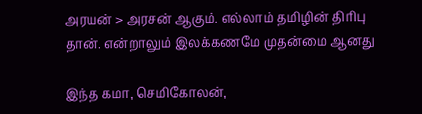அரயன் > அரசன் ஆகும். எல்லாம் தமிழின் திரிபு தான். என்றாலும் இலக்கணமே முதன்மை ஆனது

இந்த கமா, செமிகோலன்,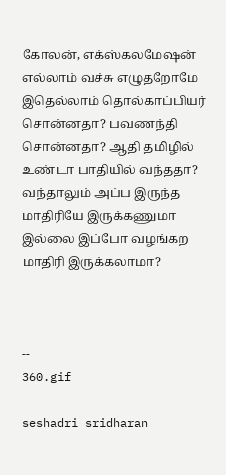கோலன், எக்ஸ்கலமேஷன் எல்லாம் வச்சு எழுதறோமே இதெல்லாம் தொல்காப்பியர் சொன்னதா? பவணந்தி சொன்னதா? ஆதி தமிழில் உண்டா பாதியில் வந்ததா? வந்தாலும் அப்ப இருந்த மாதிரியே இருக்கணுமா இல்லை இப்போ வழங்கற மாதிரி இருக்கலாமா?



--
360.gif

seshadri sridharan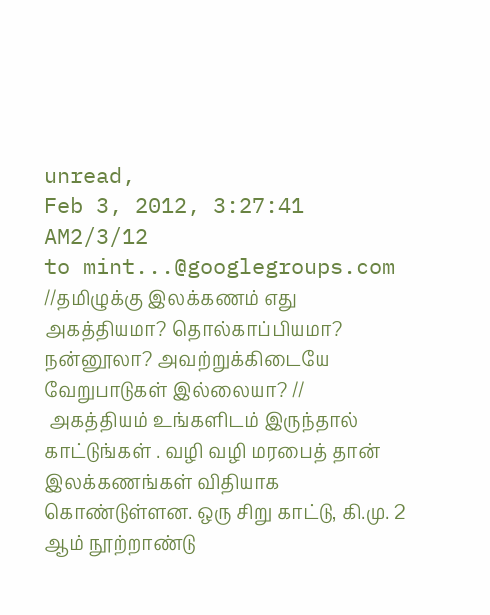unread,
Feb 3, 2012, 3:27:41 AM2/3/12
to mint...@googlegroups.com
//தமிழுக்கு இலக்கணம் எது அகத்தியமா? தொல்காப்பியமா? நன்னூலா? அவற்றுக்கிடையே வேறுபாடுகள் இல்லையா? //
 அகத்தியம் உங்களிடம் இருந்தால் காட்டுங்கள் . வழி வழி மரபைத் தான் இலக்கணங்கள் விதியாக கொண்டுள்ளன. ஒரு சிறு காட்டு, கி.மு. 2  ஆம் நூற்றாண்டு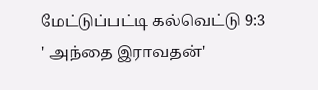மேட்டுப்பட்டி கல்வெட்டு 9:3   ' அந்தை இராவதன்'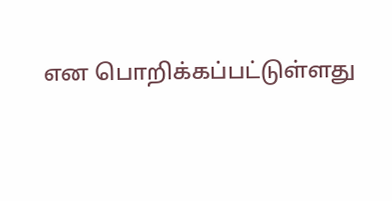என பொறிக்கப்பட்டுள்ளது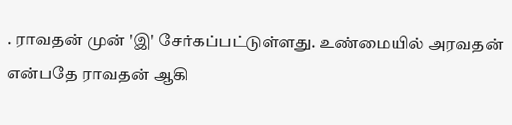. ராவதன் முன் 'இ' சேர்கப்பட்டுள்ளது. உண்மையில் அரவதன் என்பதே ராவதன் ஆகி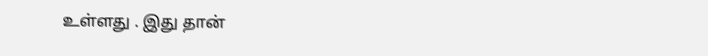உள்ளது . இது தான்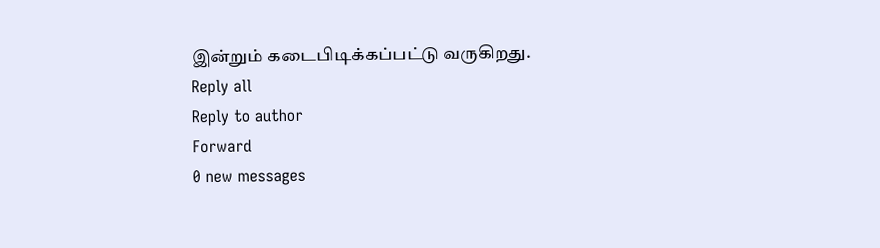இன்றும் கடைபிடிக்கப்பட்டு வருகிறது.
Reply all
Reply to author
Forward
0 new messages